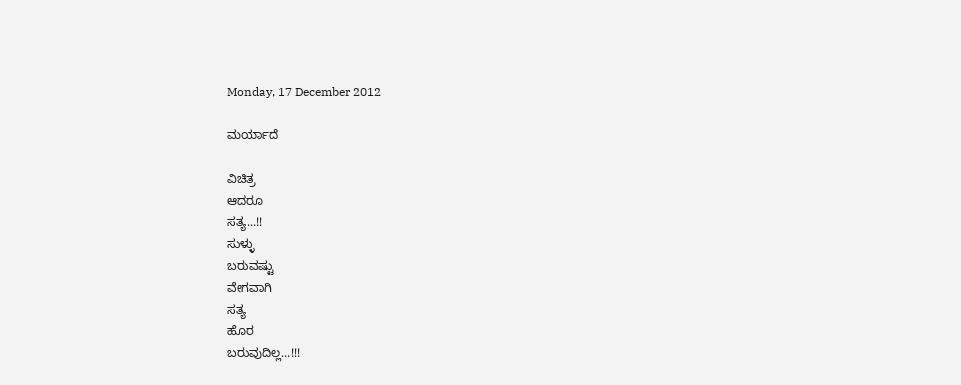Monday, 17 December 2012

ಮರ್ಯಾದೆ

ವಿಚಿತ್ರ
ಆದರೂ
ಸತ್ಯ...!!
ಸುಳ್ಳು
ಬರುವಷ್ಟು
ವೇಗವಾಗಿ
ಸತ್ಯ
ಹೊರ
ಬರುವುದಿಲ್ಲ...!!!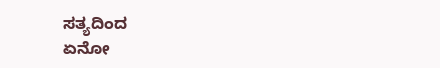ಸತ್ಯದಿಂದ
ಏನೋ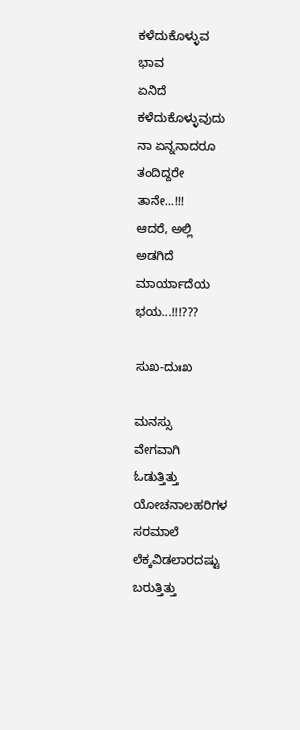ಕಳೆದುಕೊಳ್ಳುವ
ಭಾವ
ಏನಿದೆ
ಕಳೆದುಕೊಳ್ಳುವುದು
ನಾ ಏನ್ನನಾದರೂ
ತಂದಿದ್ದರೇ
ತಾನೇ...!!!
ಆದರೆ, ಅಲ್ಲಿ
ಅಡಗಿದೆ
ಮಾರ್ಯಾದೆಯ
ಭಯ...!!!???

ಸುಖ-ದುಃಖ

ಮನಸ್ಸು
ವೇಗವಾಗಿ
ಓಡುತ್ತಿತ್ತು
ಯೋಚನಾಲಹರಿಗಳ
ಸರಮಾಲೆ
ಲೆಕ್ಕವಿಡಲಾರದಷ್ಟು
ಬರುತ್ತಿತ್ತು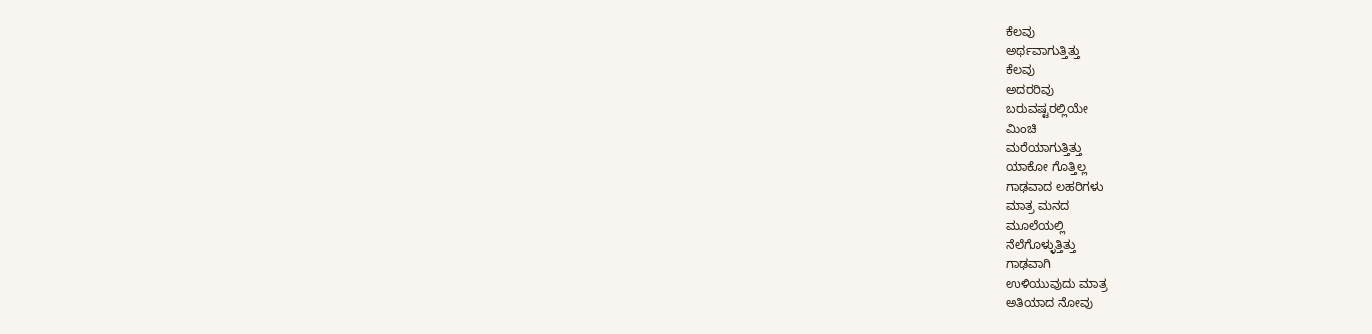ಕೆಲವು
ಅರ್ಥವಾಗುತ್ತಿತ್ತು
ಕೆಲವು
ಅದರರಿವು
ಬರುವಷ್ಟರಲ್ಲಿಯೇ
ಮಿಂಚಿ
ಮರೆಯಾಗುತ್ತಿತ್ತು
ಯಾಕೋ ಗೊತ್ತಿಲ್ಲ
ಗಾಢವಾದ ಲಹರಿಗಳು
ಮಾತ್ರ ಮನದ
ಮೂಲೆಯಲ್ಲಿ
ನೆಲೆಗೊಳ್ಳುತ್ತಿತ್ತು
ಗಾಢವಾಗಿ
ಉಳಿಯುವುದು ಮಾತ್ರ
ಅತಿಯಾದ ನೋವು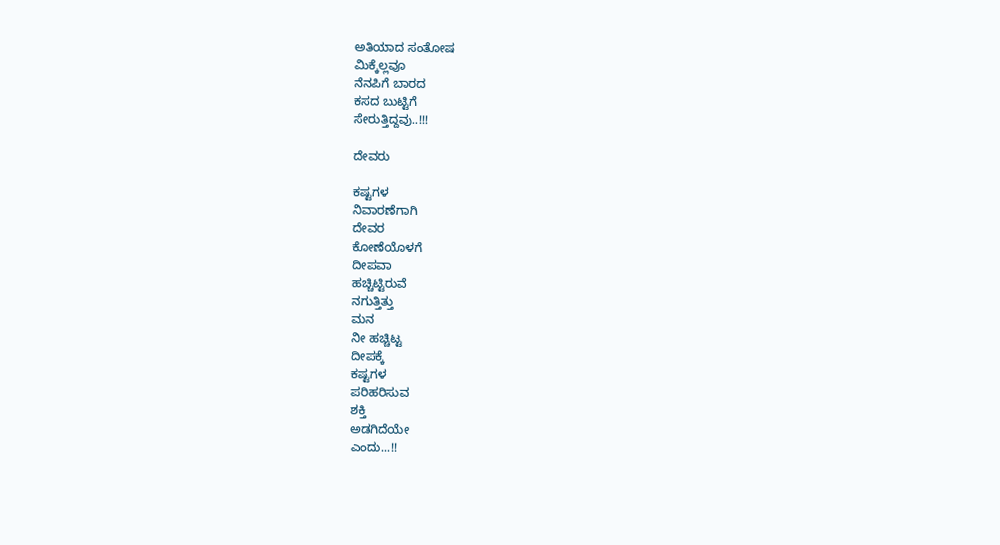ಅತಿಯಾದ ಸಂತೋಷ
ಮಿಕ್ಕೆಲ್ಲವೂ
ನೆನಪಿಗೆ ಬಾರದ
ಕಸದ ಬುಟ್ಟಿಗೆ
ಸೇರುತ್ತಿದ್ದವು..!!!

ದೇವರು

ಕಷ್ಟಗಳ
ನಿವಾರಣೆಗಾಗಿ
ದೇವರ
ಕೋಣೆಯೊಳಗೆ
ದೀಪವಾ
ಹಚ್ಚಿಟ್ಟಿರುವೆ
ನಗುತ್ತಿತ್ತು
ಮನ
ನೀ ಹಚ್ಚಿಟ್ಟ
ದೀಪಕ್ಕೆ
ಕಷ್ಟಗಳ
ಪರಿಹರಿಸುವ
ಶಕ್ತಿ
ಅಡಗಿದೆಯೇ
ಎಂದು...!!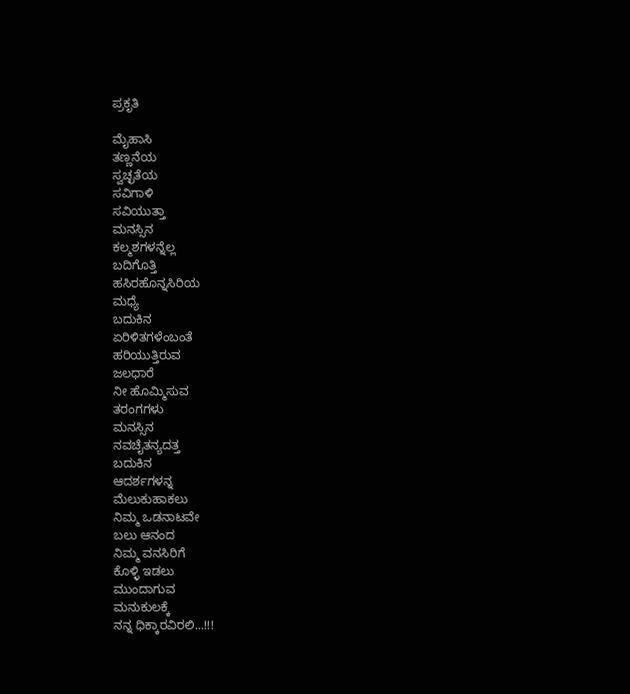ಪ್ರಕೃತಿ

ಮೈಹಾಸಿ
ತಣ್ಣನೆಯ
ಸ್ವಚ್ಛತೆಯ
ಸವಿಗಾಳಿ
ಸವಿಯುತ್ತಾ
ಮನಸ್ಸಿನ
ಕಲ್ಮಶಗಳನ್ನೆಲ್ಲ
ಬದಿಗೊತ್ತಿ
ಹಸಿರಹೊನ್ನಸಿರಿಯ
ಮಧ್ಯೆ
ಬದುಕಿನ
ಏರಿಳಿತಗಳೆಂಬಂತೆ
ಹರಿಯುತ್ತಿರುವ
ಜಲಧಾರೆ
ನೀ ಹೊಮ್ಮಿಸುವ
ತರಂಗಗಳು
ಮನಸ್ಸಿನ
ನವಚೈತನ್ಯದತ್ತ
ಬದುಕಿನ
ಆದರ್ಶಗಳನ್ನ
ಮೆಲುಕುಹಾಕಲು
ನಿಮ್ಮ ಒಡನಾಟವೇ
ಬಲು ಆನಂದ
ನಿಮ್ಮ ವನಸಿರಿಗೆ
ಕೊಳ್ಳಿ ಇಡಲು
ಮುಂದಾಗುವ
ಮನುಕುಲಕ್ಕೆ
ನನ್ನ ಧಿಕ್ಕಾರವಿರಲಿ...!!!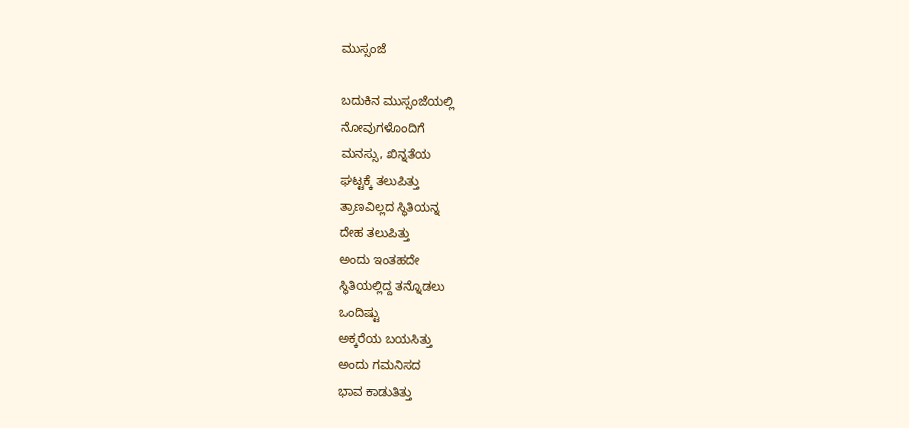ಮುಸ್ಸಂಜೆ

ಬದುಕಿನ ಮುಸ್ಸಂಜೆಯಲ್ಲಿ
ನೋವುಗಳೊಂದಿಗೆ
ಮನಸ್ಸು, ಖಿನ್ನತೆಯ
ಘಟ್ಟಕ್ಕೆ ತಲುಪಿತ್ತು
ತ್ರಾಣವಿಲ್ಲದ ಸ್ಥಿತಿಯನ್ನ
ದೇಹ ತಲುಪಿತ್ತು
ಅಂದು ಇಂತಹದೇ
ಸ್ಥಿತಿಯಲ್ಲಿದ್ದ ತನ್ನೊಡಲು
ಒಂದಿಷ್ಟು
ಅಕ್ಕರೆಯ ಬಯಸಿತ್ತು
ಅಂದು ಗಮನಿಸದ
ಭಾವ ಕಾಡುತಿತ್ತು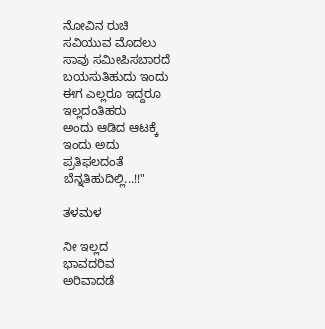ನೋವಿನ ರುಚಿ
ಸವಿಯುವ ಮೊದಲು
ಸಾವು ಸಮೀಪಿಸಬಾರದೆ
ಬಯಸುತಿಹುದು ಇಂದು
ಈಗ ಎಲ್ಲರೂ ಇದ್ದರೂ
ಇಲ್ಲದಂತಿಹರು
ಅಂದು ಆಡಿದ ಆಟಕ್ಕೆ
ಇಂದು ಅದು
ಪ್ರತಿಫಲದಂತೆ
ಬೆನ್ನತಿಹುದಿಲ್ಲಿ...!!"

ತಳಮಳ

ನೀ ಇಲ್ಲದ
ಭಾವದರಿವ
ಅರಿವಾದಡೆ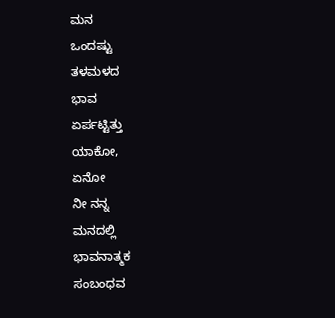ಮನ
ಒಂದಷ್ಟು
ತಳಮಳದ
ಭಾವ
ಏರ್ಪಟ್ಟಿತ್ತು
ಯಾಕೋ,
ಏನೋ
ನೀ ನನ್ನ
ಮನದಲ್ಲಿ
ಭಾವನಾತ್ಮಕ
ಸಂಬಂಧವ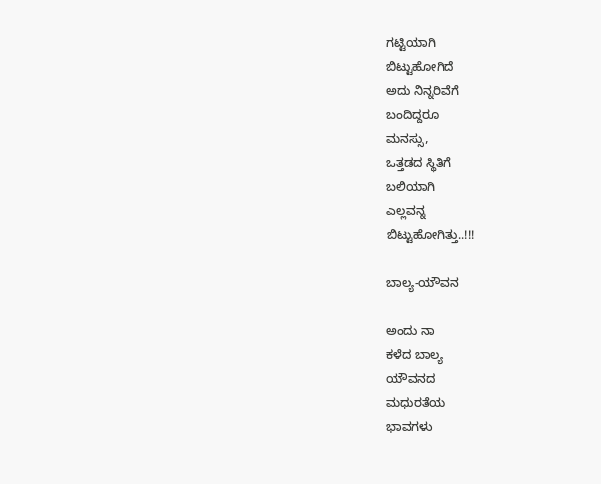ಗಟ್ಟಿಯಾಗಿ
ಬಿಟ್ಟುಹೋಗಿದೆ
ಅದು ನಿನ್ನರಿವೆಗೆ
ಬಂದಿದ್ದರೂ
ಮನಸ್ಸು,
ಒತ್ತಡದ ಸ್ಥಿತಿಗೆ
ಬಲಿಯಾಗಿ
ಎಲ್ಲವನ್ನ
ಬಿಟ್ಟುಹೋಗಿತ್ತು..!!!

ಬಾಲ್ಯ-ಯೌವನ

ಅಂದು ನಾ
ಕಳೆದ ಬಾಲ್ಯ
ಯೌವನದ
ಮಧುರತೆಯ
ಭಾವಗಳು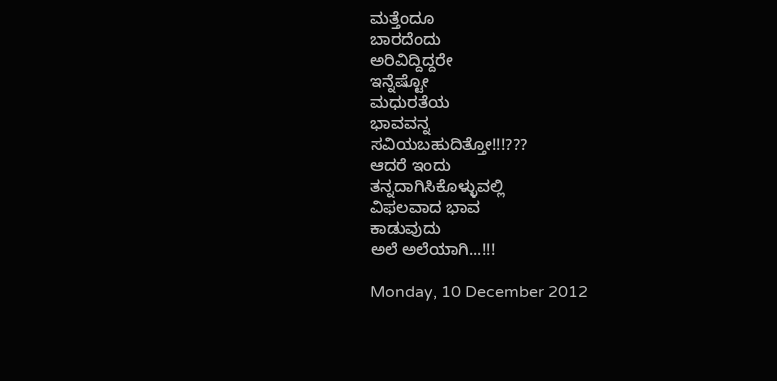ಮತ್ತೆಂದೂ
ಬಾರದೆಂದು
ಅರಿವಿದ್ದಿದ್ದರೇ
ಇನ್ನೆಷ್ಟೋ
ಮಧುರತೆಯ
ಭಾವವನ್ನ
ಸವಿಯಬಹುದಿತ್ತೋ!!!???
ಆದರೆ ಇಂದು
ತನ್ನದಾಗಿಸಿಕೊಳ್ಳುವಲ್ಲಿ
ವಿಫಲವಾದ ಭಾವ
ಕಾಡುವುದು
ಅಲೆ ಅಲೆಯಾಗಿ...!!!

Monday, 10 December 2012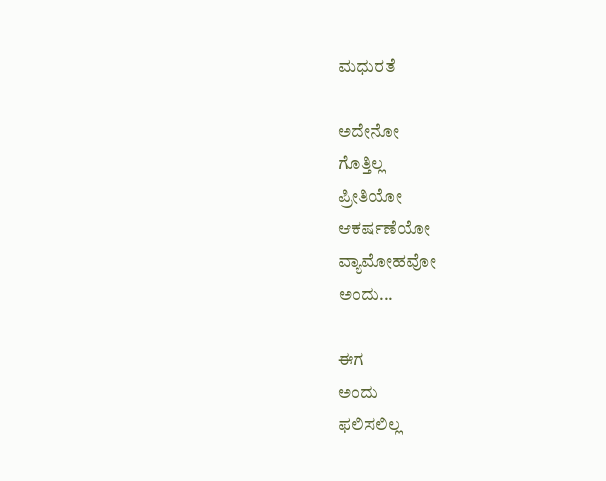ಮಧುರತೆ

ಅದೇನೋ
ಗೊತ್ತಿಲ್ಲ
ಪ್ರೀತಿಯೋ
ಆಕರ್ಷಣೆಯೋ
ವ್ಯಾಮೋಹವೋ
ಅಂದು...

ಈಗ
ಅಂದು
ಫಲಿಸಲಿಲ್ಲ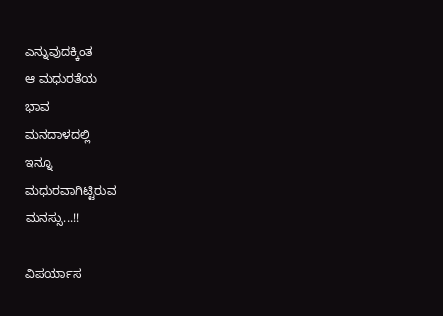ಎನ್ನುವುದಕ್ಕಿಂತ
ಆ ಮಧುರತೆಯ
ಭಾವ
ಮನದಾಳದಲ್ಲಿ
ಇನ್ನೂ
ಮಧುರವಾಗಿಟ್ಟಿರುವ
ಮನಸ್ಸು...!!

ವಿಪರ್ಯಾಸ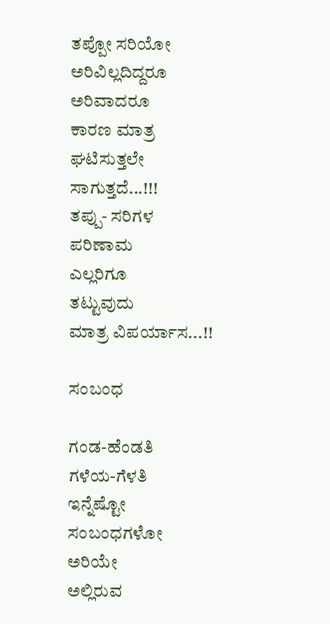ತಪ್ಪೋ ಸರಿಯೋ
ಅರಿವಿಲ್ಲದಿದ್ದರೂ
ಅರಿವಾದರೂ
ಕಾರಣ ಮಾತ್ರ
ಘಟಿಸುತ್ತಲೇ
ಸಾಗುತ್ತದೆ...!!!
ತಪ್ಪು- ಸರಿಗಳ
ಪರಿಣಾಮ
ಎಲ್ಲರಿಗೂ
ತಟ್ಟುವುದು
ಮಾತ್ರ ವಿಪರ್ಯಾಸ...!!

ಸಂಬಂಧ

ಗಂಡ-ಹೆಂಡತಿ
ಗಳೆಯ-ಗೆಳತಿ
ಇನ್ನೆಷ್ಟೋ
ಸಂಬಂಧಗಳೋ
ಅರಿಯೇ
ಅಲ್ಲಿರುವ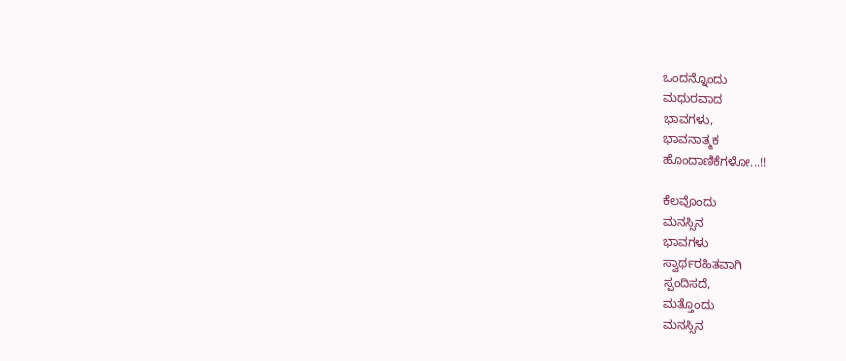ಒಂದನ್ನೊಂದು
ಮಧುರವಾದ
ಭಾವಗಳು,
ಭಾವನಾತ್ಮಕ
ಹೊಂದಾಣಿಕೆಗಳೋ...!!

ಕೆಲವೊಂದು
ಮನಸ್ಸಿನ
ಭಾವಗಳು
ಸ್ವಾರ್ಥರಹಿತವಾಗಿ
ಸ್ಪಂದಿಸದೆ,
ಮತ್ತೊಂದು
ಮನಸ್ಸಿನ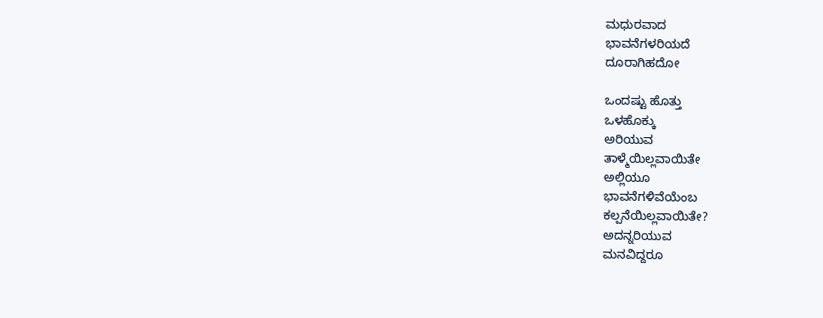ಮಧುರವಾದ
ಭಾವನೆಗಳರಿಯದೆ
ದೂರಾಗಿಹದೋ

ಒಂದಷ್ಟು ಹೊತ್ತು
ಒಳಹೊಕ್ಕು
ಅರಿಯುವ
ತಾಳ್ಮೆಯಿಲ್ಲವಾಯಿತೇ
ಅಲ್ಲಿಯೂ
ಭಾವನೆಗಳಿವೆಯೆಂಬ
ಕಲ್ಪನೆಯಿಲ್ಲವಾಯಿತೇ?
ಅದನ್ನರಿಯುವ
ಮನವಿದ್ದರೂ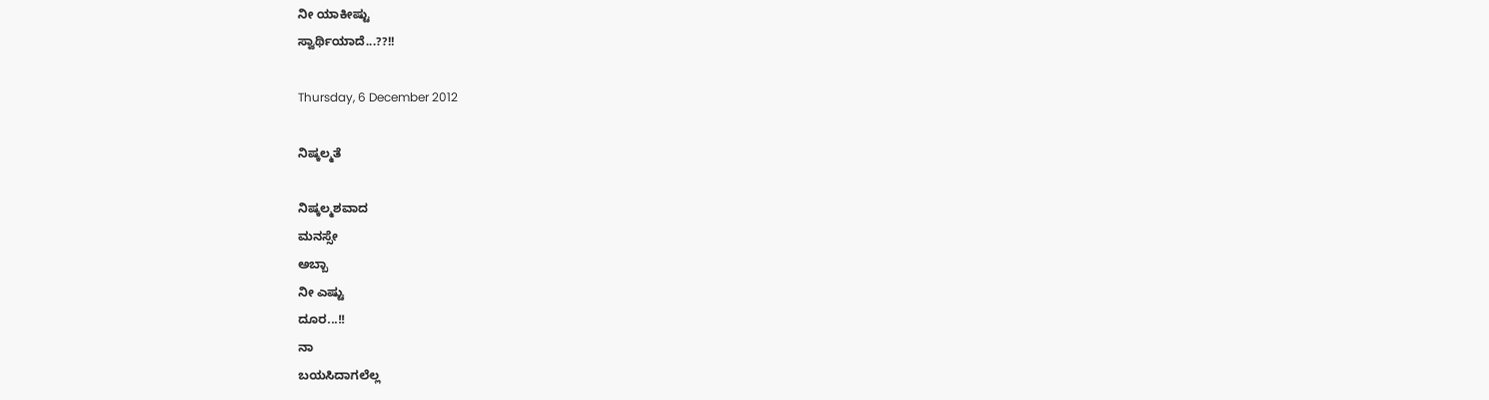ನೀ ಯಾಕೀಷ್ಟು
ಸ್ವಾರ್ಥಿಯಾದೆ...??!!

Thursday, 6 December 2012

ನಿಷ್ಕಲ್ಮತೆ

ನಿಷ್ಕಲ್ಮಶವಾದ
ಮನಸ್ಸೇ
ಅಬ್ಬಾ
ನೀ ಎಷ್ಟು
ದೂರ...!!
ನಾ
ಬಯಸಿದಾಗಲೆಲ್ಲ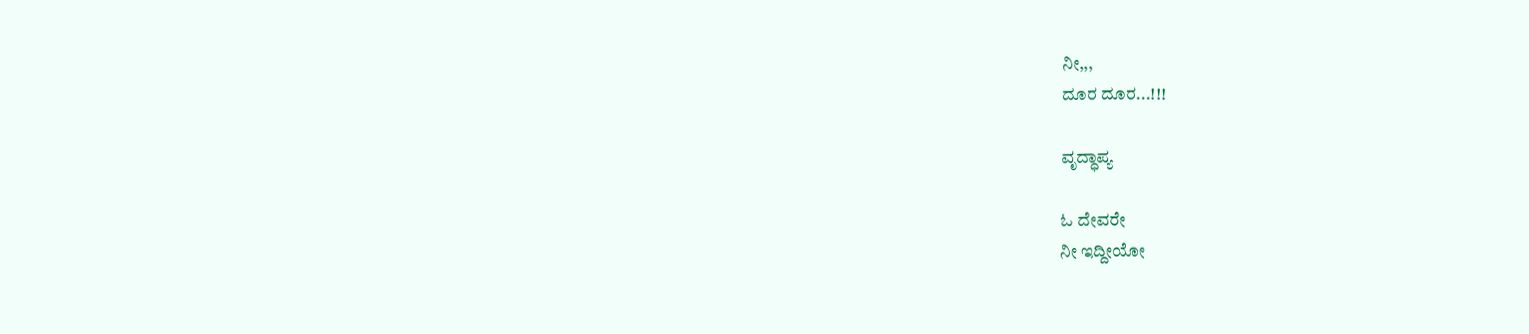ನೀ,,,
ದೂರ ದೂರ...!!!

ವೃದ್ಧಾಪ್ಯ

ಓ ದೇವರೇ
ನೀ ಇದ್ದೀಯೋ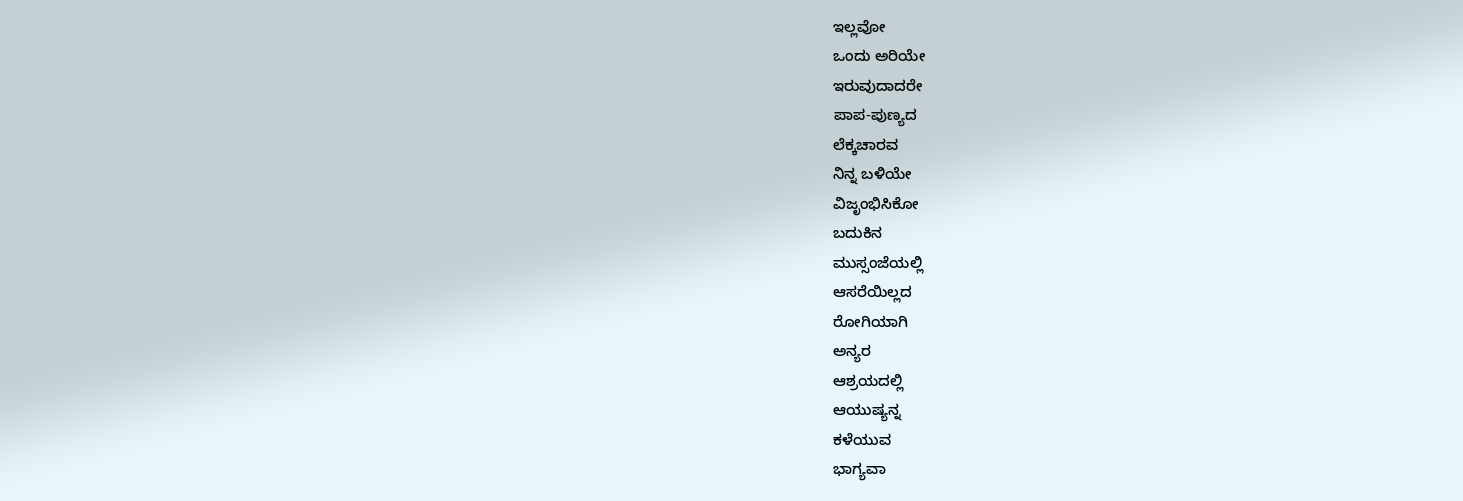ಇಲ್ಲವೋ
ಒಂದು ಅರಿಯೇ
ಇರುವುದಾದರೇ
ಪಾಪ-ಪುಣ್ಯದ
ಲೆಕ್ಕಚಾರವ
ನಿನ್ನ ಬಳಿಯೇ
ವಿಜೃಂಭಿಸಿಕೋ
ಬದುಕಿನ
ಮುಸ್ಸಂಜೆಯಲ್ಲಿ
ಆಸರೆಯಿಲ್ಲದ
ರೋಗಿಯಾಗಿ
ಅನ್ಯರ
ಆಶ್ರಯದಲ್ಲಿ
ಆಯುಷ್ಯನ್ನ
ಕಳೆಯುವ
ಭಾಗ್ಯವಾ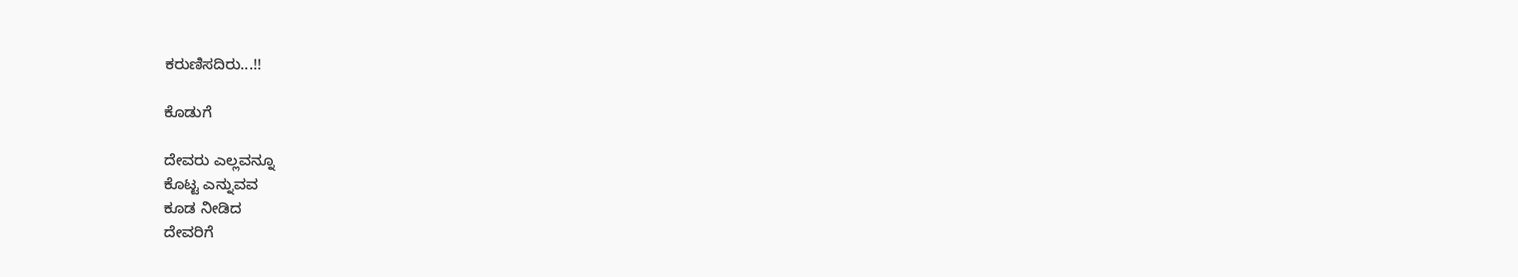ಕರುಣಿಸದಿರು...!!

ಕೊಡುಗೆ

ದೇವರು ಎಲ್ಲವನ್ನೂ
ಕೊಟ್ಟ ಎನ್ನುವವ
ಕೂಡ ನೀಡಿದ
ದೇವರಿಗೆ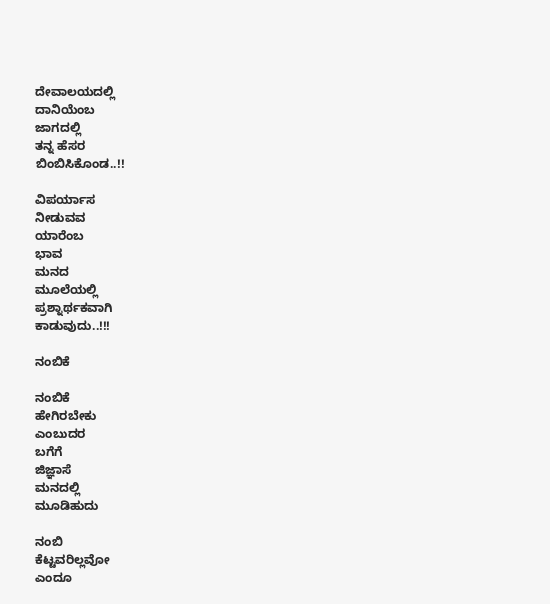ದೇವಾಲಯದಲ್ಲಿ
ದಾನಿಯೆಂಬ
ಜಾಗದಲ್ಲಿ
ತನ್ನ ಹೆಸರ
ಬಿಂಬಿಸಿಕೊಂಡ..!!

ವಿಪರ್ಯಾಸ
ನೀಡುವವ
ಯಾರೆಂಬ
ಭಾವ
ಮನದ
ಮೂಲೆಯಲ್ಲಿ
ಪ್ರಶ್ನಾರ್ಥಕವಾಗಿ
ಕಾಡುವುದು..!!!

ನಂಬಿಕೆ

ನಂಬಿಕೆ
ಹೇಗಿರಬೇಕು
ಎಂಬುದರ
ಬಗೆಗೆ
ಜಿಜ್ಞಾಸೆ
ಮನದಲ್ಲಿ
ಮೂಡಿಹುದು

ನಂಬಿ
ಕೆಟ್ಟವರಿಲ್ಲವೋ
ಎಂದೂ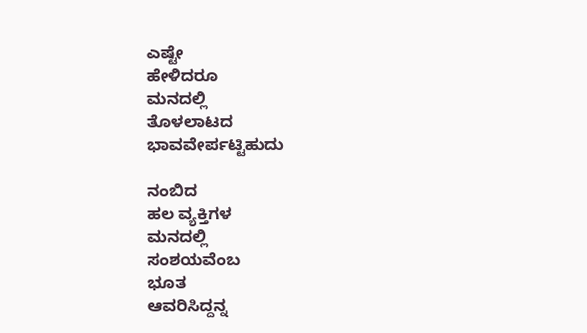ಎಷ್ಟೇ
ಹೇಳಿದರೂ
ಮನದಲ್ಲಿ
ತೊಳಲಾಟದ
ಭಾವವೇರ್ಪಟ್ಟಿಹುದು

ನಂಬಿದ
ಹಲ ವ್ಯಕ್ತಿಗಳ
ಮನದಲ್ಲಿ
ಸಂಶಯವೆಂಬ
ಭೂತ
ಆವರಿಸಿದ್ದನ್ನ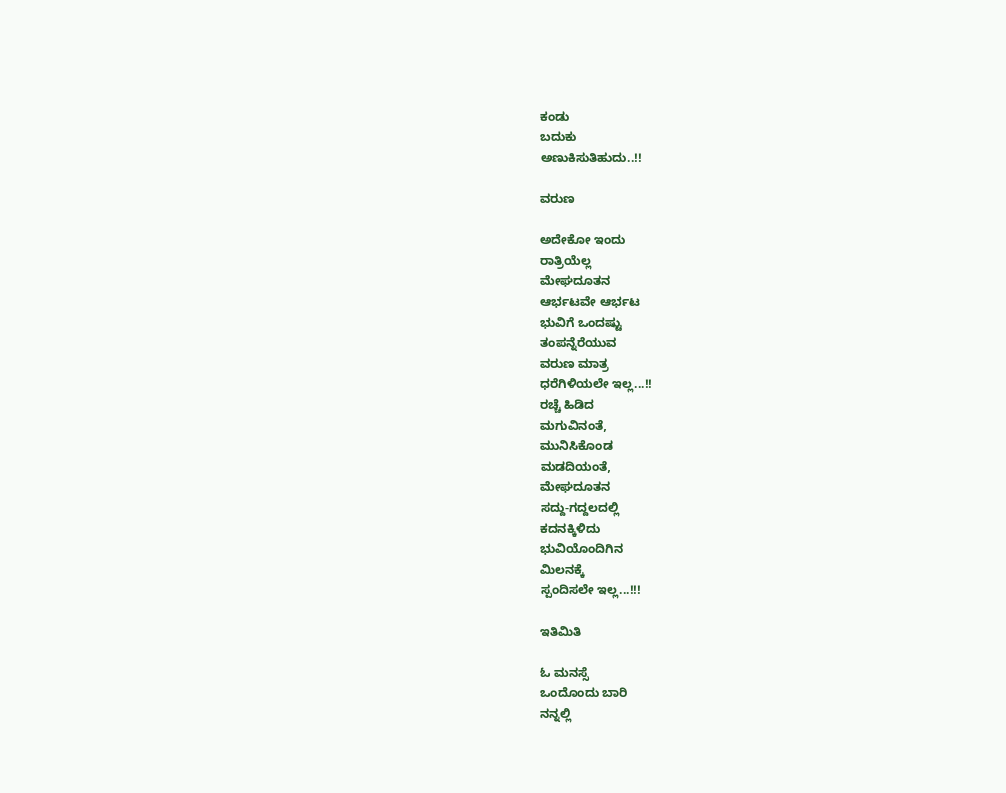ಕಂಡು
ಬದುಕು
ಅಣುಕಿಸುತಿಹುದು..!!

ವರುಣ

ಅದೇಕೋ ಇಂದು
ರಾತ್ರಿಯೆಲ್ಲ
ಮೇಘದೂತನ
ಆರ್ಭಟವೇ ಆರ್ಭಟ
ಭುವಿಗೆ ಒಂದಷ್ಟು
ತಂಪನ್ನೆರೆಯುವ
ವರುಣ ಮಾತ್ರ
ಧರೆಗಿಳಿಯಲೇ ಇಲ್ಲ...!!
ರಚ್ಚೆ ಹಿಡಿದ
ಮಗುವಿನಂತೆ,
ಮುನಿಸಿಕೊಂಡ
ಮಡದಿಯಂತೆ,
ಮೇಘದೂತನ
ಸದ್ದು-ಗದ್ದಲದಲ್ಲಿ
ಕದನಕ್ಕಿಳಿದು
ಭುವಿಯೊಂದಿಗಿನ
ಮಿಲನಕ್ಕೆ
ಸ್ಪಂದಿಸಲೇ ಇಲ್ಲ...!!!

ಇತಿಮಿತಿ

ಓ ಮನಸ್ಸೆ
ಒಂದೊಂದು ಬಾರಿ
ನನ್ನಲ್ಲಿ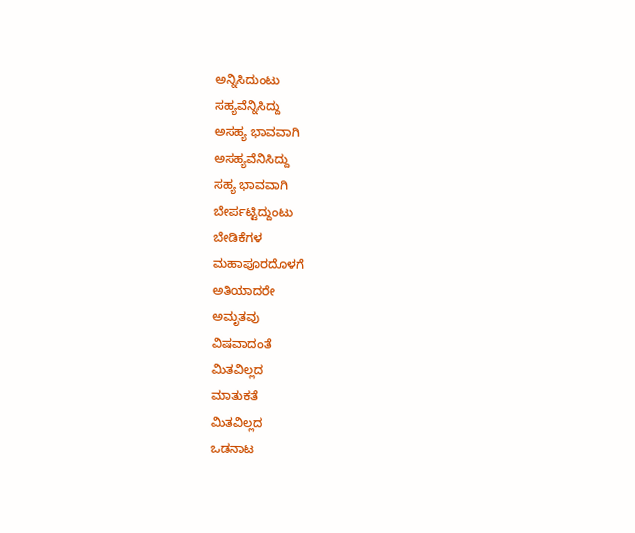ಅನ್ನಿಸಿದುಂಟು
ಸಹ್ಯವೆನ್ನಿಸಿದ್ದು
ಅಸಹ್ಯ ಭಾವವಾಗಿ
ಅಸಹ್ಯವೆನಿಸಿದ್ದು
ಸಹ್ಯ ಭಾವವಾಗಿ
ಬೇರ್ಪಟ್ಟಿದ್ದುಂಟು
ಬೇಡಿಕೆಗಳ
ಮಹಾಪೂರದೊಳಗೆ
ಅತಿಯಾದರೇ
ಅಮೃತವು
ವಿಷವಾದಂತೆ
ಮಿತವಿಲ್ಲದ
ಮಾತುಕತೆ
ಮಿತವಿಲ್ಲದ
ಒಡನಾಟ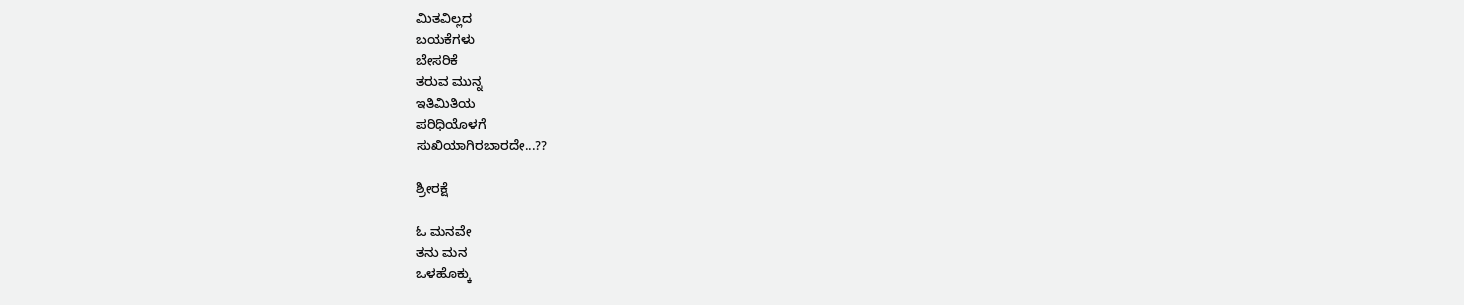ಮಿತವಿಲ್ಲದ
ಬಯಕೆಗಳು
ಬೇಸರಿಕೆ
ತರುವ ಮುನ್ನ
ಇತಿಮಿತಿಯ
ಪರಿಧಿಯೊಳಗೆ
ಸುಖಿಯಾಗಿರಬಾರದೇ...??

ಶ್ರೀರಕ್ಷೆ

ಓ ಮನವೇ
ತನು ಮನ
ಒಳಹೊಕ್ಕು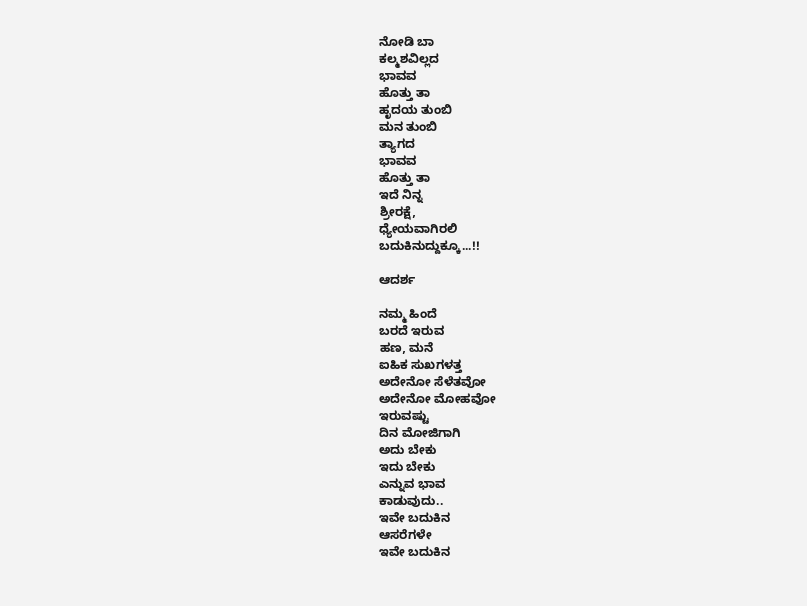ನೋಡಿ ಬಾ
ಕಲ್ಮಶವಿಲ್ಲದ
ಭಾವವ
ಹೊತ್ತು ತಾ
ಹೃದಯ ತುಂಬಿ
ಮನ ತುಂಬಿ
ತ್ಯಾಗದ
ಭಾವವ
ಹೊತ್ತು ತಾ
ಇದೆ ನಿನ್ನ
ಶ್ರೀರಕ್ಷೆ,
ಧ್ಯೇಯವಾಗಿರಲಿ
ಬದುಕಿನುದ್ದುಕ್ಕೂ...!!

ಆದರ್ಶ

ನಮ್ಮ ಹಿಂದೆ
ಬರದೆ ಇರುವ
ಹಣ, ಮನೆ
ಐಹಿಕ ಸುಖಗಳತ್ತ
ಅದೇನೋ ಸೆಳೆತವೋ
ಅದೇನೋ ಮೋಹವೋ
ಇರುವಷ್ಟು
ದಿನ ಮೋಜಿಗಾಗಿ
ಅದು ಬೇಕು
ಇದು ಬೇಕು
ಎನ್ನುವ ಭಾವ
ಕಾಡುವುದು..
ಇವೇ ಬದುಕಿನ
ಆಸರೆಗಳೇ
ಇವೇ ಬದುಕಿನ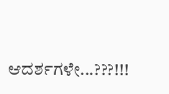ಆದರ್ಶಗಳೇ...???!!!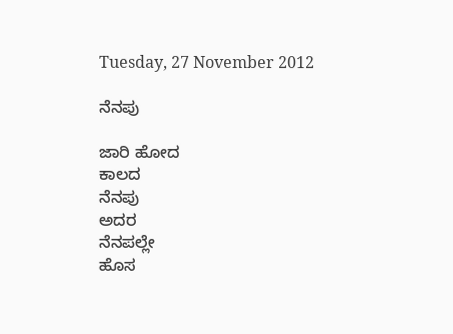Tuesday, 27 November 2012

ನೆನಪು

ಜಾರಿ ಹೋದ
ಕಾಲದ
ನೆನಪು
ಅದರ
ನೆನಪಲ್ಲೇ
ಹೊಸ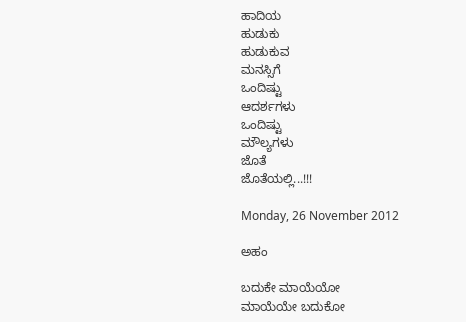ಹಾದಿಯ
ಹುಡುಕು
ಹುಡುಕುವ
ಮನಸ್ಸಿಗೆ
ಒಂದಿಷ್ಟು
ಆದರ್ಶಗಳು
ಒಂದಿಷ್ಟು
ಮೌಲ್ಯಗಳು
ಜೊತೆ
ಜೊತೆಯಲ್ಲಿ...!!!

Monday, 26 November 2012

ಅಹಂ

ಬದುಕೇ ಮಾಯೆಯೋ
ಮಾಯೆಯೇ ಬದುಕೋ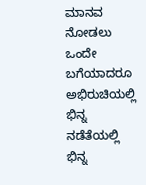ಮಾನವ ನೋಡಲು ಒಂದೇ
ಬಗೆಯಾದರೂ
ಅಭಿರುಚಿಯಲ್ಲಿ ಭಿನ್ನ
ನಡೆತೆಯಲ್ಲಿ ಭಿನ್ನ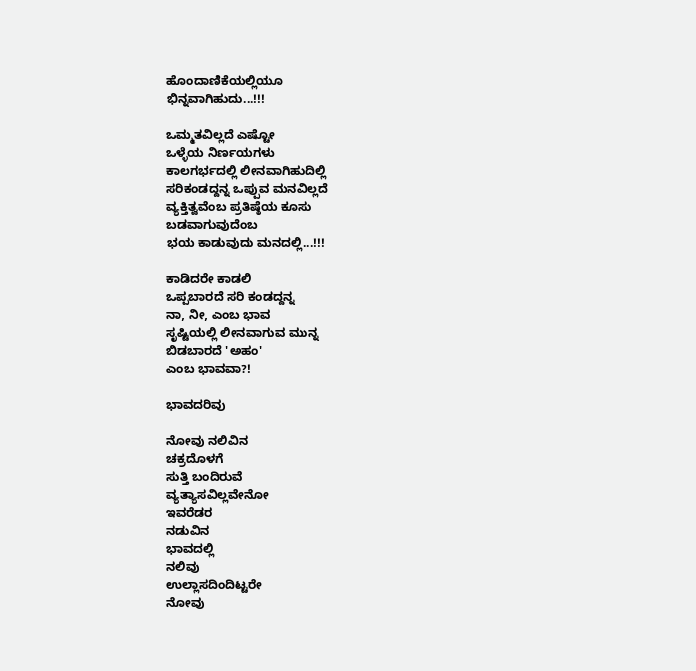ಹೊಂದಾಣಿಕೆಯಲ್ಲಿಯೂ
ಭಿನ್ನವಾಗಿಹುದು...!!!

ಒಮ್ಮತವಿಲ್ಲದೆ ಎಷ್ಟೋ
ಒಳ್ಳೆಯ ನಿರ್ಣಯಗಳು
ಕಾಲಗರ್ಭದಲ್ಲಿ ಲೀನವಾಗಿಹುದಿಲ್ಲಿ
ಸರಿಕಂಡದ್ದನ್ನ ಒಪ್ಪುವ ಮನವಿಲ್ಲದೆ
ವ್ಯಕ್ತಿತ್ವವೆಂಬ ಪ್ರತಿಷ್ಠೆಯ ಕೂಸು
ಬಡವಾಗುವುದೆಂಬ
ಭಯ ಕಾಡುವುದು ಮನದಲ್ಲಿ...!!!

ಕಾಡಿದರೇ ಕಾಡಲಿ
ಒಪ್ಪಬಾರದೆ ಸರಿ ಕಂಡದ್ದನ್ನ
ನಾ, ನೀ, ಎಂಬ ಭಾವ
ಸೃಷ್ಟಿಯಲ್ಲಿ ಲೀನವಾಗುವ ಮುನ್ನ
ಬಿಡಬಾರದೆ 'ಅಹಂ'
ಎಂಬ ಭಾವವಾ?!

ಭಾವದರಿವು

ನೋವು ನಲಿವಿನ
ಚಕ್ರದೊಳಗೆ
ಸುತ್ತಿ ಬಂದಿರುವೆ
ವ್ಯತ್ಯಾಸವಿಲ್ಲವೇನೋ
ಇವರೆಡರ
ನಡುವಿನ
ಭಾವದಲ್ಲಿ
ನಲಿವು
ಉಲ್ಲಾಸದಿಂದಿಟ್ಟರೇ
ನೋವು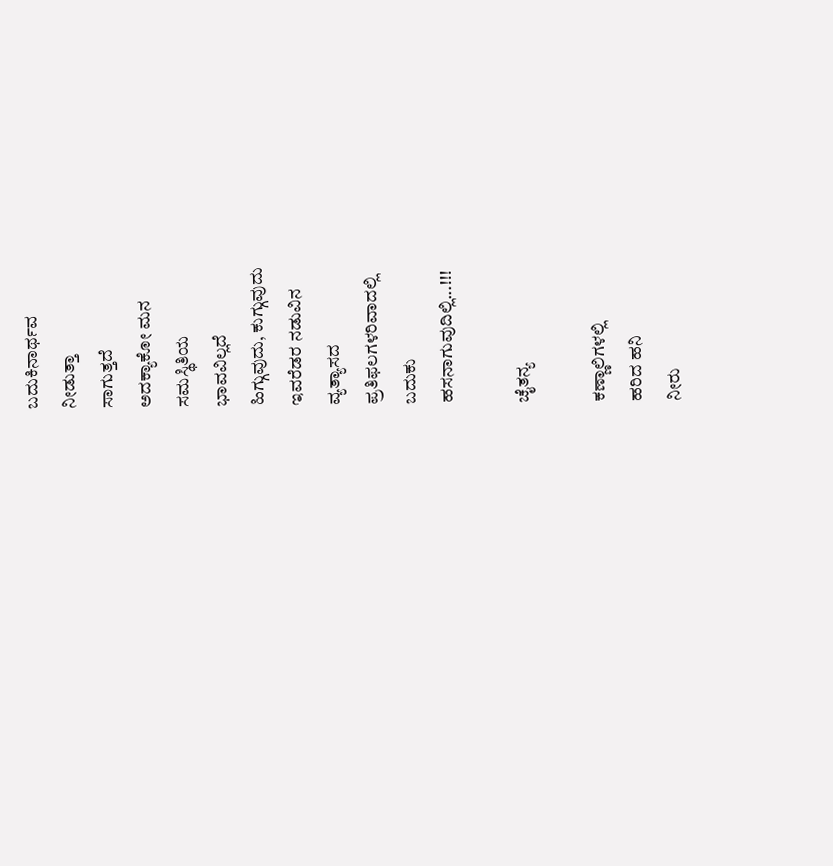ಬದುಕಿನಾರ್ಥವ
ನೀಡುತ್ತಾ
ಸಾಗುತ್ತದೆ
ಅದಕ್ಯಾಕೋ ಮನ
ಸಮಸ್ಥಿತಿಯ
ಭಾವವಿಲ್ಲದೆ
ಹಿಗ್ಗುವುದು, ಕುಗ್ಗುವುದು
ಇವರೆಡರ ನಡುವಿನ
ವ್ಯತ್ಯಾಸದ
ಪ್ರತಿಫಲಗಳರಿವಾದಲ್ಲಿ
ಬದುಕು
ಹಸನಾಗುವುದಿಲ್ಲಿ...!!!

ಚೈತನ್ಯ

ಕಣ್ಣಾಲಿಗಳಲ್ಲಿ
ಹರಿದ ಹನಿ
ನೀರು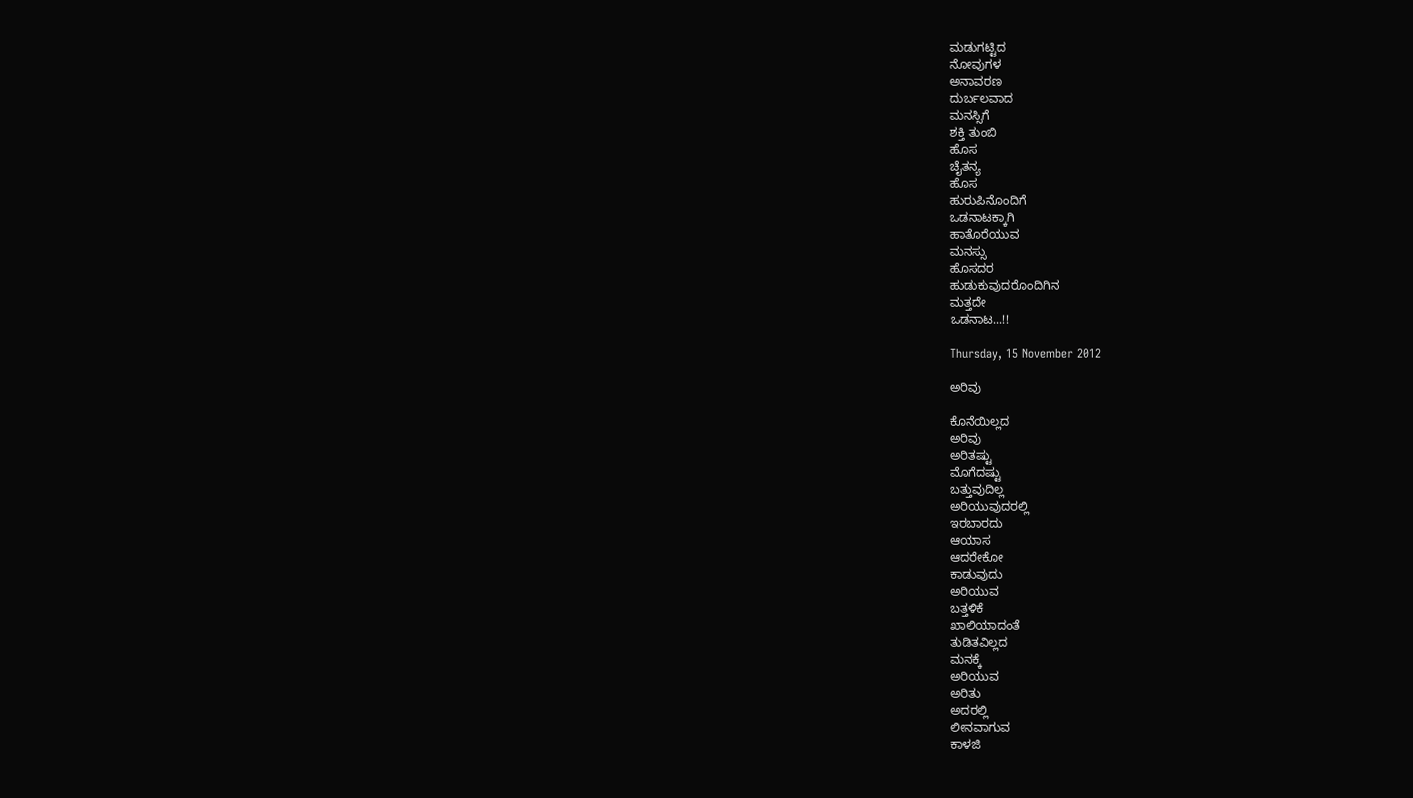ಮಡುಗಟ್ಟಿದ
ನೋವುಗಳ
ಅನಾವರಣ
ದುರ್ಬಲವಾದ
ಮನಸ್ಸಿಗೆ
ಶಕ್ತಿ ತುಂಬಿ
ಹೊಸ
ಚೈತನ್ಯ
ಹೊಸ
ಹುರುಪಿನೊಂದಿಗೆ
ಒಡನಾಟಕ್ಕಾಗಿ
ಹಾತೊರೆಯುವ
ಮನಸ್ಸು
ಹೊಸದರ
ಹುಡುಕುವುದರೊಂದಿಗಿನ
ಮತ್ತದೇ
ಒಡನಾಟ...!!

Thursday, 15 November 2012

ಅರಿವು

ಕೊನೆಯಿಲ್ಲದ
ಅರಿವು
ಅರಿತಷ್ಟು
ಮೊಗೆದಷ್ಟು
ಬತ್ತುವುದಿಲ್ಲ
ಅರಿಯುವುದರಲ್ಲಿ
ಇರಬಾರದು
ಆಯಾಸ
ಆದರೇಕೋ
ಕಾಡುವುದು
ಅರಿಯುವ
ಬತ್ತಳಿಕೆ
ಖಾಲಿಯಾದಂತೆ
ತುಡಿತವಿಲ್ಲದ
ಮನಕ್ಕೆ
ಅರಿಯುವ
ಅರಿತು
ಅದರಲ್ಲಿ
ಲೀನವಾಗುವ
ಕಾಳಜಿ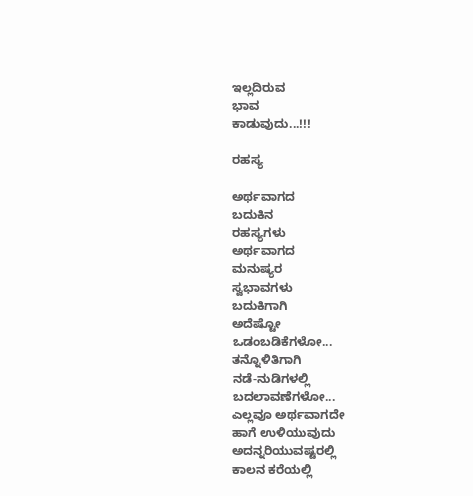ಇಲ್ಲದಿರುವ
ಭಾವ
ಕಾಡುವುದು...!!!

ರಹಸ್ಯ

ಅರ್ಥವಾಗದ
ಬದುಕಿನ
ರಹಸ್ಯಗಳು
ಅರ್ಥವಾಗದ
ಮನುಷ್ಯರ
ಸ್ವಭಾವಗಳು
ಬದುಕಿಗಾಗಿ
ಅದೆಷ್ಟೋ
ಒಡಂಬಡಿಕೆಗಳೋ...
ತನ್ನೊಳಿತಿಗಾಗಿ
ನಡೆ-ನುಡಿಗಳಲ್ಲಿ
ಬದಲಾವಣೆಗಳೋ...
ಎಲ್ಲವೂ ಅರ್ಥವಾಗದೇ
ಹಾಗೆ ಉಳಿಯುವುದು
ಅದನ್ನರಿಯುವಷ್ಟರಲ್ಲಿ
ಕಾಲನ ಕರೆಯಲ್ಲಿ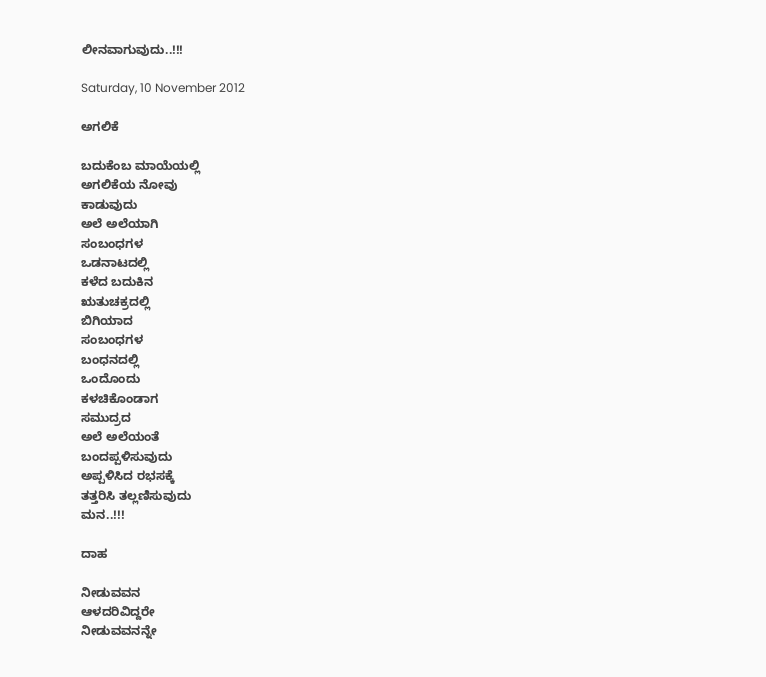ಲೀನವಾಗುವುದು..!!!

Saturday, 10 November 2012

ಅಗಲಿಕೆ

ಬದುಕೆಂಬ ಮಾಯೆಯಲ್ಲಿ
ಅಗಲಿಕೆಯ ನೋವು
ಕಾಡುವುದು
ಅಲೆ ಅಲೆಯಾಗಿ
ಸಂಬಂಧಗಳ
ಒಡನಾಟದಲ್ಲಿ
ಕಳೆದ ಬದುಕಿನ
ಋತುಚಕ್ರದಲ್ಲಿ
ಬಿಗಿಯಾದ
ಸಂಬಂಧಗಳ
ಬಂಧನದಲ್ಲಿ
ಒಂದೊಂದು
ಕಳಚಿಕೊಂಡಾಗ
ಸಮುದ್ರದ
ಅಲೆ ಅಲೆಯಂತೆ
ಬಂದಪ್ಪಳಿಸುವುದು
ಅಪ್ಪಳಿಸಿದ ರಭಸಕ್ಕೆ
ತತ್ತರಿಸಿ ತಲ್ಲಣಿಸುವುದು
ಮನ..!!!

ದಾಹ

ನೀಡುವವನ
ಆಳದರಿವಿದ್ದರೇ
ನೀಡುವವನನ್ನೇ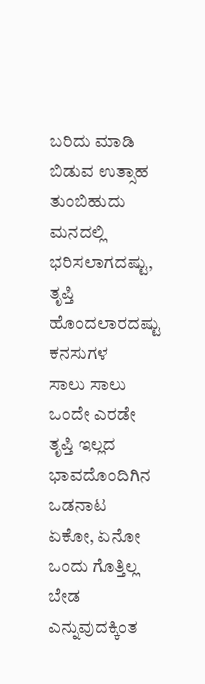ಬರಿದು ಮಾಡಿ
ಬಿಡುವ ಉತ್ಸಾಹ
ತುಂಬಿಹುದು
ಮನದಲ್ಲಿ
ಭರಿಸಲಾಗದಷ್ಟು,
ತೃಪ್ತಿ ಹೊಂದಲಾರದಷ್ಟು
ಕನಸುಗಳ
ಸಾಲು ಸಾಲು
ಒಂದೇ ಎರಡೇ
ತೃಪ್ತಿ ಇಲ್ಲದ
ಭಾವದೊಂದಿಗಿನ
ಒಡನಾಟ
ಏಕೋ, ಏನೋ
ಒಂದು ಗೊತ್ತಿಲ್ಲ
ಬೇಡ ಎನ್ನುವುದಕ್ಕಿಂತ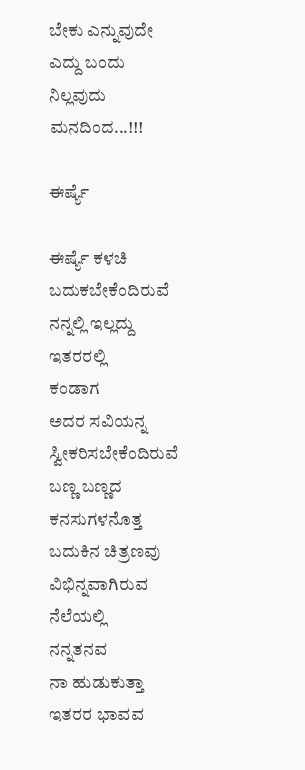ಬೇಕು ಎನ್ನುವುದೇ
ಎದ್ದು ಬಂದು
ನಿಲ್ಲವುದು
ಮನದಿಂದ...!!!

ಈರ್ಷ್ಯೆ

ಈರ್ಷ್ಯೆ ಕಳಚಿ
ಬದುಕಬೇಕೆಂದಿರುವೆ
ನನ್ನಲ್ಲಿ ಇಲ್ಲದ್ದು
ಇತರರಲ್ಲಿ
ಕಂಡಾಗ
ಅದರ ಸವಿಯನ್ನ
ಸ್ವೀಕರಿಸಬೇಕೆಂದಿರುವೆ
ಬಣ್ಣ ಬಣ್ಣದ
ಕನಸುಗಳನೊತ್ತ
ಬದುಕಿನ ಚಿತ್ರಣವು
ವಿಭಿನ್ನವಾಗಿರುವ
ನೆಲೆಯಲ್ಲಿ
ನನ್ನತನವ
ನಾ ಹುಡುಕುತ್ತಾ
ಇತರರ ಭಾವವ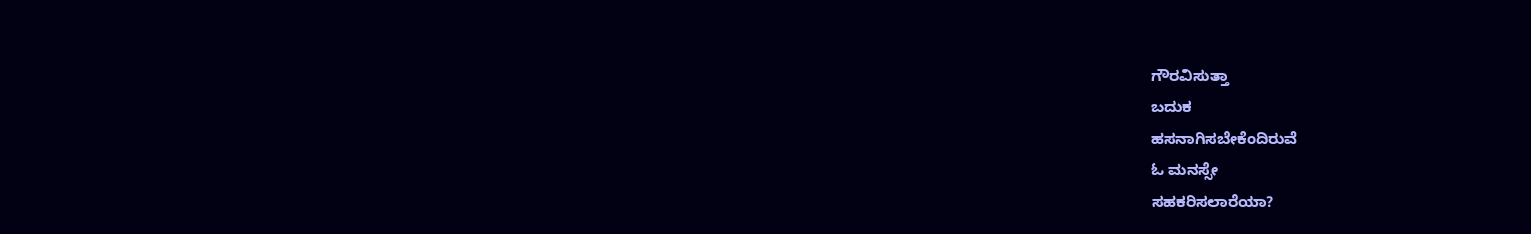ಗೌರವಿಸುತ್ತಾ
ಬದುಕ
ಹಸನಾಗಿಸಬೇಕೆಂದಿರುವೆ
ಓ ಮನಸ್ಸೇ
ಸಹಕರಿಸಲಾರೆಯಾ?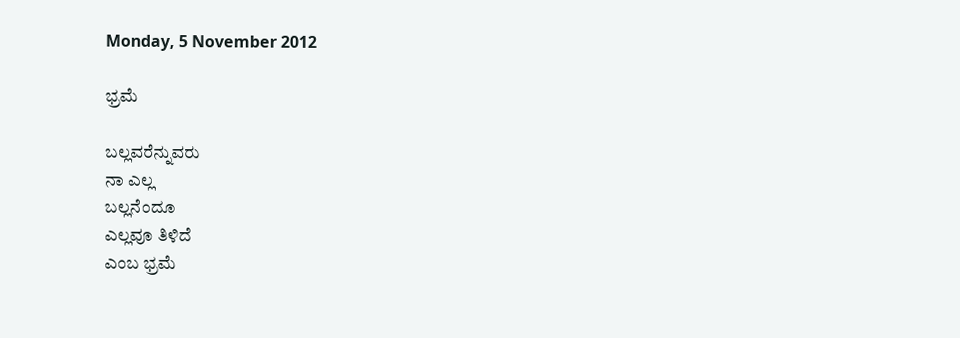Monday, 5 November 2012

ಭ್ರಮೆ

ಬಲ್ಲವರೆನ್ನುವರು
ನಾ ಎಲ್ಲ
ಬಲ್ಲನೆಂದೂ
ಎಲ್ಲವೂ ತಿಳಿದೆ
ಎಂಬ ಭ್ರಮೆ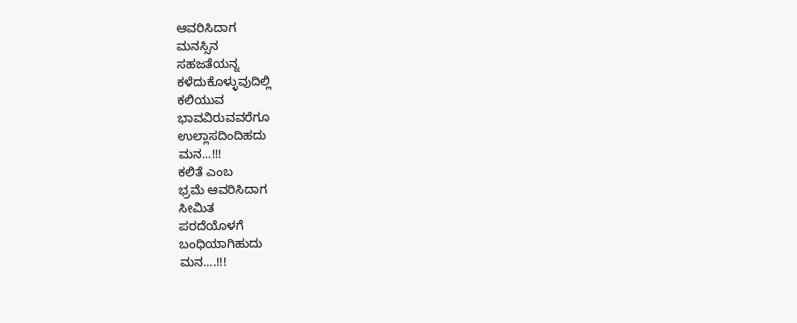ಆವರಿಸಿದಾಗ
ಮನಸ್ಸಿನ
ಸಹಜತೆಯನ್ನ
ಕಳೆದುಕೊಳ್ಳುವುದಿಲ್ಲಿ
ಕಲಿಯುವ
ಭಾವವಿರುವವರೆಗೂ
ಉಲ್ಲಾಸದಿಂದಿಹದು
ಮನ...!!!
ಕಲಿತೆ ಎಂಬ
ಭ್ರಮೆ ಆವರಿಸಿದಾಗ
ಸೀಮಿತ
ಪರದೆಯೊಳಗೆ
ಬಂಧಿಯಾಗಿಹುದು
ಮನ....!!!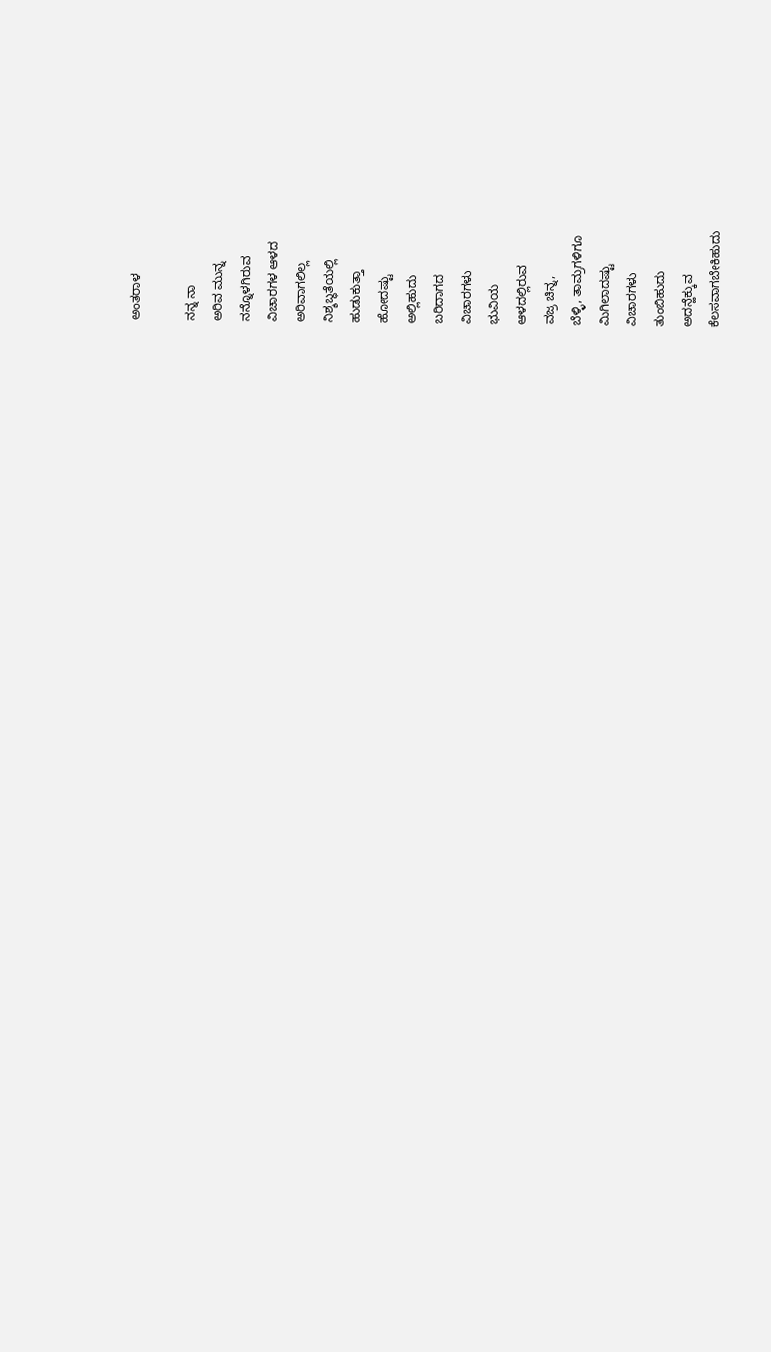ಅಂತರಾಳ

ನನ್ನ ನಾ
ಅರಿವ ಮುನ್ನ
ನನ್ನೊಳಗಿರುವ
ವಿಚಾರಗಳ ಆಳದ
ಅರಿವಾಗಲಿಲ್ಲ
ನಿಶ್ಶಬ್ಧತೆಯಲ್ಲಿ
ಹುಡುಕುತ್ತಾ
ಹೋದಷ್ಟು
ಅಲ್ಲಿಹುದು
ಬರಿದಾಗದ
ವಿಚಾರಗಳು
ಭುವಿಯ
ಆಳದಲ್ಲಿರುವ
ವಜ್ರ ಚಿನ್ನ,
ಬೆಳ್ಳಿ, ತಾಮ್ರಗಳಿಗೂ
ಮಿಗಿಲಾದಷ್ಟು
ವಿಚಾರಗಳು
ತುಂಬಿಹುದು
ಅದನ್ಹೆಕ್ಕುವ
ಕೆಲಸವಾಗಬೇಕಿಹುದು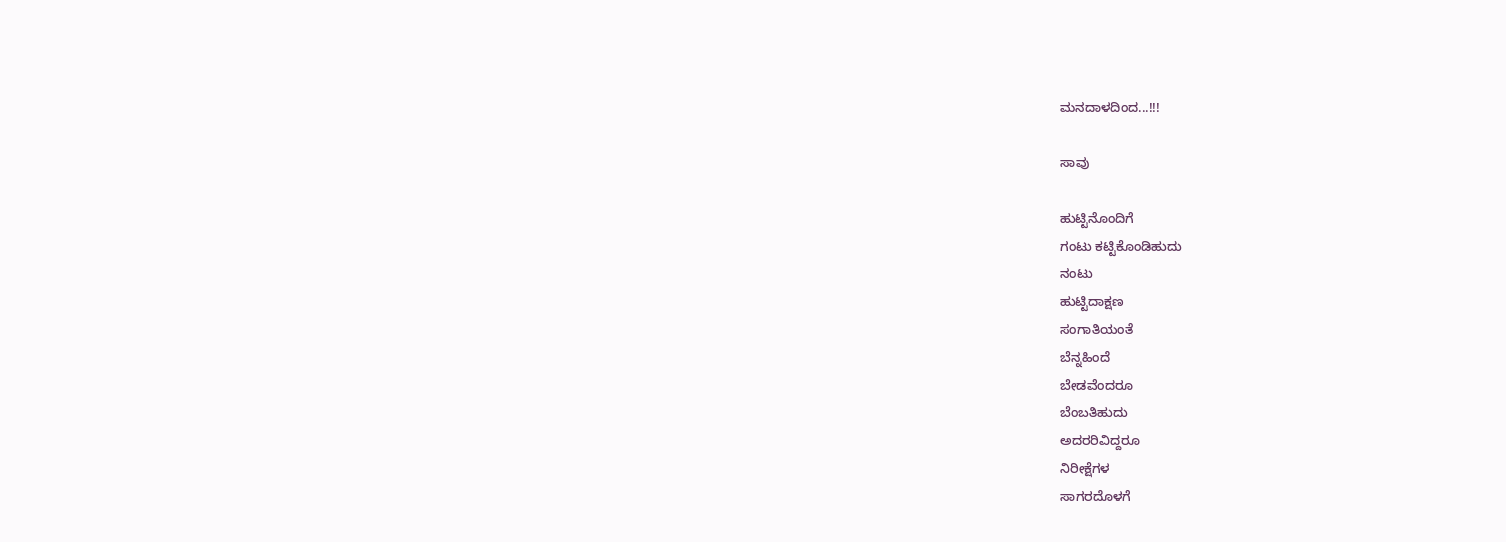ಮನದಾಳದಿಂದ...!!!

ಸಾವು

ಹುಟ್ಟಿನೊಂದಿಗೆ
ಗಂಟು ಕಟ್ಟಿಕೊಂಡಿಹುದು
ನಂಟು
ಹುಟ್ಟಿದಾಕ್ಷಣ
ಸಂಗಾತಿಯಂತೆ
ಬೆನ್ನಹಿಂದೆ
ಬೇಡವೆಂದರೂ
ಬೆಂಬತಿಹುದು
ಅದರರಿವಿದ್ದರೂ
ನಿರೀಕ್ಷೆಗಳ
ಸಾಗರದೊಳಗೆ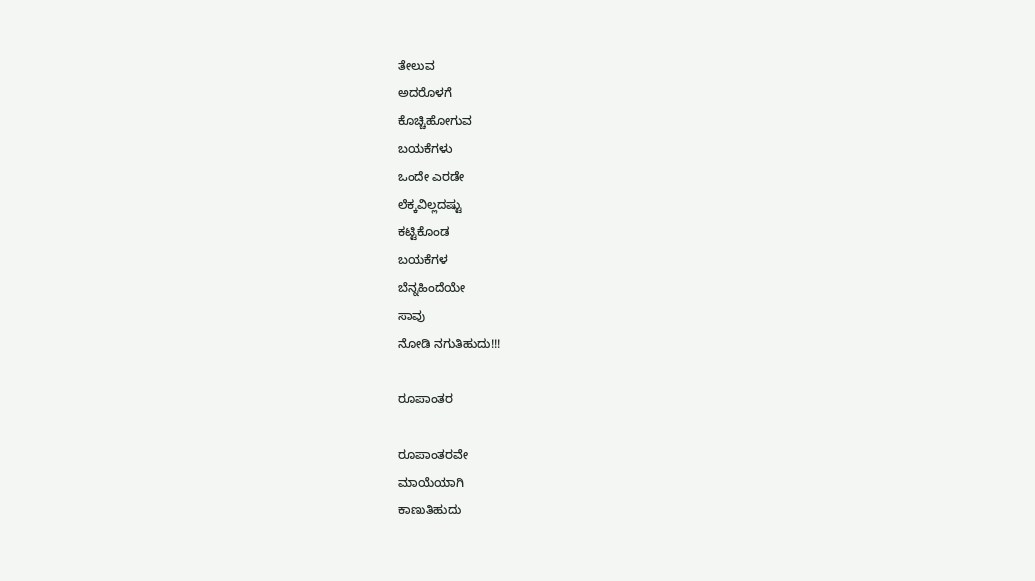ತೇಲುವ
ಅದರೊಳಗೆ
ಕೊಚ್ಚಿಹೋಗುವ
ಬಯಕೆಗಳು
ಒಂದೇ ಎರಡೇ
ಲೆಕ್ಕವಿಲ್ಲದಷ್ಟು
ಕಟ್ಟಿಕೊಂಡ
ಬಯಕೆಗಳ
ಬೆನ್ನಹಿಂದೆಯೇ
ಸಾವು
ನೋಡಿ ನಗುತಿಹುದು!!!

ರೂಪಾಂತರ

ರೂಪಾಂತರವೇ
ಮಾಯೆಯಾಗಿ
ಕಾಣುತಿಹುದು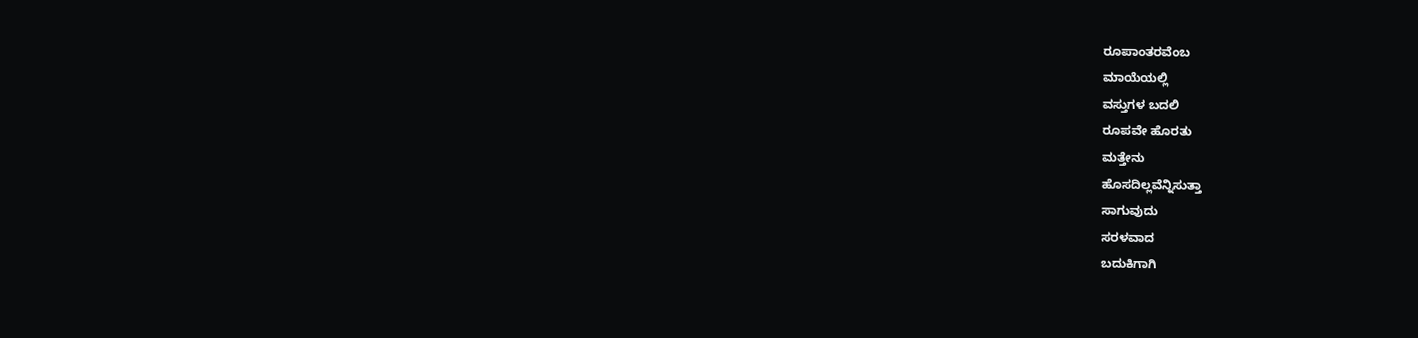ರೂಪಾಂತರವೆಂಬ
ಮಾಯೆಯಲ್ಲಿ
ವಸ್ತುಗಳ ಬದಲಿ
ರೂಪವೇ ಹೊರತು
ಮತ್ತೇನು
ಹೊಸದಿಲ್ಲವೆನ್ನಿಸುತ್ತಾ
ಸಾಗುವುದು
ಸರಳವಾದ
ಬದುಕಿಗಾಗಿ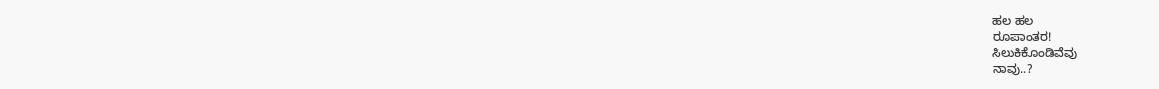ಹಲ ಹಲ
ರೂಪಾಂತರ!
ಸಿಲುಕಿಕೊಂಡಿವೆವು
ನಾವು..?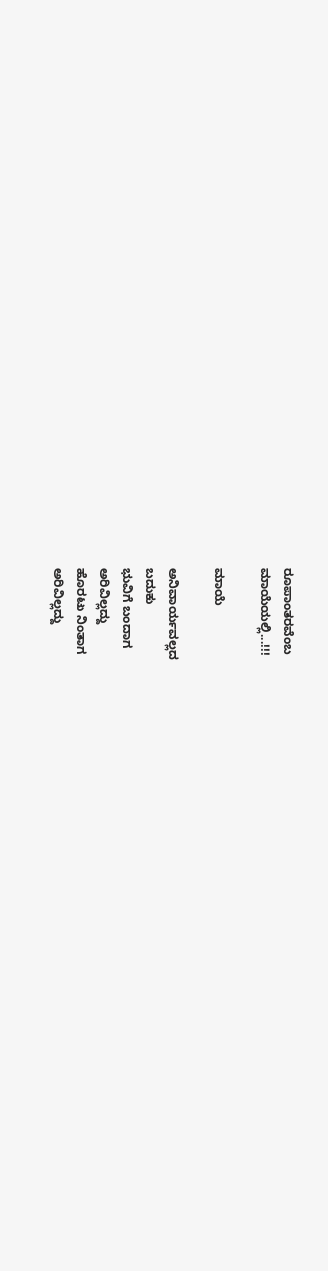ರೂಪಾಂತರವೆಂಬ
ಮಾಯೆಯಲ್ಲಿ...!!!

ಮಾಯೆ

ಅನಿವಾರ್ಯವಲ್ಲದ
ಬದುಕು
ಭುವಿಗೆ ಬಂದಾಗ
ಅರಿವಿಲ್ಲದ್ದು
ಹೊರಟು ನಿಂತಾಗ
ಅರಿವಿಲ್ಲದ್ದು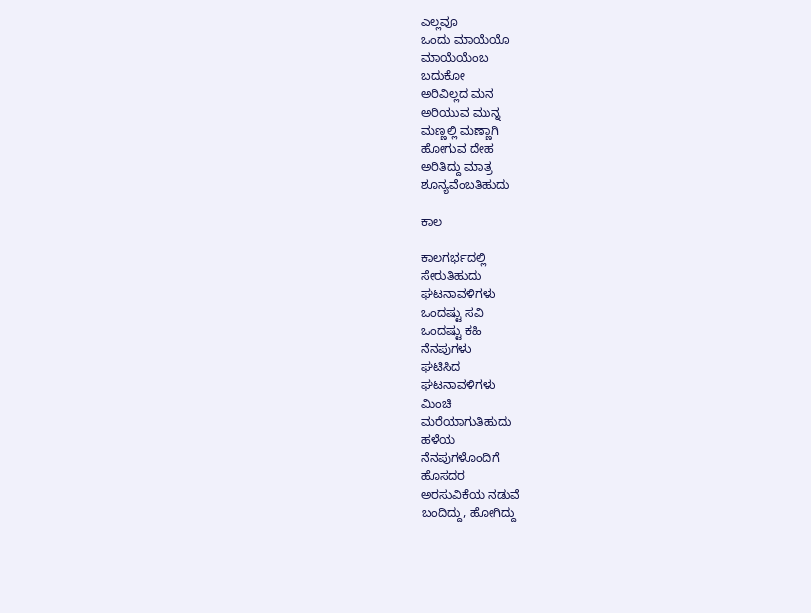ಎಲ್ಲವೂ
ಒಂದು ಮಾಯೆಯೊ
ಮಾಯೆಯೆಂಬ
ಬದುಕೋ
ಅರಿವಿಲ್ಲದ ಮನ
ಅರಿಯುವ ಮುನ್ನ
ಮಣ್ಣಲ್ಲಿ ಮಣ್ಣಾಗಿ
ಹೋಗುವ ದೇಹ
ಅರಿತಿದ್ದು ಮಾತ್ರ
ಶೂನ್ಯವೆಂಬತಿಹುದು

ಕಾಲ

ಕಾಲಗರ್ಭದಲ್ಲಿ
ಸೇರುತಿಹುದು
ಘಟನಾವಳಿಗಳು
ಒಂದಷ್ಟು ಸವಿ
ಒಂದಷ್ಟು ಕಹಿ
ನೆನಪುಗಳು
ಘಟಿಸಿದ
ಘಟನಾವಳಿಗಳು
ಮಿಂಚಿ
ಮರೆಯಾಗುತಿಹುದು
ಹಳೆಯ
ನೆನಪುಗಳೊಂದಿಗೆ
ಹೊಸದರ
ಅರಸುವಿಕೆಯ ನಡುವೆ
ಬಂದಿದ್ದು, ಹೋಗಿದ್ದು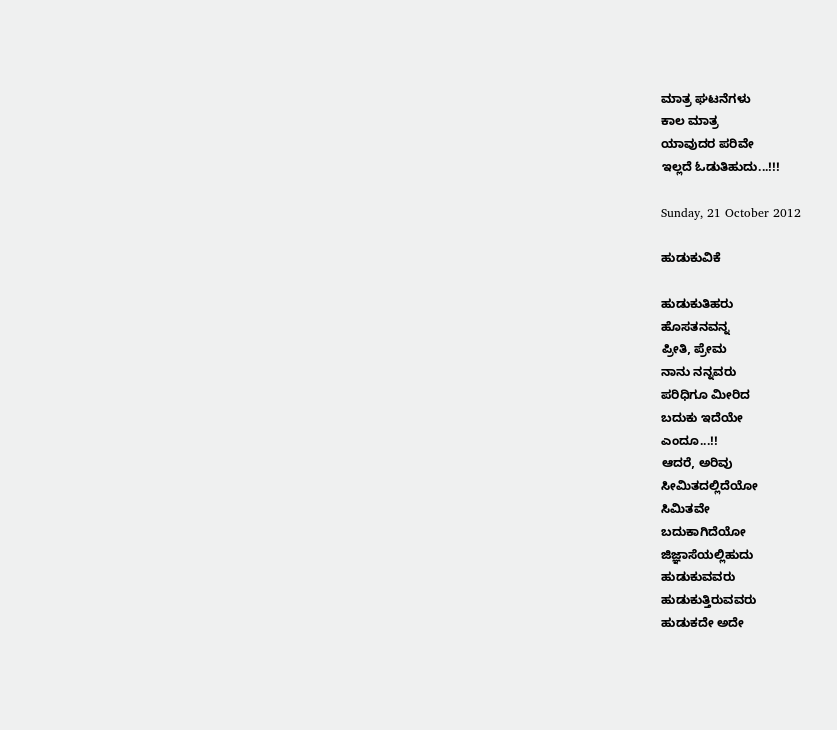ಮಾತ್ರ ಘಟನೆಗಳು
ಕಾಲ ಮಾತ್ರ
ಯಾವುದರ ಪರಿವೇ
ಇಲ್ಲದೆ ಓಡುತಿಹುದು...!!!

Sunday, 21 October 2012

ಹುಡುಕುವಿಕೆ

ಹುಡುಕುತಿಹರು
ಹೊಸತನವನ್ನ
ಪ್ರೀತಿ, ಪ್ರೇಮ
ನಾನು ನನ್ನವರು
ಪರಿಧಿಗೂ ಮೀರಿದ
ಬದುಕು ಇದೆಯೇ
ಎಂದೂ...!!
ಆದರೆ, ಅರಿವು
ಸೀಮಿತದಲ್ಲಿದೆಯೋ
ಸಿಮಿತವೇ
ಬದುಕಾಗಿದೆಯೋ
ಜಿಜ್ಞಾಸೆಯಲ್ಲಿಹುದು
ಹುಡುಕುವವರು
ಹುಡುಕುತ್ತಿರುವವರು
ಹುಡುಕದೇ ಅದೇ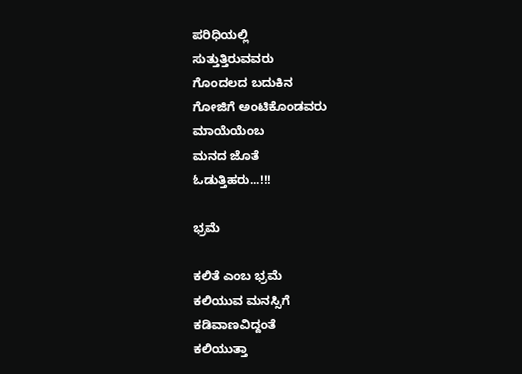ಪರಿಧಿಯಲ್ಲಿ
ಸುತ್ತುತ್ತಿರುವವರು
ಗೊಂದಲದ ಬದುಕಿನ
ಗೋಜಿಗೆ ಅಂಟಿಕೊಂಡವರು
ಮಾಯೆಯೆಂಬ
ಮನದ ಜೊತೆ
ಓಡುತ್ತಿಹರು...!!!

ಭ್ರಮೆ

ಕಲಿತೆ ಎಂಬ ಭ್ರಮೆ
ಕಲಿಯುವ ಮನಸ್ಸಿಗೆ
ಕಡಿವಾಣವಿದ್ದಂತೆ
ಕಲಿಯುತ್ತಾ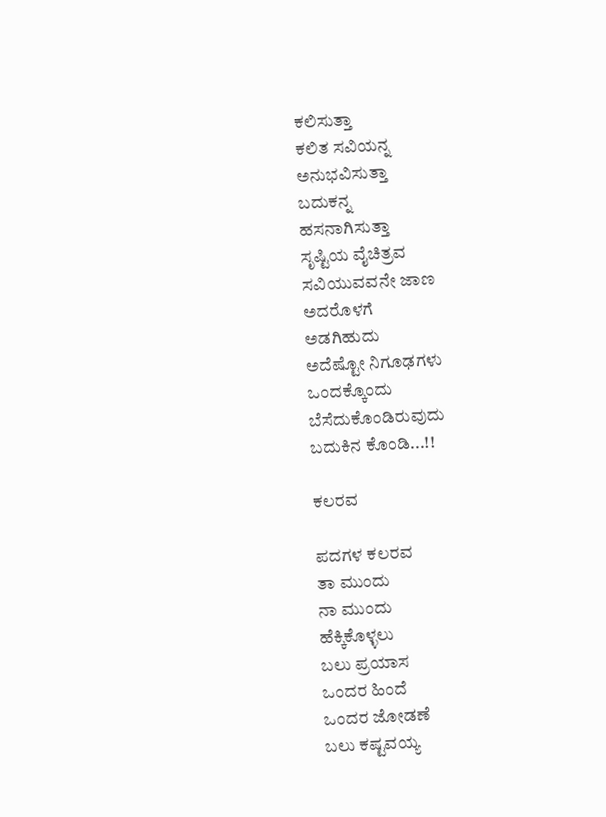ಕಲಿಸುತ್ತಾ
ಕಲಿತ ಸವಿಯನ್ನ
ಅನುಭವಿಸುತ್ತಾ
ಬದುಕನ್ನ
ಹಸನಾಗಿಸುತ್ತಾ
ಸೃಷ್ಟಿಯ ವೈಚಿತ್ರವ
ಸವಿಯುವವನೇ ಜಾಣ
ಅದರೊಳಗೆ
ಅಡಗಿಹುದು
ಅದೆಷ್ಟೋ ನಿಗೂಢಗಳು
ಒಂದಕ್ಕೊಂದು
ಬೆಸೆದುಕೊಂಡಿರುವುದು
ಬದುಕಿನ ಕೊಂಡಿ...!!

ಕಲರವ

ಪದಗಳ ಕಲರವ
ತಾ ಮುಂದು
ನಾ ಮುಂದು
ಹೆಕ್ಕಿಕೊಳ್ಳಲು
ಬಲು ಪ್ರಯಾಸ
ಒಂದರ ಹಿಂದೆ
ಒಂದರ ಜೋಡಣೆ
ಬಲು ಕಷ್ಟವಯ್ಯ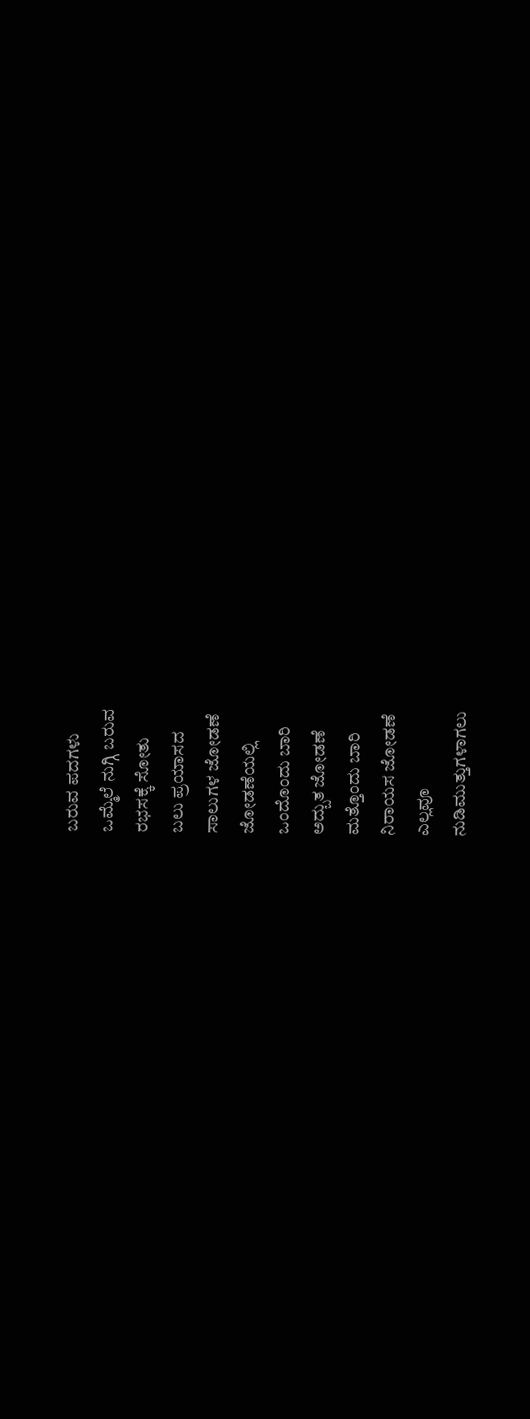ಬರುವ ಪದಗಳು
ಒಮ್ಮೆಲೆ ನುಗ್ಗಿ ಬರುವ
ರಭಸಕ್ಕೆ ಸೋತು
ಬಲು ಪ್ರಯಾಸದ
ಸಾಲುಗಳ ಜೋಡಣೆ
ಜೋಡಣೆಯಲ್ಲಿ
ಒಂದೊಂದು ಬಾರಿ
ಅದ್ಬುತ ಜೋಡಣೆ
ಮತ್ತೊಂದು ಬಾರಿ
ನಿರಾಯಸ ಜೋಡಣೆ
ಎಲ್ಲವೂ
ನುಡಿಮುತ್ತುಗಳಾಗಲು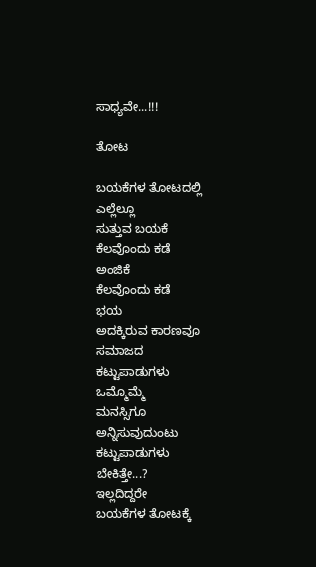ಸಾಧ್ಯವೇ...!!!

ತೋಟ

ಬಯಕೆಗಳ ತೋಟದಲ್ಲಿ
ಎಲ್ಲೆಲ್ಲೂ
ಸುತ್ತುವ ಬಯಕೆ
ಕೆಲವೊಂದು ಕಡೆ
ಅಂಜಿಕೆ
ಕೆಲವೊಂದು ಕಡೆ
ಭಯ
ಅದಕ್ಕಿರುವ ಕಾರಣವೂ
ಸಮಾಜದ
ಕಟ್ಟುಪಾಡುಗಳು
ಒಮ್ಮೊಮ್ಮೆ
ಮನಸ್ಸಿಗೂ
ಅನ್ನಿಸುವುದುಂಟು
ಕಟ್ಟುಪಾಡುಗಳು
ಬೇಕಿತ್ತೇ...?
ಇಲ್ಲದಿದ್ದರೇ
ಬಯಕೆಗಳ ತೋಟಕ್ಕೆ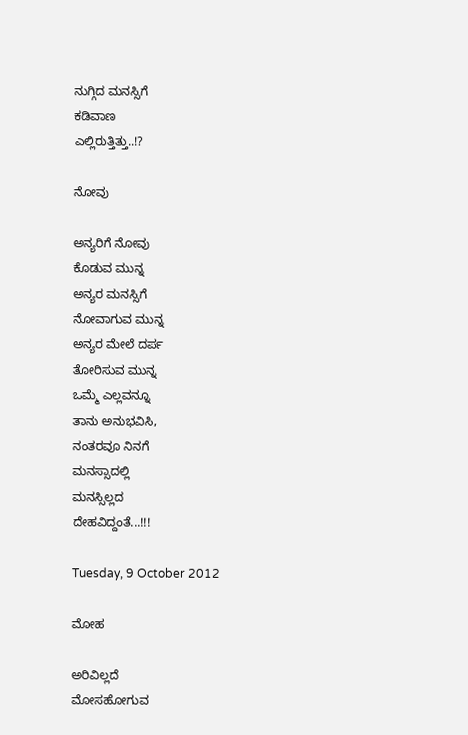ನುಗ್ಗಿದ ಮನಸ್ಸಿಗೆ
ಕಡಿವಾಣ
ಎಲ್ಲಿರುತ್ತಿತ್ತು..!?

ನೋವು

ಅನ್ಯರಿಗೆ ನೋವು
ಕೊಡುವ ಮುನ್ನ
ಅನ್ಯರ ಮನಸ್ಸಿಗೆ
ನೋವಾಗುವ ಮುನ್ನ
ಅನ್ಯರ ಮೇಲೆ ದರ್ಪ
ತೋರಿಸುವ ಮುನ್ನ
ಒಮ್ಮೆ ಎಲ್ಲವನ್ನೂ
ತಾನು ಅನುಭವಿಸಿ,
ನಂತರವೂ ನಿನಗೆ
ಮನಸ್ಸಾದಲ್ಲಿ
ಮನಸ್ಸಿಲ್ಲದ
ದೇಹವಿದ್ದಂತೆ...!!!

Tuesday, 9 October 2012

ಮೋಹ

ಅರಿವಿಲ್ಲದೆ
ಮೋಸಹೋಗುವ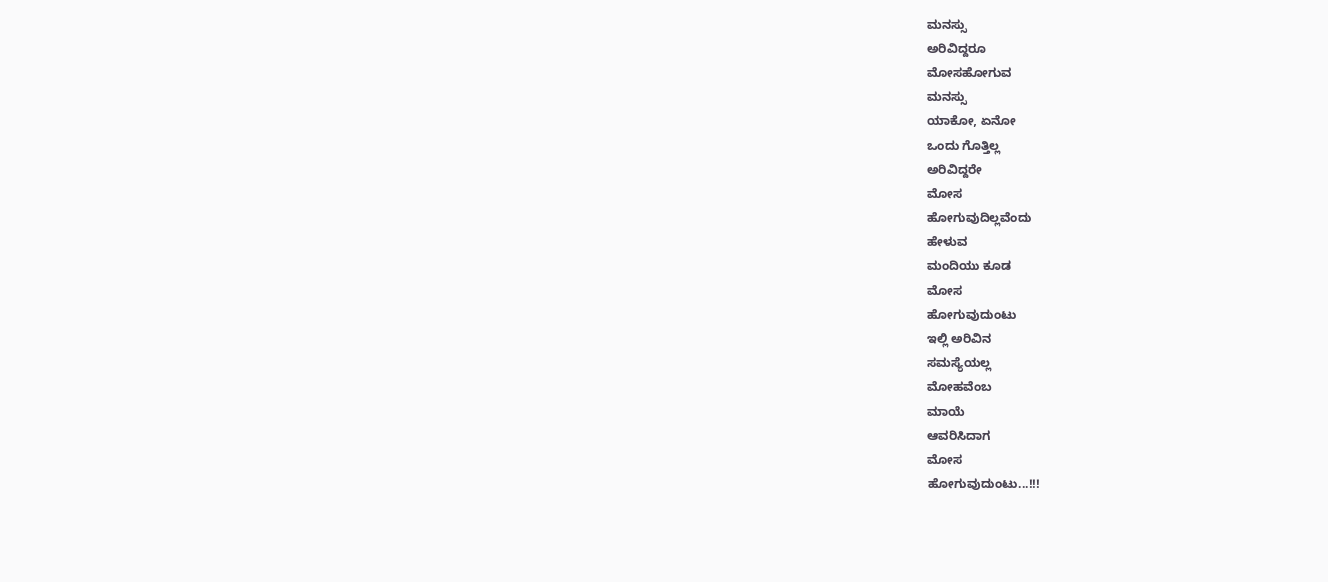ಮನಸ್ಸು
ಅರಿವಿದ್ದರೂ
ಮೋಸಹೋಗುವ
ಮನಸ್ಸು
ಯಾಕೋ, ಏನೋ
ಒಂದು ಗೊತ್ತಿಲ್ಲ
ಅರಿವಿದ್ದರೇ
ಮೋಸ
ಹೋಗುವುದಿಲ್ಲವೆಂದು
ಹೇಳುವ
ಮಂದಿಯು ಕೂಡ
ಮೋಸ
ಹೋಗುವುದುಂಟು
ಇಲ್ಲಿ ಅರಿವಿನ
ಸಮಸ್ಯೆಯಲ್ಲ
ಮೋಹವೆಂಬ
ಮಾಯೆ
ಆವರಿಸಿದಾಗ
ಮೋಸ
ಹೋಗುವುದುಂಟು...!!!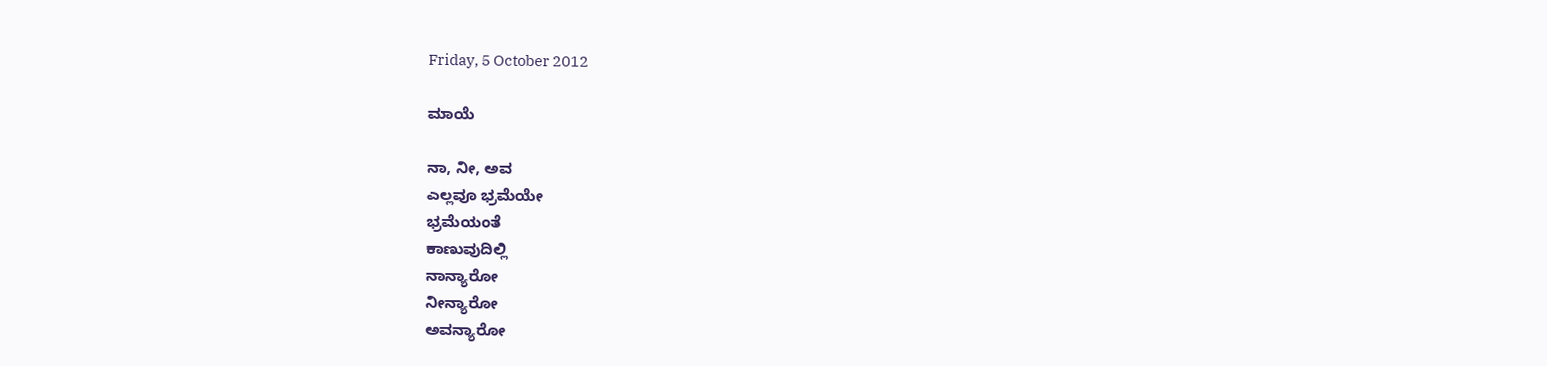Friday, 5 October 2012

ಮಾಯೆ

ನಾ, ನೀ, ಅವ
ಎಲ್ಲವೂ ಭ್ರಮೆಯೇ
ಭ್ರಮೆಯಂತೆ
ಕಾಣುವುದಿಲ್ಲಿ
ನಾನ್ಯಾರೋ
ನೀನ್ಯಾರೋ
ಅವನ್ಯಾರೋ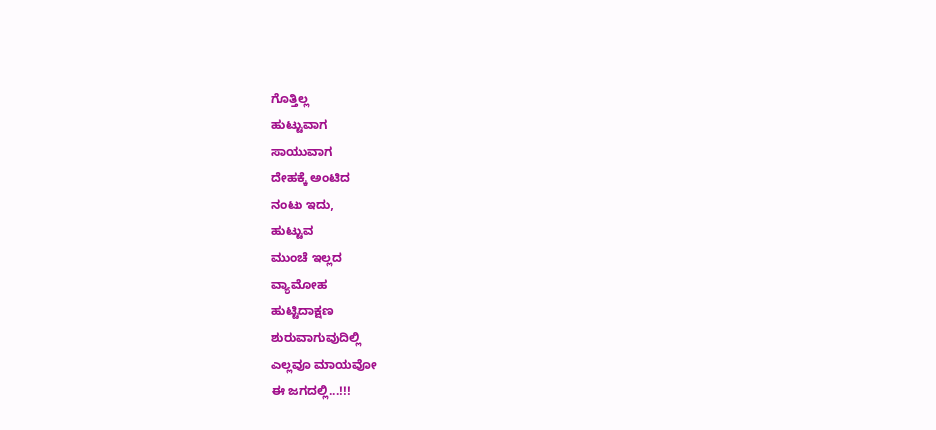ಗೊತ್ತಿಲ್ಲ
ಹುಟ್ಟುವಾಗ
ಸಾಯುವಾಗ
ದೇಹಕ್ಕೆ ಅಂಟಿದ
ನಂಟು ಇದು,
ಹುಟ್ಟುವ
ಮುಂಚೆ ಇಲ್ಲದ
ವ್ಯಾಮೋಹ
ಹುಟ್ಟಿದಾಕ್ಷಣ
ಶುರುವಾಗುವುದಿಲ್ಲಿ
ಎಲ್ಲವೂ ಮಾಯವೋ
ಈ ಜಗದಲ್ಲಿ...!!!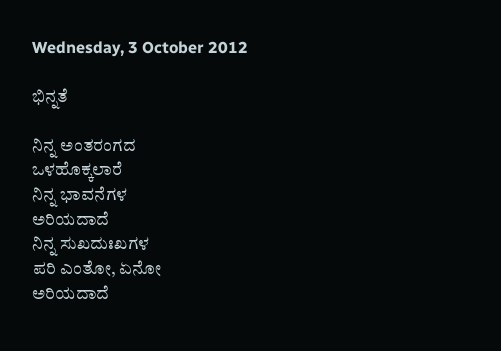Wednesday, 3 October 2012

ಭಿನ್ನತೆ

ನಿನ್ನ ಅಂತರಂಗದ
ಒಳಹೊಕ್ಕಲಾರೆ
ನಿನ್ನ ಭಾವನೆಗಳ
ಅರಿಯದಾದೆ
ನಿನ್ನ ಸುಖದುಃಖಗಳ
ಪರಿ ಎಂತೋ, ಏನೋ
ಅರಿಯದಾದೆ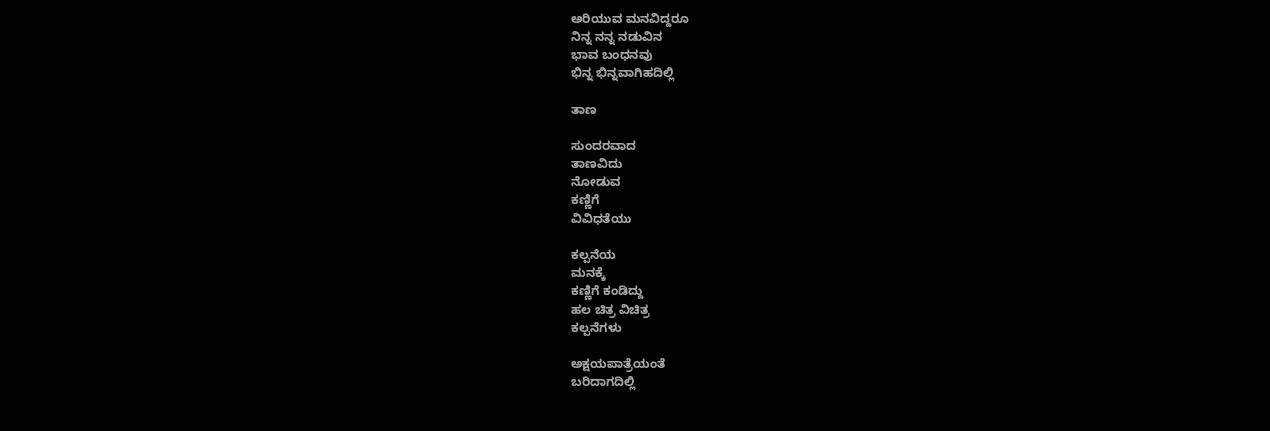ಅರಿಯುವ ಮನವಿದ್ದರೂ
ನಿನ್ನ ನನ್ನ ನಡುವಿನ
ಭಾವ ಬಂಧನವು
ಭಿನ್ನ ಭಿನ್ನವಾಗಿಹದಿಲ್ಲಿ

ತಾಣ

ಸುಂದರವಾದ
ತಾಣವಿದು
ನೋಡುವ
ಕಣ್ಣಿಗೆ
ವಿವಿಧತೆಯು

ಕಲ್ಪನೆಯ
ಮನಕ್ಕೆ
ಕಣ್ಣಿಗೆ ಕಂಡಿದ್ದು
ಹಲ ಚಿತ್ರ ವಿಚಿತ್ರ
ಕಲ್ಪನೆಗಳು

ಅಕ್ಷಯಪಾತ್ರೆಯಂತೆ
ಬರಿದಾಗದಿಲ್ಲಿ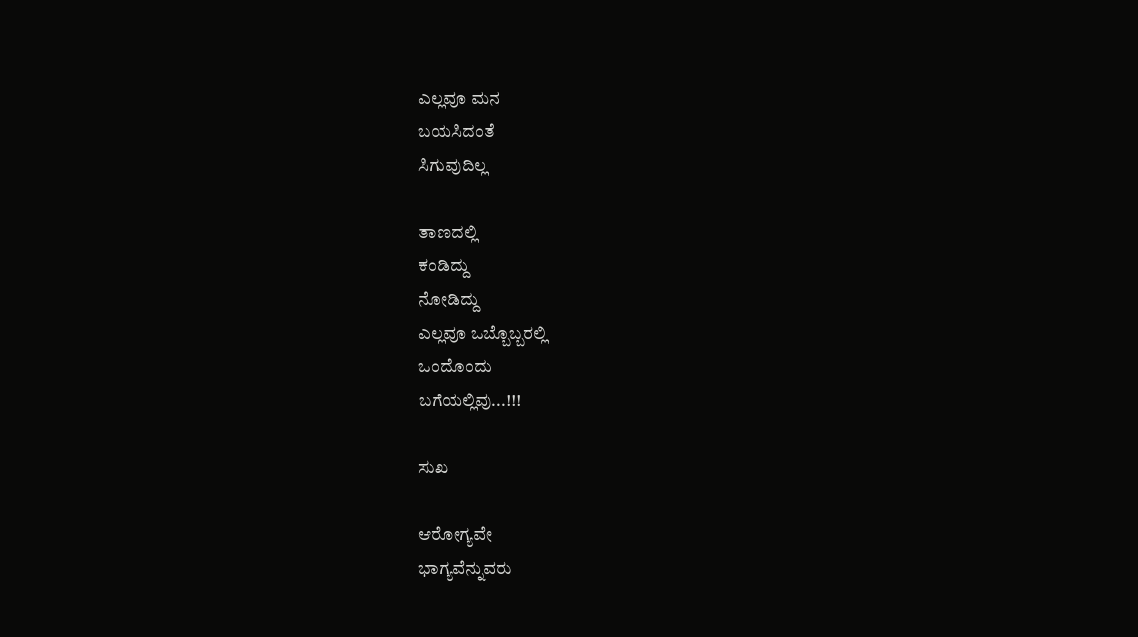ಎಲ್ಲವೂ ಮನ
ಬಯಸಿದಂತೆ
ಸಿಗುವುದಿಲ್ಲ

ತಾಣದಲ್ಲಿ
ಕಂಡಿದ್ದು
ನೋಡಿದ್ದು
ಎಲ್ಲವೂ ಒಬ್ಬೊಬ್ಬರಲ್ಲಿ
ಒಂದೊಂದು
ಬಗೆಯಲ್ಲಿವು...!!!

ಸುಖ

ಆರೋಗ್ಯವೇ
ಭಾಗ್ಯವೆನ್ನುವರು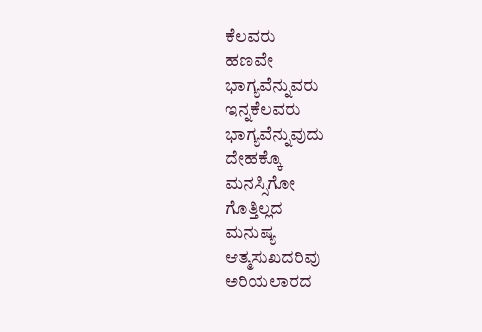ಕೆಲವರು
ಹಣವೇ
ಭಾಗ್ಯವೆನ್ನುವರು
ಇನ್ನಕೆಲವರು
ಭಾಗ್ಯವೆನ್ನುವುದು
ದೇಹಕ್ಕೊ
ಮನಸ್ಸಿಗೋ
ಗೊತ್ತಿಲ್ಲದ
ಮನುಷ್ಯ
ಆತ್ಮಸುಖದರಿವು
ಅರಿಯಲಾರದ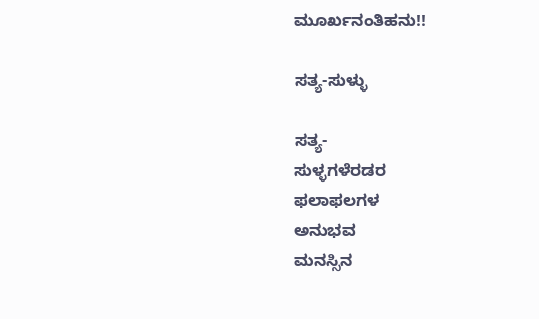ಮೂರ್ಖನಂತಿಹನು!!

ಸತ್ಯ-ಸುಳ್ಳು

ಸತ್ಯ-
ಸುಳ್ಳಗಳೆರಡರ
ಫಲಾಫಲಗಳ
ಅನುಭವ
ಮನಸ್ಸಿನ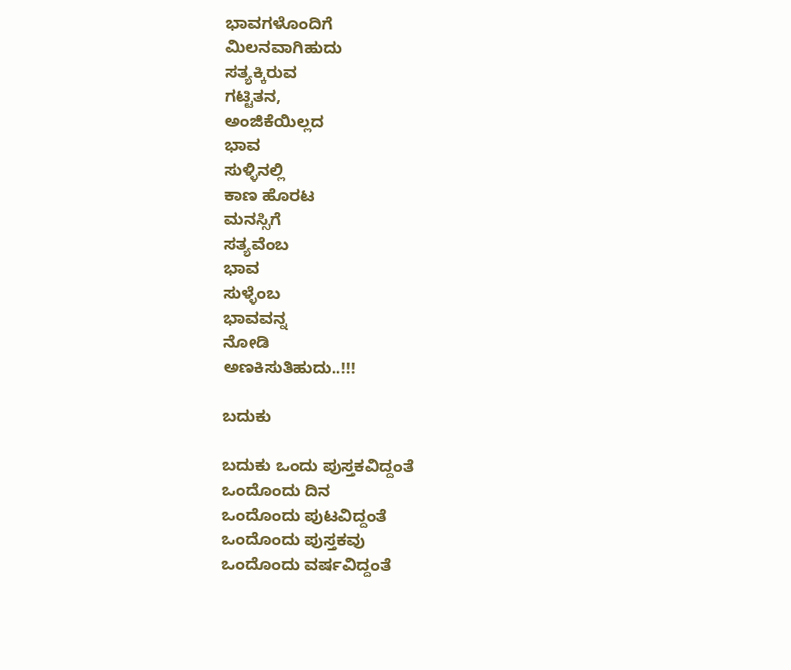ಭಾವಗಳೊಂದಿಗೆ
ಮಿಲನವಾಗಿಹುದು
ಸತ್ಯಕ್ಕಿರುವ
ಗಟ್ಟಿತನ,
ಅಂಜಿಕೆಯಿಲ್ಲದ
ಭಾವ
ಸುಳ್ಳಿನಲ್ಲಿ
ಕಾಣ ಹೊರಟ
ಮನಸ್ಸಿಗೆ
ಸತ್ಯವೆಂಬ
ಭಾವ
ಸುಳ್ಳೆಂಬ
ಭಾವವನ್ನ
ನೋಡಿ
ಅಣಕಿಸುತಿಹುದು..!!!

ಬದುಕು

ಬದುಕು ಒಂದು ಪುಸ್ತಕವಿದ್ದಂತೆ
ಒಂದೊಂದು ದಿನ
ಒಂದೊಂದು ಪುಟವಿದ್ದಂತೆ
ಒಂದೊಂದು ಪುಸ್ತಕವು
ಒಂದೊಂದು ವರ್ಷವಿದ್ದಂತೆ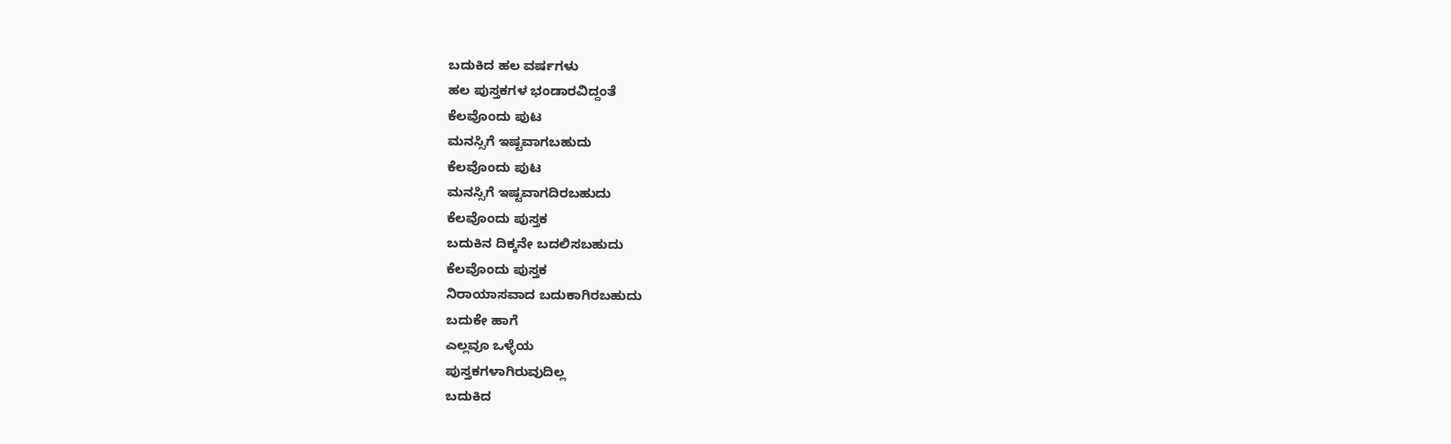ಬದುಕಿದ ಹಲ ವರ್ಷಗಳು
ಹಲ ಪುಸ್ತಕಗಳ ಭಂಡಾರವಿದ್ದಂತೆ
ಕೆಲವೊಂದು ಪುಟ
ಮನಸ್ಸಿಗೆ ಇಷ್ಟವಾಗಬಹುದು
ಕೆಲವೊಂದು ಪುಟ
ಮನಸ್ಸಿಗೆ ಇಷ್ಟವಾಗದಿರಬಹುದು
ಕೆಲವೊಂದು ಪುಸ್ತಕ
ಬದುಕಿನ ದಿಕ್ಕನೇ ಬದಲಿಸಬಹುದು
ಕೆಲವೊಂದು ಪುಸ್ತಕ
ನಿರಾಯಾಸವಾದ ಬದುಕಾಗಿರಬಹುದು
ಬದುಕೇ ಹಾಗೆ
ಎಲ್ಲವೂ ಒಳ್ಳೆಯ
ಪುಸ್ತಕಗಳಾಗಿರುವುದಿಲ್ಲ
ಬದುಕಿದ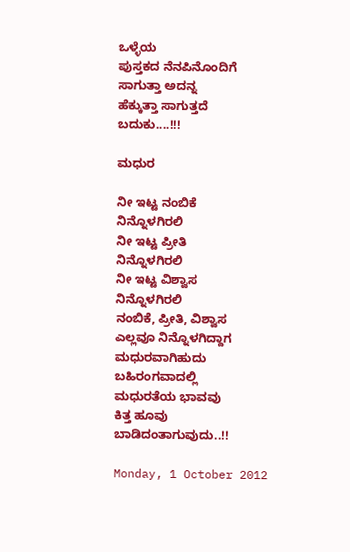ಒಳ್ಳೆಯ
ಪುಸ್ತಕದ ನೆನಪಿನೊಂದಿಗೆ
ಸಾಗುತ್ತಾ ಅದನ್ನ
ಹೆಕ್ಕುತ್ತಾ ಸಾಗುತ್ತದೆ
ಬದುಕು....!!!

ಮಧುರ

ನೀ ಇಟ್ಟ ನಂಬಿಕೆ
ನಿನ್ನೊಳಗಿರಲಿ
ನೀ ಇಟ್ಟ ಪ್ರೀತಿ
ನಿನ್ನೊಳಗಿರಲಿ
ನೀ ಇಟ್ಟ ವಿಶ್ವಾಸ
ನಿನ್ನೊಳಗಿರಲಿ
ನಂಬಿಕೆ, ಪ್ರೀತಿ, ವಿಶ್ವಾಸ
ಎಲ್ಲವೂ ನಿನ್ನೊಳಗಿದ್ದಾಗ
ಮಧುರವಾಗಿಹುದು
ಬಹಿರಂಗವಾದಲ್ಲಿ
ಮಧುರತೆಯ ಭಾವವು
ಕಿತ್ತ ಹೂವು
ಬಾಡಿದಂತಾಗುವುದು..!!

Monday, 1 October 2012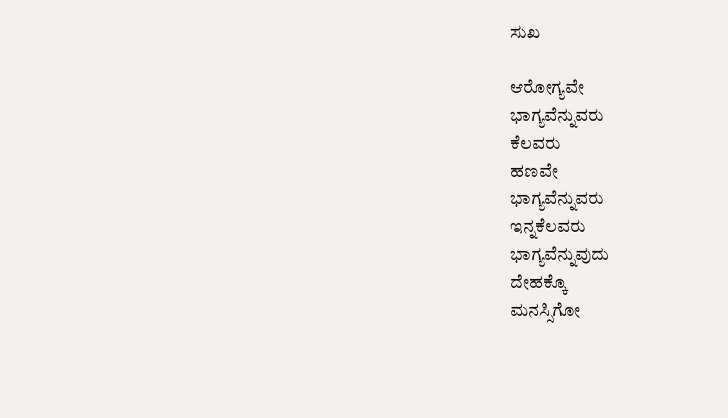ಸುಖ

ಆರೋಗ್ಯವೇ
ಭಾಗ್ಯವೆನ್ನುವರು
ಕೆಲವರು
ಹಣವೇ
ಭಾಗ್ಯವೆನ್ನುವರು
ಇನ್ನಕೆಲವರು
ಭಾಗ್ಯವೆನ್ನುವುದು
ದೇಹಕ್ಕೊ
ಮನಸ್ಸಿಗೋ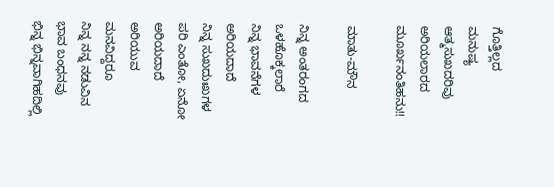ಗೊತ್ತಿಲ್ಲದ
ಮನುಷ್ಯ
ಆತ್ಮಸುಖದರಿವು
ಅರಿಯಲಾರದ
ಮೂರ್ಖನಂತಿಹನು!!

ಮಾತು-ಮೌನ

ನಿನ್ನ ಅಂತರಂಗದ
ಒಳಹೊಕ್ಕಲಾರೆ
ನಿನ್ನ ಭಾವನೆಗಳ
ಅರಿಯದಾದೆ
ನಿನ್ನ ಸುಖದುಃಖಗಳ
ಪರಿ ಎಂತೋ, ಏನೋ
ಅರಿಯದಾದೆ
ಅರಿಯುವ ಮನವಿದ್ದರೂ
ನಿನ್ನ ನನ್ನ ನಡುವಿನ
ಭಾವ ಬಂಧನವು
ಭಿನ್ನ ಭಿನ್ನವಾಗಿಹದಿಲ್ಲಿ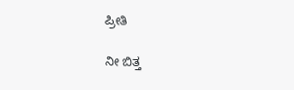ಪ್ರೀತಿ

ನೀ ಬಿತ್ತ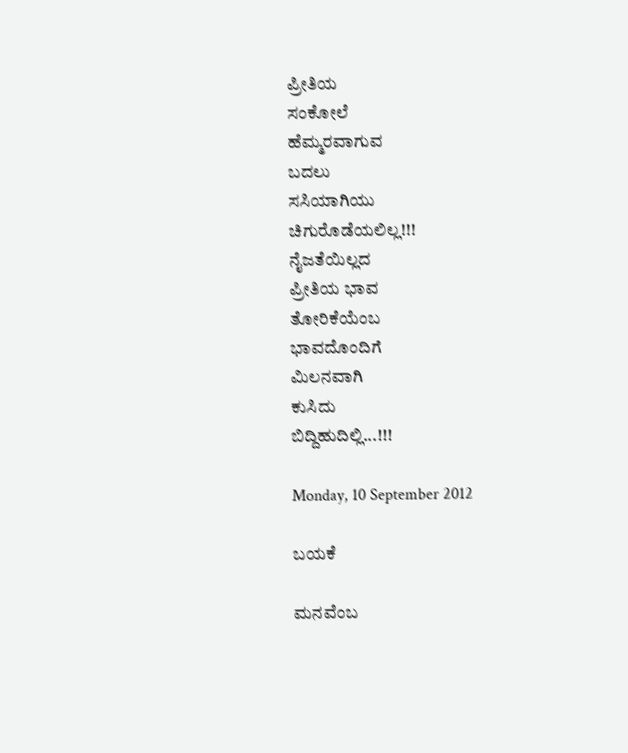ಪ್ರೀತಿಯ
ಸಂಕೋಲೆ
ಹೆಮ್ಮರವಾಗುವ
ಬದಲು
ಸಸಿಯಾಗಿಯು
ಚಿಗುರೊಡೆಯಲಿಲ್ಲ!!!
ನೈಜತೆಯಿಲ್ಲದ
ಪ್ರೀತಿಯ ಭಾವ
ತೋರಿಕೆಯೆಂಬ
ಭಾವದೊಂದಿಗೆ
ಮಿಲನವಾಗಿ
ಕುಸಿದು
ಬಿದ್ದಿಹುದಿಲ್ಲಿ...!!!

Monday, 10 September 2012

ಬಯಕೆ

ಮನವೆಂಬ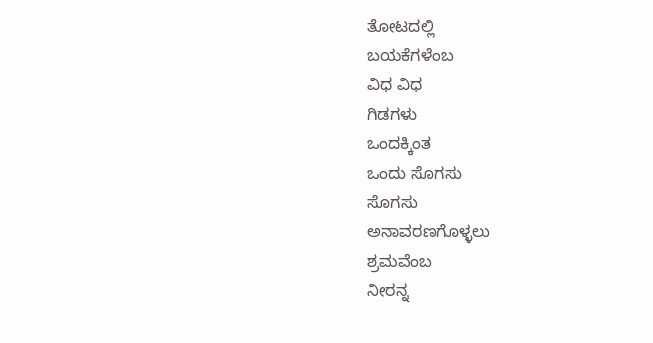ತೋಟದಲ್ಲಿ
ಬಯಕೆಗಳೆಂಬ
ವಿಧ ವಿಧ
ಗಿಡಗಳು
ಒಂದಕ್ಕಿಂತ
ಒಂದು ಸೊಗಸು
ಸೊಗಸು
ಅನಾವರಣಗೊಳ್ಳಲು
ಶ್ರಮವೆಂಬ
ನೀರನ್ನ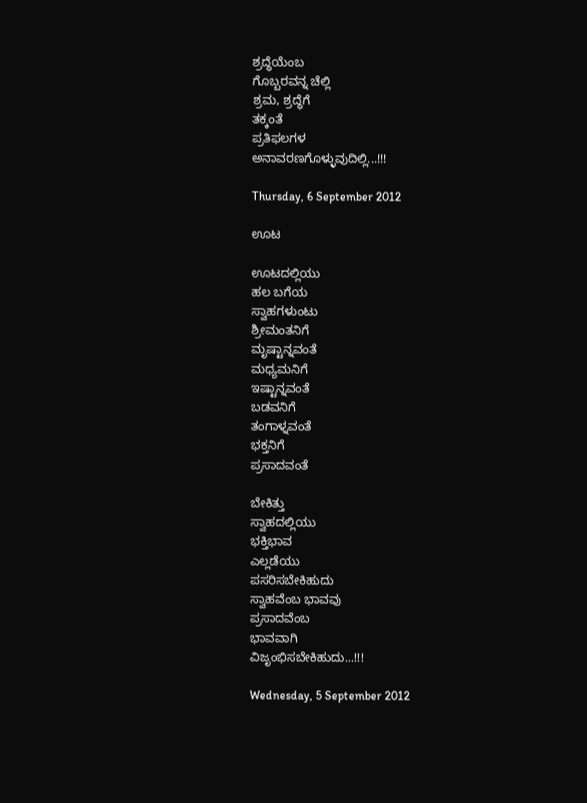ಶ್ರದ್ಧೆಯೆಂಬ
ಗೊಬ್ಬರವನ್ನ ಚೆಲ್ಲಿ
ಶ್ರಮ, ಶ್ರದ್ಧೆಗೆ
ತಕ್ಕಂತೆ
ಪ್ರತಿಫಲಗಳ
ಅನಾವರಣಗೊಳ್ಳುವುದಿಲ್ಲಿ...!!!

Thursday, 6 September 2012

ಊಟ

ಊಟದಲ್ಲಿಯು
ಹಲ ಬಗೆಯ
ಸ್ವಾಹಗಳುಂಟು
ಶ್ರೀಮಂತನಿಗೆ
ಮೃಷ್ಟಾನ್ನವಂತೆ
ಮಧ್ಯಮನಿಗೆ
ಇಷ್ಟಾನ್ನವಂತೆ
ಬಡವನಿಗೆ
ತಂಗಾಳ್ನವಂತೆ
ಭಕ್ತನಿಗೆ
ಪ್ರಸಾದವಂತೆ

ಬೇಕಿತ್ತು
ಸ್ವಾಹದಲ್ಲಿಯು
ಭಕ್ತಿಭಾವ
ಎಲ್ಲಡೆಯು
ಪಸರಿಸಬೇಕಿಹುದು
ಸ್ವಾಹವೆಂಬ ಭಾವವು
ಪ್ರಸಾದವೆಂಬ
ಭಾವವಾಗಿ
ವಿಜೃಂಭಿಸಬೇಕಿಹುದು...!!!

Wednesday, 5 September 2012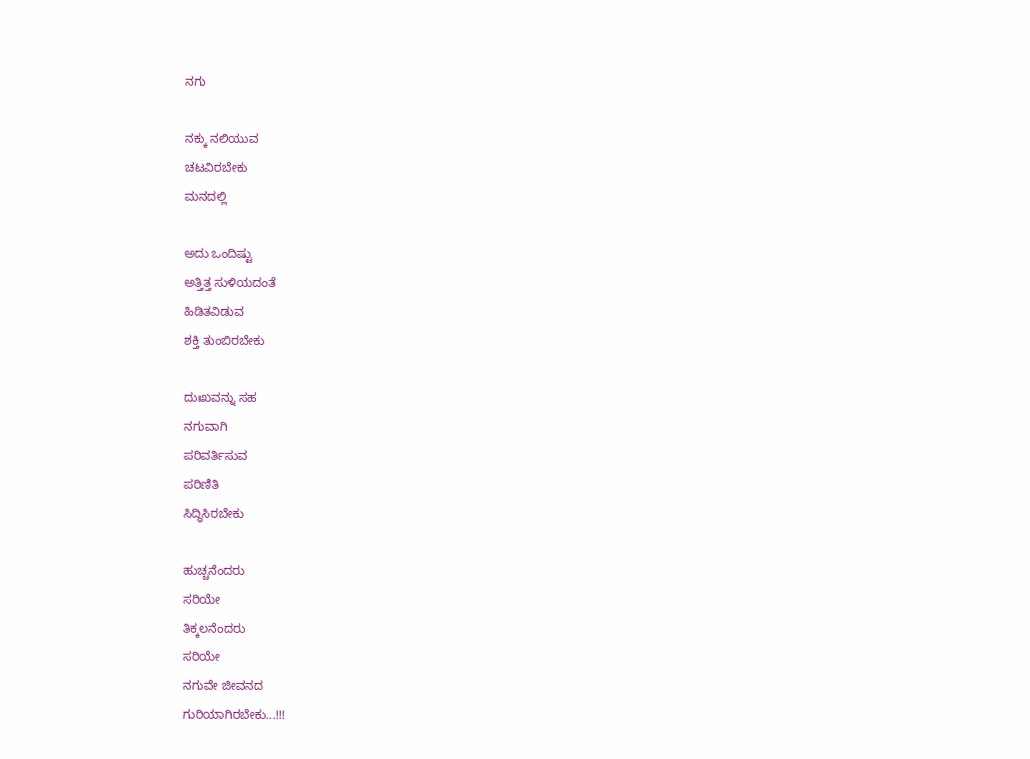ನಗು

ನಕ್ಕು ನಲಿಯುವ
ಚಟವಿರಬೇಕು
ಮನದಲ್ಲಿ

ಅದು ಒಂದಿಷ್ಟು
ಅತ್ತಿತ್ತ ಸುಳಿಯದಂತೆ
ಹಿಡಿತವಿಡುವ
ಶಕ್ತಿ ತುಂಬಿರಬೇಕು

ದುಃಖವನ್ನು ಸಹ
ನಗುವಾಗಿ
ಪರಿವರ್ತಿಸುವ
ಪರಿಣಿತಿ
ಸಿದ್ಧಿಸಿರಬೇಕು

ಹುಚ್ಚನೆಂದರು
ಸರಿಯೇ
ತಿಕ್ಕಲನೆಂದರು
ಸರಿಯೇ
ನಗುವೇ ಜೀವನದ
ಗುರಿಯಾಗಿರಬೇಕು...!!!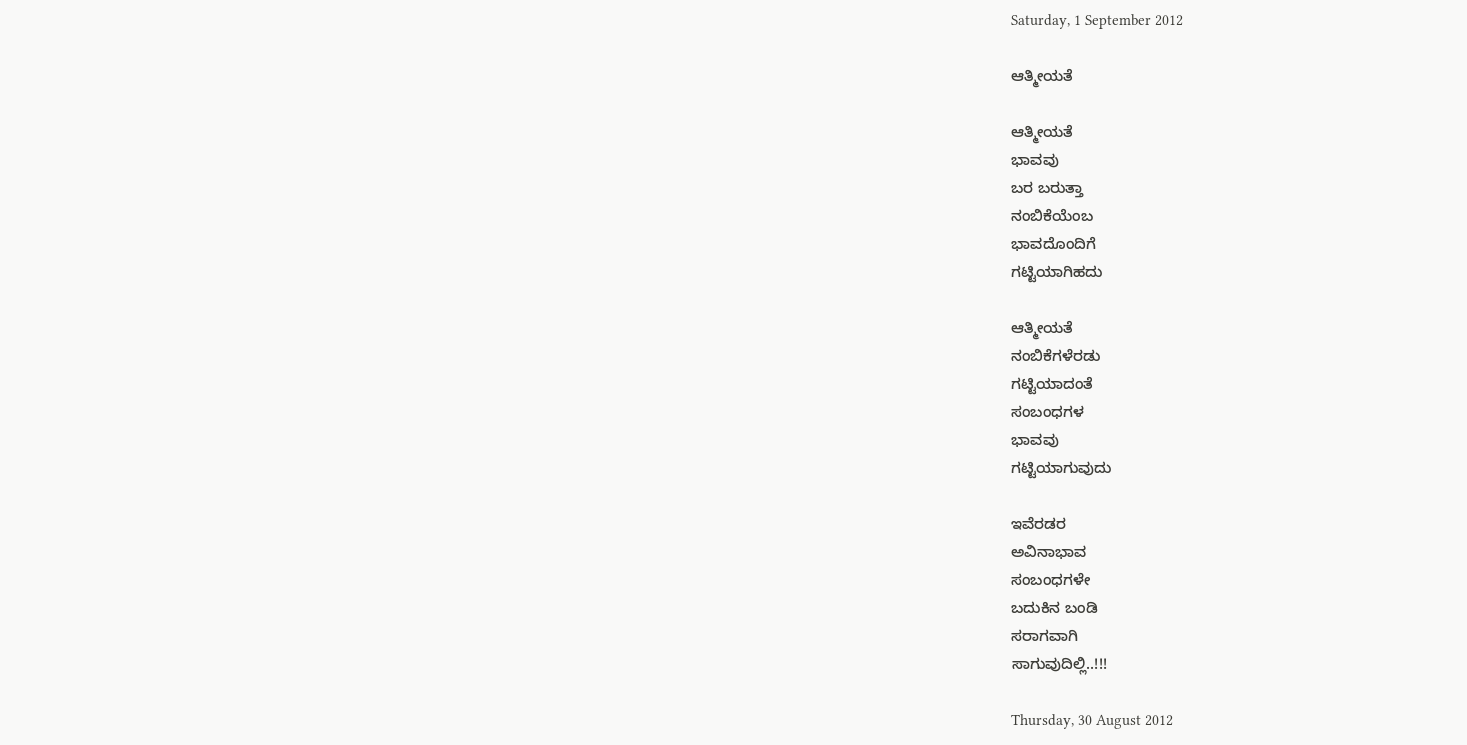Saturday, 1 September 2012

ಆತ್ಮೀಯತೆ

ಆತ್ಮೀಯತೆ
ಭಾವವು
ಬರ ಬರುತ್ತಾ
ನಂಬಿಕೆಯೆಂಬ
ಭಾವದೊಂದಿಗೆ
ಗಟ್ಟಿಯಾಗಿಹದು

ಆತ್ಮೀಯತೆ
ನಂಬಿಕೆಗಳೆರಡು
ಗಟ್ಟಿಯಾದಂತೆ
ಸಂಬಂಧಗಳ
ಭಾವವು
ಗಟ್ಟಿಯಾಗುವುದು

ಇವೆರಡರ
ಅವಿನಾಭಾವ
ಸಂಬಂಧಗಳೇ
ಬದುಕಿನ ಬಂಡಿ
ಸರಾಗವಾಗಿ
ಸಾಗುವುದಿಲ್ಲಿ..!!!

Thursday, 30 August 2012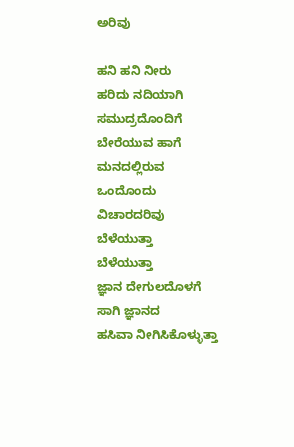ಅರಿವು

ಹನಿ ಹನಿ ನೀರು
ಹರಿದು ನದಿಯಾಗಿ
ಸಮುದ್ರದೊಂದಿಗೆ
ಬೇರೆಯುವ ಹಾಗೆ
ಮನದಲ್ಲಿರುವ
ಒಂದೊಂದು
ವಿಚಾರದರಿವು
ಬೆಳೆಯುತ್ತಾ
ಬೆಳೆಯುತ್ತಾ
ಜ್ಞಾನ ದೇಗುಲದೊಳಗೆ
ಸಾಗಿ ಜ್ಞಾನದ
ಹಸಿವಾ ನೀಗಿಸಿಕೊಳ್ಳುತ್ತಾ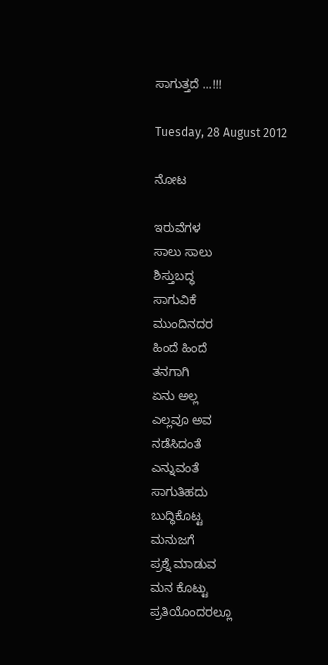ಸಾಗುತ್ತದೆ ...!!!

Tuesday, 28 August 2012

ನೋಟ

ಇರುವೆಗಳ
ಸಾಲು ಸಾಲು
ಶಿಸ್ತುಬದ್ಧ
ಸಾಗುವಿಕೆ
ಮುಂದಿನದರ
ಹಿಂದೆ ಹಿಂದೆ
ತನಗಾಗಿ
ಏನು ಅಲ್ಲ
ಎಲ್ಲವೂ ಅವ
ನಡೆಸಿದಂತೆ
ಎನ್ನುವಂತೆ
ಸಾಗುತಿಹದು
ಬುದ್ಧಿಕೊಟ್ಟ
ಮನುಜಗೆ
ಪ್ರಶ್ನೆ ಮಾಡುವ
ಮನ ಕೊಟ್ಟು
ಪ್ರತಿಯೊಂದರಲ್ಲೂ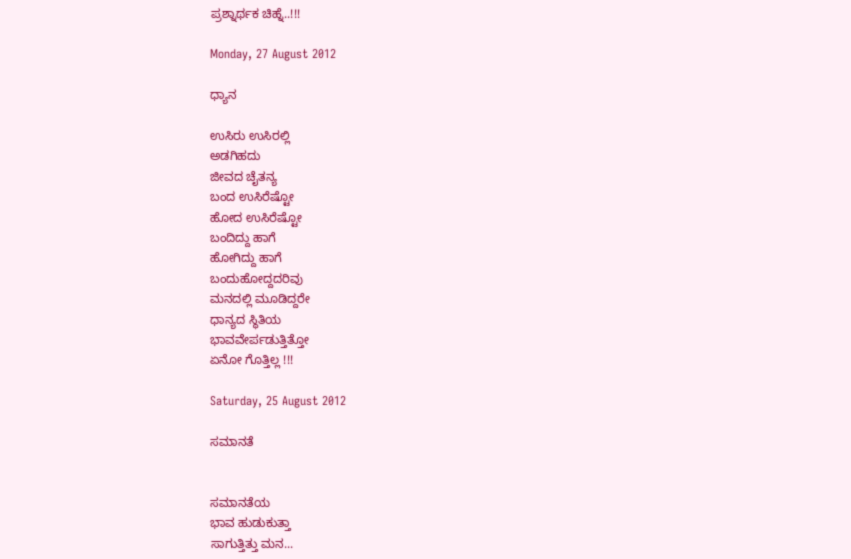ಪ್ರಶ್ನಾರ್ಥಕ ಚಿಹ್ನೆ..!!!

Monday, 27 August 2012

ಧ್ಯಾನ

ಉಸಿರು ಉಸಿರಲ್ಲಿ
ಅಡಗಿಹದು
ಜೀವದ ಚೈತನ್ಯ
ಬಂದ ಉಸಿರೆಷ್ಟೋ
ಹೋದ ಉಸಿರೆಷ್ಟೋ
ಬಂದಿದ್ದು ಹಾಗೆ
ಹೋಗಿದ್ದು ಹಾಗೆ
ಬಂದುಹೋದ್ದದರಿವು
ಮನದಲ್ಲಿ ಮೂಡಿದ್ದರೇ
ಧಾನ್ಯದ ಸ್ಥಿತಿಯ
ಭಾವವೇರ್ಪಡುತ್ತಿತ್ತೋ
ಏನೋ ಗೊತ್ತಿಲ್ಲ !!!

Saturday, 25 August 2012

ಸಮಾನತೆ


ಸಮಾನತೆಯ
ಭಾವ ಹುಡುಕುತ್ತಾ
ಸಾಗುತ್ತಿತ್ತು ಮನ...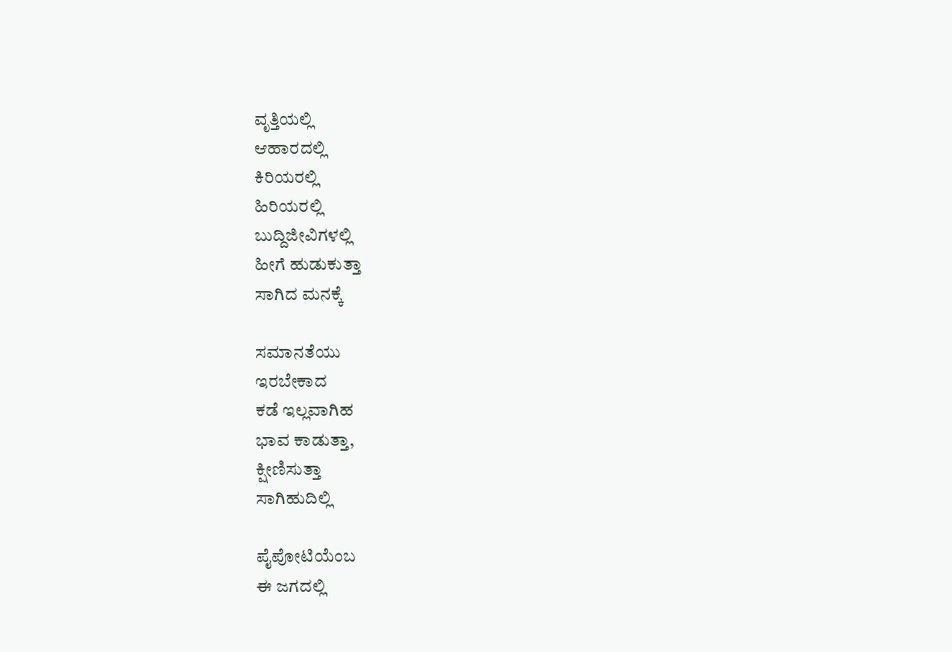ವೃತ್ತಿಯಲ್ಲಿ
ಆಹಾರದಲ್ಲಿ
ಕಿರಿಯರಲ್ಲಿ
ಹಿರಿಯರಲ್ಲಿ
ಬುದ್ದಿಜೀವಿಗಳಲ್ಲಿ
ಹೀಗೆ ಹುಡುಕುತ್ತಾ
ಸಾಗಿದ ಮನಕ್ಕೆ

ಸಮಾನತೆಯು
ಇರಬೇಕಾದ
ಕಡೆ ಇಲ್ಲವಾಗಿಹ
ಭಾವ ಕಾಡುತ್ತಾ,
ಕ್ಷೀಣಿಸುತ್ತಾ
ಸಾಗಿಹುದಿಲ್ಲಿ

ಪೈಪೋಟಿಯೆಂಬ
ಈ ಜಗದಲ್ಲಿ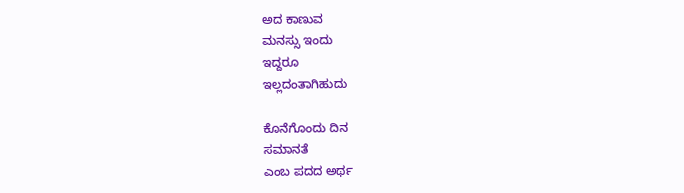ಅದ ಕಾಣುವ
ಮನಸ್ಸು ಇಂದು
ಇದ್ದರೂ
ಇಲ್ಲದಂತಾಗಿಹುದು

ಕೊನೆಗೊಂದು ದಿನ
ಸಮಾನತೆ
ಎಂಬ ಪದದ ಅರ್ಥ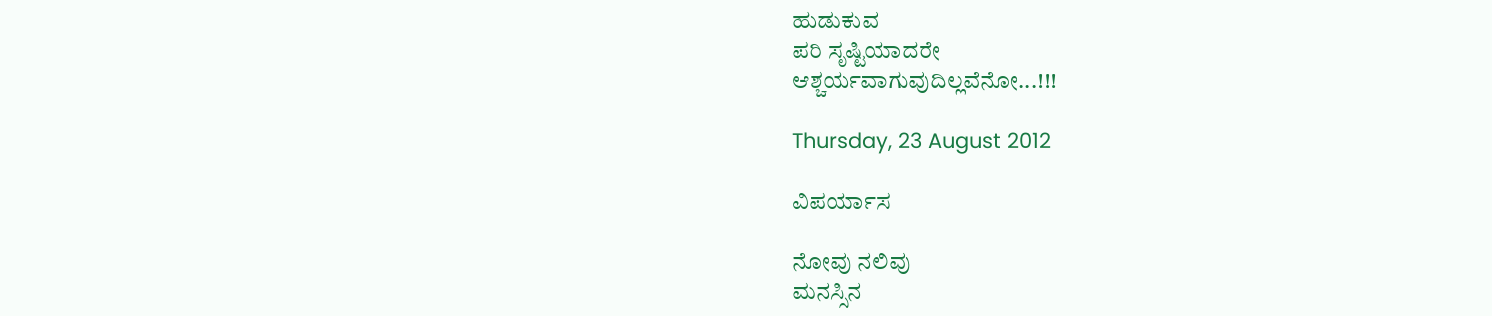ಹುಡುಕುವ
ಪರಿ ಸೃಷ್ಟಿಯಾದರೇ
ಆಶ್ಚರ್ಯವಾಗುವುದಿಲ್ಲವೆನೋ...!!!

Thursday, 23 August 2012

ವಿಪರ್ಯಾಸ

ನೋವು ನಲಿವು
ಮನಸ್ಸಿನ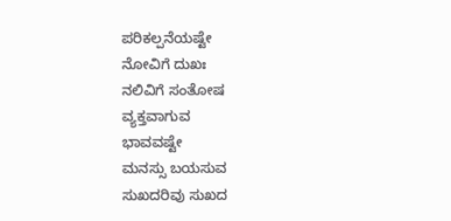ಪರಿಕಲ್ಪನೆಯಷ್ಟೇ
ನೋವಿಗೆ ದುಖಃ
ನಲಿವಿಗೆ ಸಂತೋಷ
ವ್ಯಕ್ತವಾಗುವ
ಭಾವವಷ್ಟೇ
ಮನಸ್ಸು ಬಯಸುವ
ಸುಖದರಿವು ಸುಖದ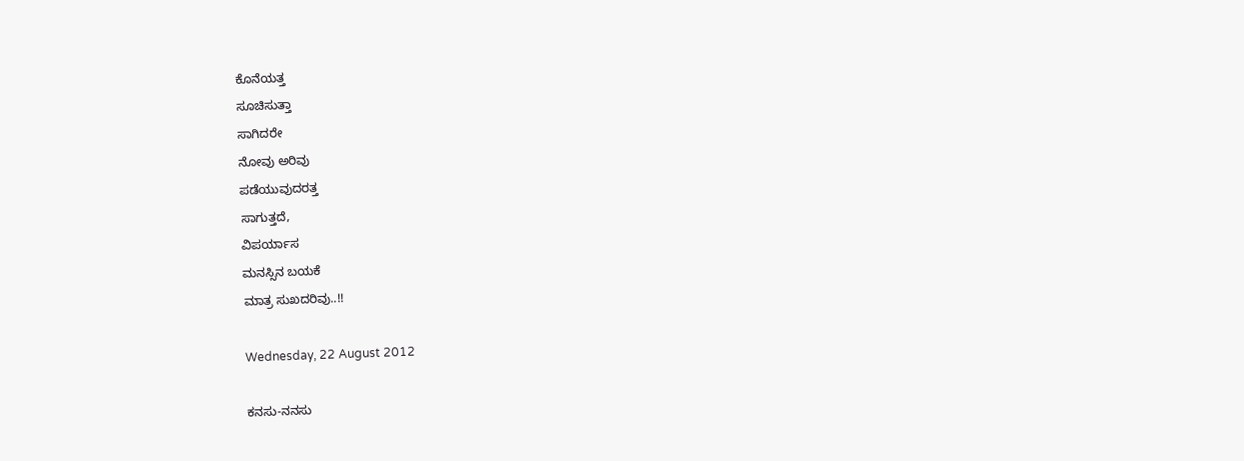ಕೊನೆಯತ್ತ
ಸೂಚಿಸುತ್ತಾ
ಸಾಗಿದರೇ
ನೋವು ಅರಿವು
ಪಡೆಯುವುದರತ್ತ
ಸಾಗುತ್ತದೆ,
ವಿಪರ್ಯಾಸ
ಮನಸ್ಸಿನ ಬಯಕೆ
ಮಾತ್ರ ಸುಖದರಿವು..!!

Wednesday, 22 August 2012

ಕನಸು-ನನಸು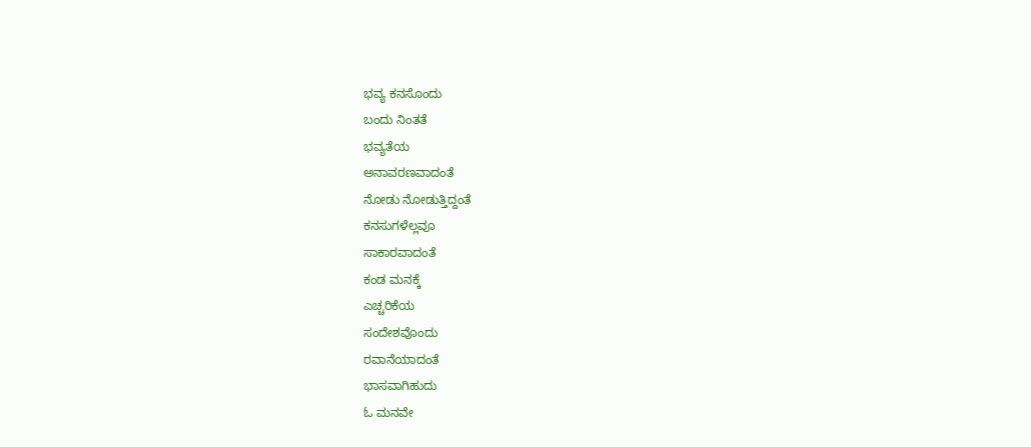ಭವ್ಯ ಕನಸೊಂದು
ಬಂದು ನಿಂತತೆ
ಭವ್ಯತೆಯ
ಅನಾವರಣವಾದಂತೆ
ನೋಡು ನೋಡುತ್ತಿದ್ದಂತೆ
ಕನಸುಗಳೆಲ್ಲವೂ
ಸಾಕಾರವಾದಂತೆ
ಕಂಡ ಮನಕ್ಕೆ
ಎಚ್ಚರಿಕೆಯ
ಸಂದೇಶವೊಂದು
ರವಾನೆಯಾದಂತೆ
ಭಾಸವಾಗಿಹುದು
ಓ ಮನವೇ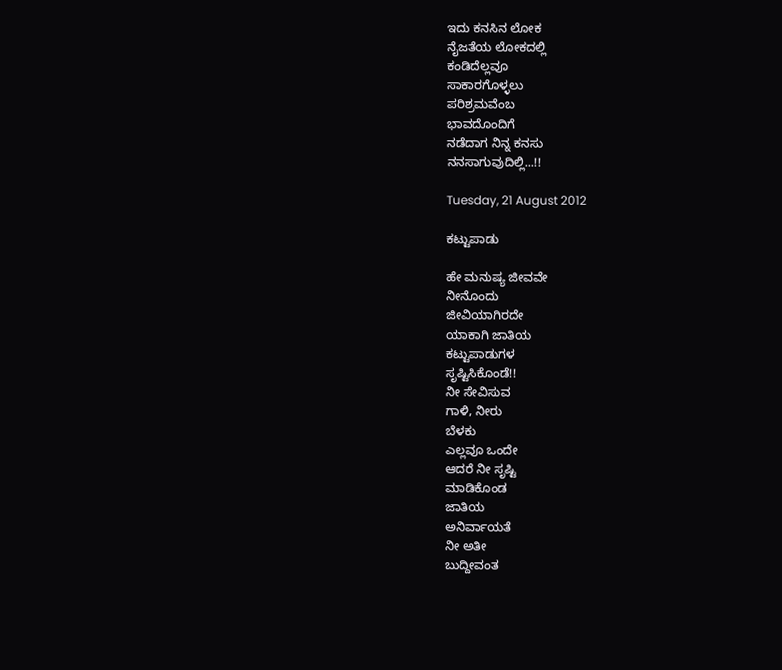ಇದು ಕನಸಿನ ಲೋಕ
ನೈಜತೆಯ ಲೋಕದಲ್ಲಿ
ಕಂಡಿದೆಲ್ಲವೂ
ಸಾಕಾರಗೊಳ್ಳಲು
ಪರಿಶ್ರಮವೆಂಬ
ಭಾವದೊಂದಿಗೆ
ನಡೆದಾಗ ನಿನ್ನ ಕನಸು
ನನಸಾಗುವುದಿಲ್ಲಿ...!!

Tuesday, 21 August 2012

ಕಟ್ಟುಪಾಡು

ಹೇ ಮನುಷ್ಯ ಜೀವವೇ
ನೀನೊಂದು
ಜೀವಿಯಾಗಿರದೇ
ಯಾಕಾಗಿ ಜಾತಿಯ
ಕಟ್ಟುಪಾಡುಗಳ
ಸೃಷ್ಟಿಸಿಕೊಂಡೆ!!
ನೀ ಸೇವಿಸುವ
ಗಾಳಿ, ನೀರು
ಬೆಳಕು
ಎಲ್ಲವೂ ಒಂದೇ
ಆದರೆ ನೀ ಸೃಷ್ಟಿ
ಮಾಡಿಕೊಂಡ
ಜಾತಿಯ
ಅನಿರ್ವಾಯತೆ
ನೀ ಅತೀ
ಬುದ್ದೀವಂತ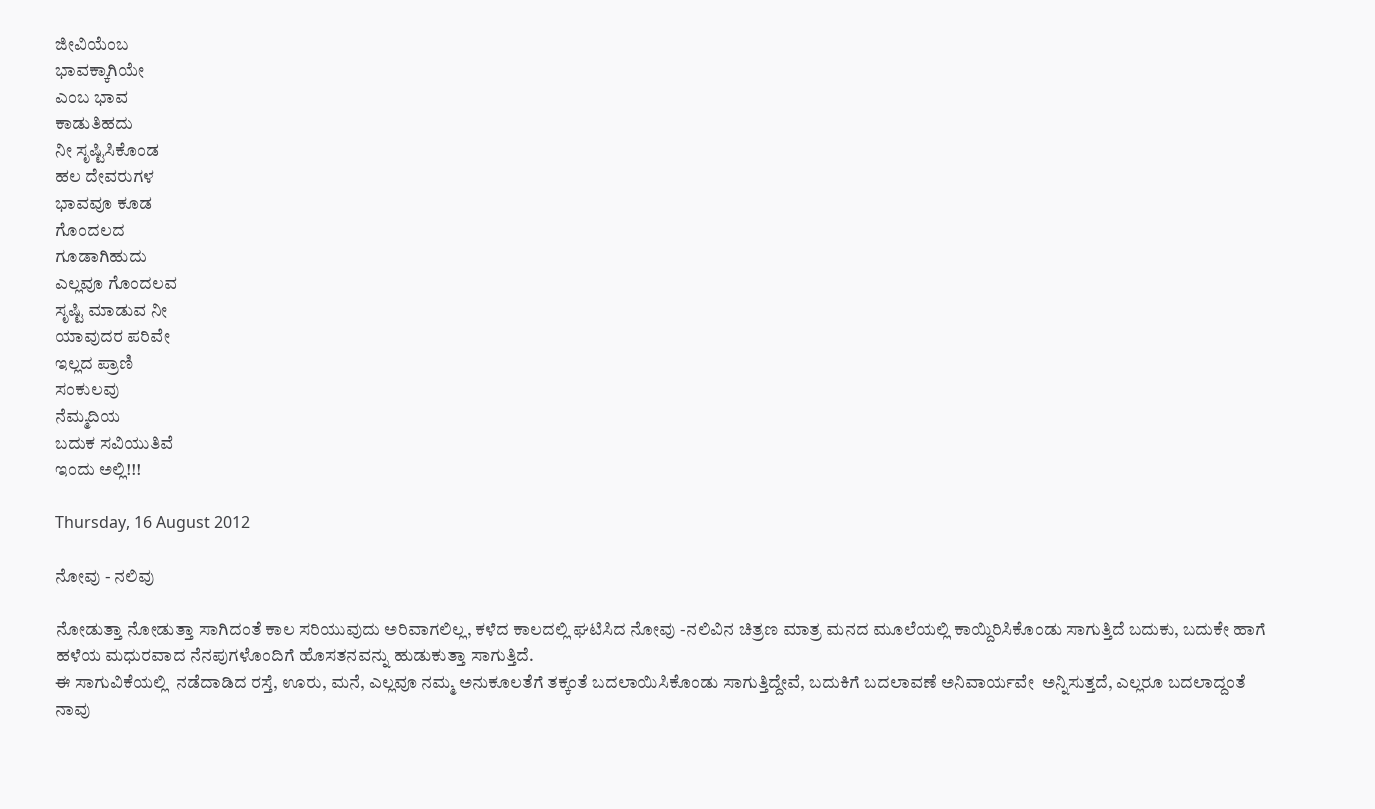ಜೀವಿಯೆಂಬ
ಭಾವಕ್ಕಾಗಿಯೇ
ಎಂಬ ಭಾವ
ಕಾಡುತಿಹದು
ನೀ ಸೃಷ್ಟಿಸಿಕೊಂಡ
ಹಲ ದೇವರುಗಳ
ಭಾವವೂ ಕೂಡ
ಗೊಂದಲದ
ಗೂಡಾಗಿಹುದು
ಎಲ್ಲವೂ ಗೊಂದಲವ
ಸೃಷ್ಟಿ ಮಾಡುವ ನೀ
ಯಾವುದರ ಪರಿವೇ
ಇಲ್ಲದ ಪ್ರಾಣಿ
ಸಂಕುಲವು
ನೆಮ್ಮದಿಯ
ಬದುಕ ಸವಿಯುತಿವೆ
ಇಂದು ಅಲ್ಲಿ!!!

Thursday, 16 August 2012

ನೋವು - ನಲಿವು

ನೋಡುತ್ತಾ ನೋಡುತ್ತಾ ಸಾಗಿದಂತೆ ಕಾಲ ಸರಿಯುವುದು ಅರಿವಾಗಲಿಲ್ಲ, ಕಳೆದ ಕಾಲದಲ್ಲಿ ಘಟಿಸಿದ ನೋವು -ನಲಿವಿನ ಚಿತ್ರಣ ಮಾತ್ರ ಮನದ ಮೂಲೆಯಲ್ಲಿ ಕಾಯ್ದಿರಿಸಿಕೊಂಡು ಸಾಗುತ್ತಿದೆ ಬದುಕು, ಬದುಕೇ ಹಾಗೆ ಹಳೆಯ ಮಧುರವಾದ ನೆನಪುಗಳೊಂದಿಗೆ ಹೊಸತನವನ್ನು ಹುಡುಕುತ್ತಾ ಸಾಗುತ್ತಿದೆ.
ಈ ಸಾಗುವಿಕೆಯಲ್ಲಿ  ನಡೆದಾಡಿದ ರಸ್ತೆ, ಊರು, ಮನೆ, ಎಲ್ಲವೂ ನಮ್ಮ ಅನುಕೂಲತೆಗೆ ತಕ್ಕಂತೆ ಬದಲಾಯಿಸಿಕೊಂಡು ಸಾಗುತ್ತಿದ್ದೇವೆ, ಬದುಕಿಗೆ ಬದಲಾವಣೆ ಅನಿವಾರ್ಯವೇ  ಅನ್ನಿಸುತ್ತದೆ, ಎಲ್ಲರೂ ಬದಲಾದ್ದಂತೆ ನಾವು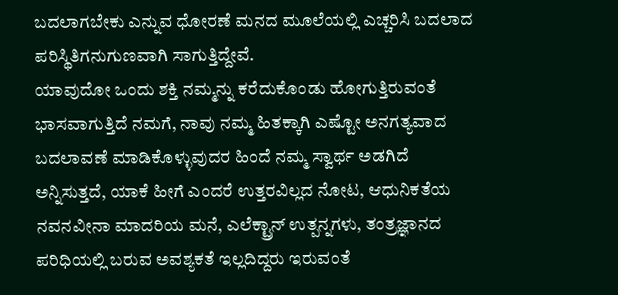ಬದಲಾಗಬೇಕು ಎನ್ನುವ ಧೋರಣೆ ಮನದ ಮೂಲೆಯಲ್ಲಿ ಎಚ್ಚರಿಸಿ ಬದಲಾದ ಪರಿಸ್ಥಿತಿಗನುಗುಣವಾಗಿ ಸಾಗುತ್ತಿದ್ದೇವೆ.
ಯಾವುದೋ ಒಂದು ಶಕ್ತಿ ನಮ್ಮನ್ನು ಕರೆದುಕೊಂಡು ಹೋಗುತ್ತಿರುವಂತೆ ಭಾಸವಾಗುತ್ತಿದೆ ನಮಗೆ, ನಾವು ನಮ್ಮ ಹಿತಕ್ಕಾಗಿ ಎಷ್ಟೋ ಅನಗತ್ಯವಾದ ಬದಲಾವಣೆ ಮಾಡಿಕೊಳ್ಳುವುದರ ಹಿಂದೆ ನಮ್ಮ ಸ್ವಾರ್ಥ ಅಡಗಿದೆ ಅನ್ನಿಸುತ್ತದೆ, ಯಾಕೆ ಹೀಗೆ ಎಂದರೆ ಉತ್ತರವಿಲ್ಲದ ನೋಟ, ಆಧುನಿಕತೆಯ ನವನವೀನಾ ಮಾದರಿಯ ಮನೆ, ಎಲೆಕ್ಟ್ರಾನ್ ಉತ್ಪನ್ನಗಳು, ತಂತ್ರಜ್ಞಾನದ ಪರಿಧಿಯಲ್ಲಿ ಬರುವ ಅವಶ್ಯಕತೆ ಇಲ್ಲದಿದ್ದರು ಇರುವಂತೆ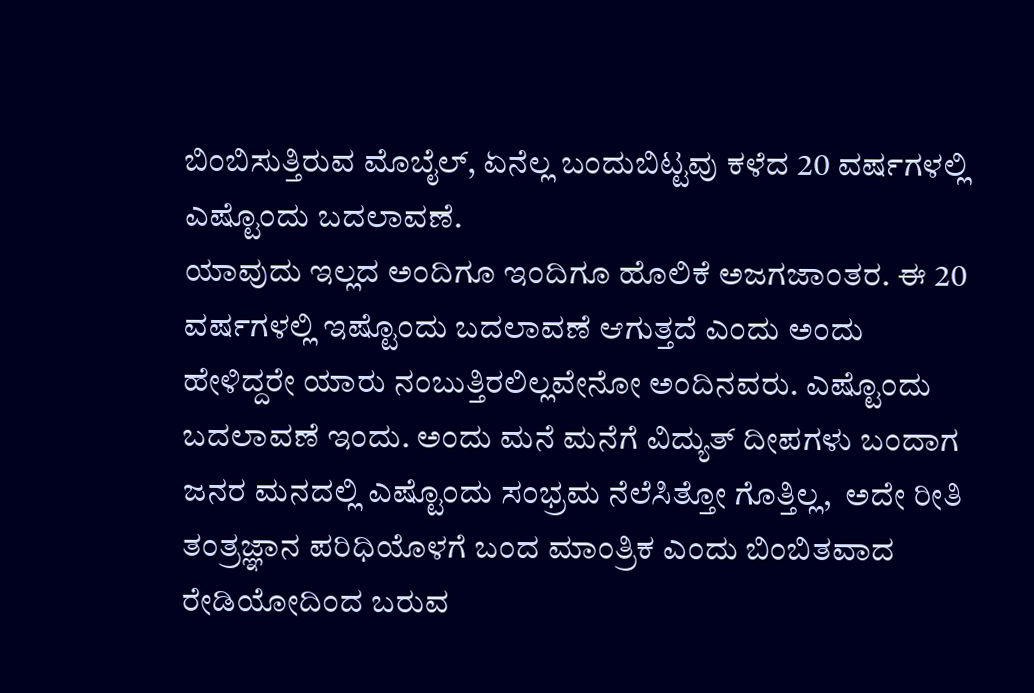ಬಿಂಬಿಸುತ್ತಿರುವ ಮೊಬೈಲ್, ಏನೆಲ್ಲ ಬಂದುಬಿಟ್ಟವು ಕಳೆದ 20 ವರ್ಷಗಳಲ್ಲಿ ಎಷ್ಟೊಂದು ಬದಲಾವಣೆ.
ಯಾವುದು ಇಲ್ಲದ ಅಂದಿಗೂ ಇಂದಿಗೂ ಹೊಲಿಕೆ ಅಜಗಜಾಂತರ. ಈ 20 ವರ್ಷಗಳಲ್ಲಿ ಇಷ್ಟೊಂದು ಬದಲಾವಣೆ ಆಗುತ್ತದೆ ಎಂದು ಅಂದು ಹೇಳಿದ್ದರೇ ಯಾರು ನಂಬುತ್ತಿರಲಿಲ್ಲವೇನೋ ಅಂದಿನವರು. ಎಷ್ಟೊಂದು ಬದಲಾವಣೆ ಇಂದು. ಅಂದು ಮನೆ ಮನೆಗೆ ವಿದ್ಯುತ್ ದೀಪಗಳು ಬಂದಾಗ ಜನರ ಮನದಲ್ಲಿ ಎಷ್ಟೊಂದು ಸಂಭ್ರಮ ನೆಲೆಸಿತ್ತೋ ಗೊತ್ತಿಲ್ಲ,  ಅದೇ ರೀತಿ  ತಂತ್ರಜ್ಞಾನ ಪರಿಧಿಯೊಳಗೆ ಬಂದ ಮಾಂತ್ರಿಕ ಎಂದು ಬಿಂಬಿತವಾದ ರೇಡಿಯೋದಿಂದ ಬರುವ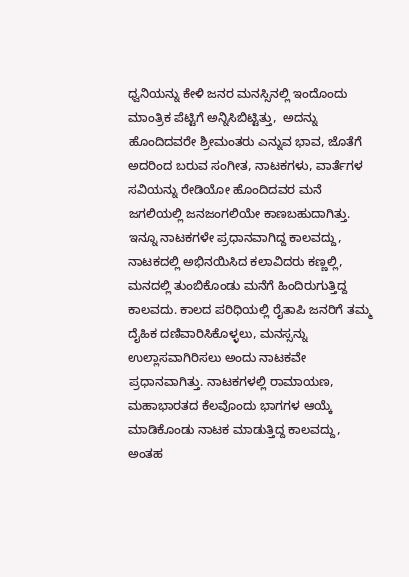ಧ್ವನಿಯನ್ನು ಕೇಳಿ ಜನರ ಮನಸ್ಸಿನಲ್ಲಿ ಇಂದೊಂದು ಮಾಂತ್ರಿಕ ಪೆಟ್ಟಿಗೆ ಅನ್ನಿಸಿಬಿಟ್ಟಿತ್ತು,  ಅದನ್ನು ಹೊಂದಿದವರೇ ಶ್ರೀಮಂತರು ಎನ್ನುವ ಭಾವ, ಜೊತೆಗೆ ಅದರಿಂದ ಬರುವ ಸಂಗೀತ, ನಾಟಕಗಳು, ವಾರ್ತೆಗಳ ಸವಿಯನ್ನು ರೇಡಿಯೋ ಹೊಂದಿದವರ ಮನೆ ಜಗಲಿಯಲ್ಲಿ ಜನಜಂಗಲಿಯೇ ಕಾಣಬಹುದಾಗಿತ್ತು.
ಇನ್ನೂ ನಾಟಕಗಳೇ ಪ್ರಧಾನವಾಗಿದ್ದ ಕಾಲವದ್ದು, ನಾಟಕದಲ್ಲಿ ಅಭಿನಯಿಸಿದ ಕಲಾವಿದರು ಕಣ್ಣಲ್ಲಿ, ಮನದಲ್ಲಿ ತುಂಬಿಕೊಂಡು ಮನೆಗೆ ಹಿಂದಿರುಗುತ್ತಿದ್ದ ಕಾಲವದು. ಕಾಲದ ಪರಿಧಿಯಲ್ಲಿ ರೈತಾಪಿ ಜನರಿಗೆ ತಮ್ಮ ದೈಹಿಕ ದಣಿವಾರಿಸಿಕೊಳ್ಳಲು, ಮನಸ್ಸನ್ನು ಉಲ್ಲಾಸವಾಗಿರಿಸಲು ಅಂದು ನಾಟಕವೇ ಪ್ರಧಾನವಾಗಿತ್ತು. ನಾಟಕಗಳಲ್ಲಿ ರಾಮಾಯಣ, ಮಹಾಭಾರತದ ಕೆಲವೊಂದು ಭಾಗಗಳ ಆಯ್ಕೆ ಮಾಡಿಕೊಂಡು ನಾಟಕ ಮಾಡುತ್ತಿದ್ದ ಕಾಲವದ್ದು, ಅಂತಹ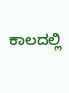ಕಾಲದಲ್ಲಿ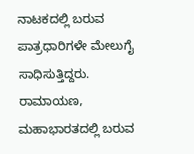ನಾಟಕದಲ್ಲಿ ಬರುವ ಪಾತ್ರಧಾರಿಗಳೇ ಮೇಲುಗೈ ಸಾಧಿಸುತ್ತಿದ್ದರು. ರಾಮಾಯಣ, ಮಹಾಭಾರತದಲ್ಲಿ ಬರುವ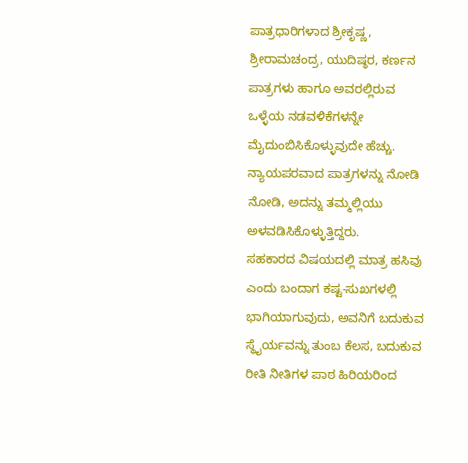ಪಾತ್ರಧಾರಿಗಳಾದ ಶ್ರೀಕೃಷ್ಣ, ಶ್ರೀರಾಮಚಂದ್ರ, ಯುದಿಷ್ಠರ, ಕರ್ಣನ ಪಾತ್ರಗಳು ಹಾಗೂ ಅವರಲ್ಲಿರುವ ಒಳ್ಳೆಯ ನಡವಳಿಕೆಗಳನ್ನೇ ಮೈದುಂಬಿಸಿಕೊಳ್ಳುವುದೇ ಹೆಚ್ಚು. ನ್ಯಾಯಪರವಾದ ಪಾತ್ರಗಳನ್ನು ನೋಡಿ ನೋಡಿ, ಅದನ್ನು ತಮ್ಮಲ್ಲಿಯು ಅಳವಡಿಸಿಕೊಳ್ಳುತ್ತಿದ್ದರು.
ಸಹಕಾರದ ವಿಷಯದಲ್ಲಿ ಮಾತ್ರ ಹಸಿವು ಎಂದು ಬಂದಾಗ ಕಷ್ಟ-ಸುಖಗಳಲ್ಲಿ ಭಾಗಿಯಾಗುವುದು, ಅವನಿಗೆ ಬದುಕುವ ಸ್ಥೈರ್ಯವನ್ನು ತುಂಬ ಕೆಲಸ, ಬದುಕುವ ರೀತಿ ನೀತಿಗಳ ಪಾಠ ಹಿರಿಯರಿಂದ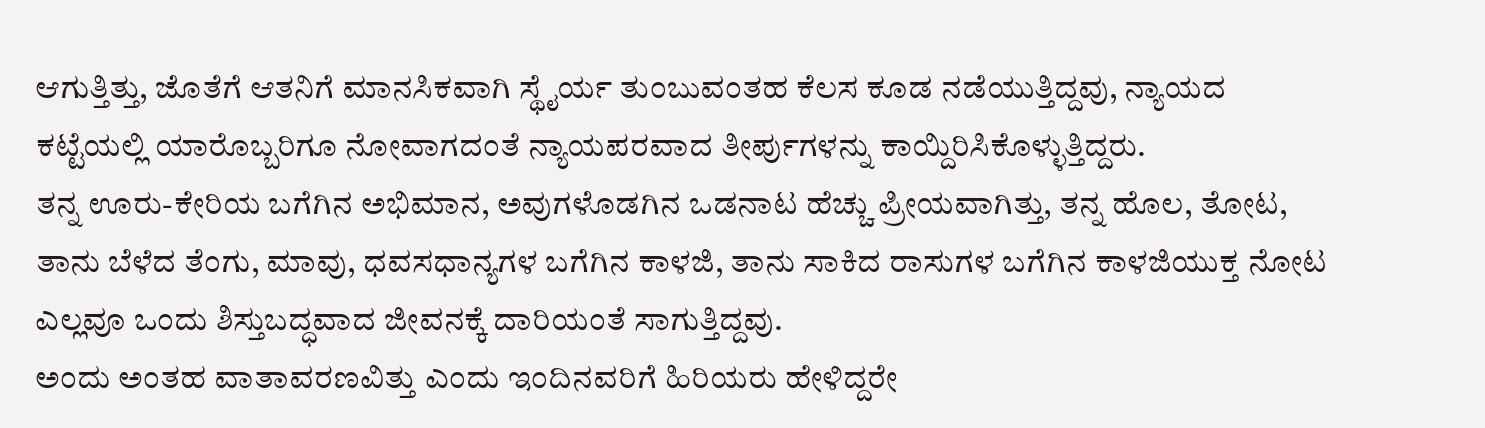ಆಗುತ್ತಿತ್ತು, ಜೊತೆಗೆ ಆತನಿಗೆ ಮಾನಸಿಕವಾಗಿ ಸ್ಥೈರ್ಯ ತುಂಬುವಂತಹ ಕೆಲಸ ಕೂಡ ನಡೆಯುತ್ತಿದ್ದವು, ನ್ಯಾಯದ ಕಟ್ಟೆಯಲ್ಲಿ ಯಾರೊಬ್ಬರಿಗೂ ನೋವಾಗದಂತೆ ನ್ಯಾಯಪರವಾದ ತೀರ್ಪುಗಳನ್ನು ಕಾಯ್ದಿರಿಸಿಕೊಳ್ಳುತ್ತಿದ್ದರು.
ತನ್ನ ಊರು-ಕೇರಿಯ ಬಗೆಗಿನ ಅಭಿಮಾನ, ಅವುಗಳೊಡಗಿನ ಒಡನಾಟ ಹೆಚ್ಚು ಪ್ರೀಯವಾಗಿತ್ತು, ತನ್ನ ಹೊಲ, ತೋಟ, ತಾನು ಬೆಳೆದ ತೆಂಗು, ಮಾವು, ಧವಸಧಾನ್ಯಗಳ ಬಗೆಗಿನ ಕಾಳಜಿ, ತಾನು ಸಾಕಿದ ರಾಸುಗಳ ಬಗೆಗಿನ ಕಾಳಜಿಯುಕ್ತ ನೋಟ ಎಲ್ಲವೂ ಒಂದು ಶಿಸ್ತುಬದ್ಧವಾದ ಜೀವನಕ್ಕೆ ದಾರಿಯಂತೆ ಸಾಗುತ್ತಿದ್ದವು.
ಅಂದು ಅಂತಹ ವಾತಾವರಣವಿತ್ತು ಎಂದು ಇಂದಿನವರಿಗೆ ಹಿರಿಯರು ಹೇಳಿದ್ದರೇ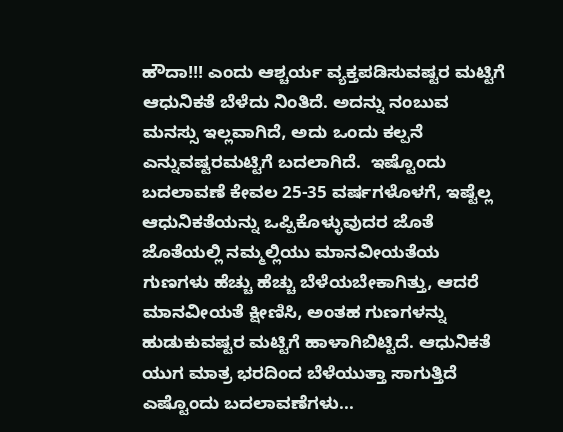ಹೌದಾ!!! ಎಂದು ಆಶ್ಚರ್ಯ ವ್ಯಕ್ತಪಡಿಸುವಷ್ಟರ ಮಟ್ಟಿಗೆ ಆಧುನಿಕತೆ ಬೆಳೆದು ನಿಂತಿದೆ. ಅದನ್ನು ನಂಬುವ ಮನಸ್ಸು ಇಲ್ಲವಾಗಿದೆ, ಅದು ಒಂದು ಕಲ್ಪನೆ ಎನ್ನುವಷ್ಟರಮಟ್ಟಿಗೆ ಬದಲಾಗಿದೆ.  ಇಷ್ಟೊಂದು ಬದಲಾವಣೆ ಕೇವಲ 25-35 ವರ್ಷಗಳೊಳಗೆ, ಇಷ್ಟೆಲ್ಲ ಆಧುನಿಕತೆಯನ್ನು ಒಪ್ಪಿಕೊಳ್ಳುವುದರ ಜೊತೆ ಜೊತೆಯಲ್ಲಿ ನಮ್ಮಲ್ಲಿಯು ಮಾನವೀಯತೆಯ ಗುಣಗಳು ಹೆಚ್ಚು ಹೆಚ್ಚು ಬೆಳೆಯಬೇಕಾಗಿತ್ತು, ಆದರೆ ಮಾನವೀಯತೆ ಕ್ಷೀಣಿಸಿ, ಅಂತಹ ಗುಣಗಳನ್ನು ಹುಡುಕುವಷ್ಟರ ಮಟ್ಟಿಗೆ ಹಾಳಾಗಿಬಿಟ್ಟಿದೆ. ಆಧುನಿಕತೆ ಯುಗ ಮಾತ್ರ ಭರದಿಂದ ಬೆಳೆಯುತ್ತಾ ಸಾಗುತ್ತಿದೆ ಎಷ್ಟೊಂದು ಬದಲಾವಣೆಗಳು...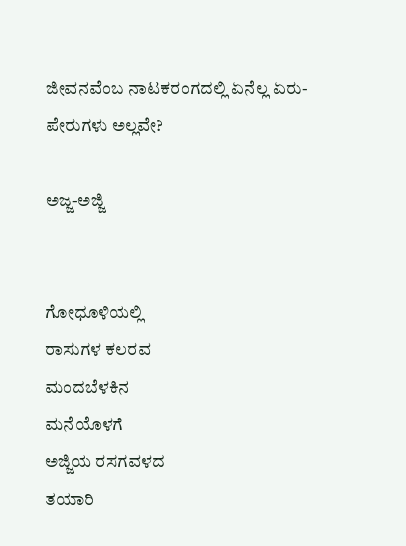ಜೀವನವೆಂಬ ನಾಟಕರಂಗದಲ್ಲಿ ಏನೆಲ್ಲ ಏರು-ಪೇರುಗಳು ಅಲ್ಲವೇ?

ಅಜ್ಜ-ಅಜ್ಜಿ


ಗೋಧೂಳಿಯಲ್ಲಿ
ರಾಸುಗಳ ಕಲರವ
ಮಂದಬೆಳಕಿನ
ಮನೆಯೊಳಗೆ
ಅಜ್ಜಿಯ ರಸಗವಳದ
ತಯಾರಿ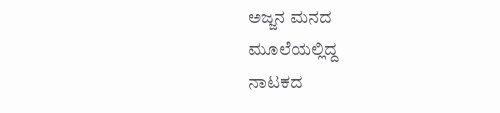ಅಜ್ಜನ ಮನದ
ಮೂಲೆಯಲ್ಲಿದ್ದ
ನಾಟಕದ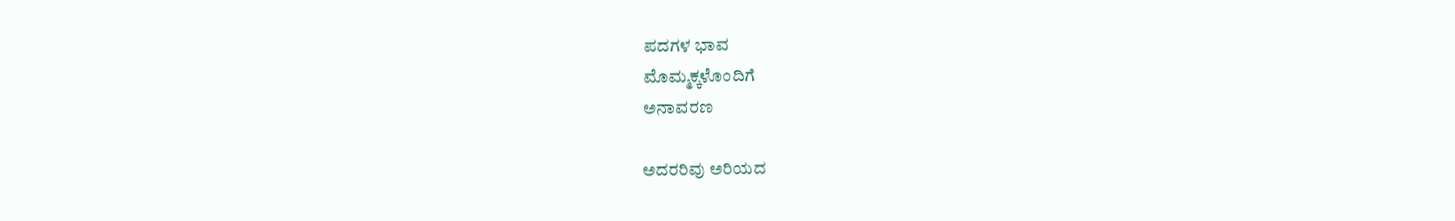ಪದಗಳ ಭಾವ
ಮೊಮ್ಮಕ್ಕಳೊಂದಿಗೆ
ಅನಾವರಣ

ಅದರರಿವು ಅರಿಯದ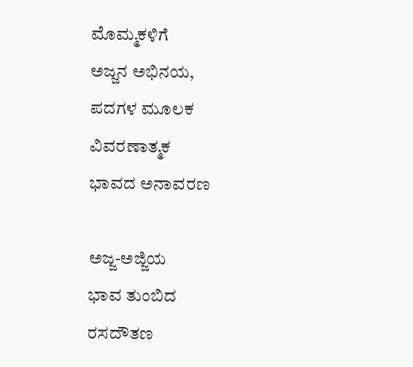ಮೊಮ್ಮಕಳಿಗೆ
ಅಜ್ಜನ ಅಭಿನಯ,
ಪದಗಳ ಮೂಲಕ
ವಿವರಣಾತ್ಮಕ
ಭಾವದ ಅನಾವರಣ

ಅಜ್ಜ-ಅಜ್ಜಿಯ
ಭಾವ ತುಂಬಿದ
ರಸದೌತಣ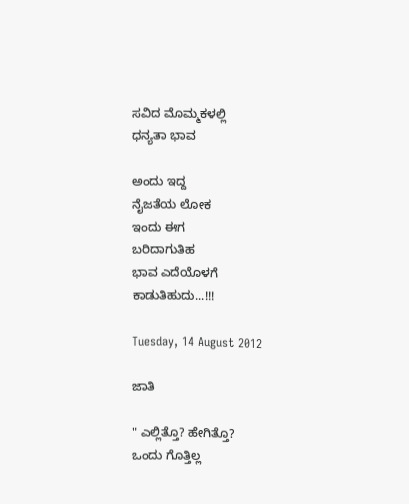ಸವಿದ ಮೊಮ್ಮಕಳಲ್ಲಿ
ಧನ್ಯತಾ ಭಾವ

ಅಂದು ಇದ್ದ
ನೈಜತೆಯ ಲೋಕ
ಇಂದು ಈಗ
ಬರಿದಾಗುತಿಹ
ಭಾವ ಎದೆಯೊಳಗೆ
ಕಾಡುತಿಹುದು...!!!

Tuesday, 14 August 2012

ಜಾತಿ

" ಎಲ್ಲಿತ್ತೊ? ಹೇಗಿತ್ತೊ?
ಒಂದು ಗೊತ್ತಿಲ್ಲ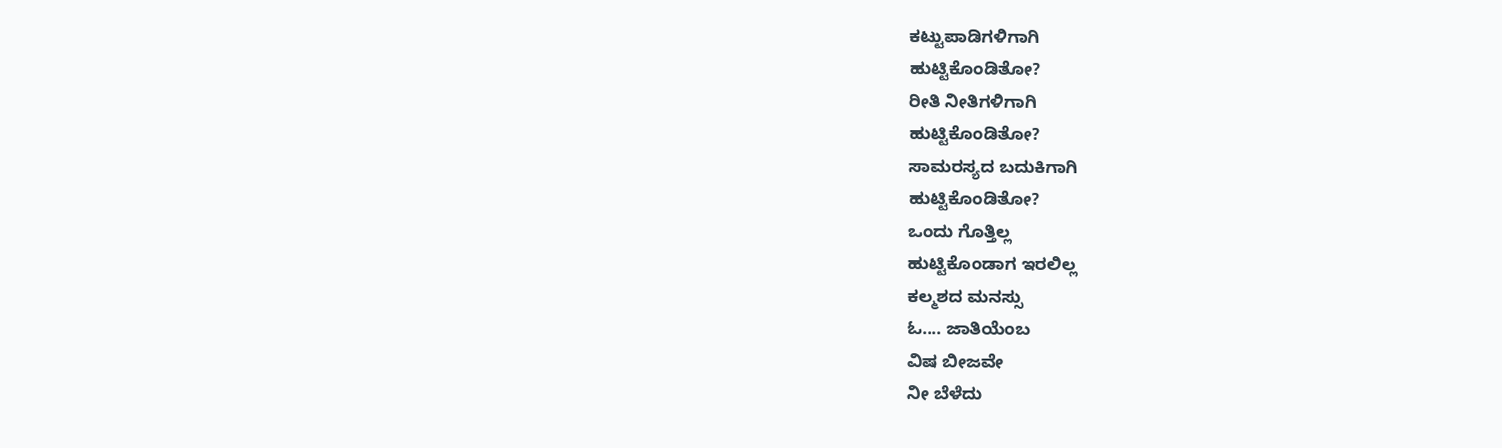ಕಟ್ಟುಪಾಡಿಗಳಿಗಾಗಿ
ಹುಟ್ಟಿಕೊಂಡಿತೋ?
ರೀತಿ ನೀತಿಗಳಿಗಾಗಿ
ಹುಟ್ಟಿಕೊಂಡಿತೋ?
ಸಾಮರಸ್ಯದ ಬದುಕಿಗಾಗಿ
ಹುಟ್ಟಿಕೊಂಡಿತೋ?
ಒಂದು ಗೊತ್ತಿಲ್ಲ
ಹುಟ್ಟಿಕೊಂಡಾಗ ಇರಲಿಲ್ಲ
ಕಲ್ಮಶದ ಮನಸ್ಸು
ಓ.... ಜಾತಿಯೆಂಬ
ವಿಷ ಬೀಜವೇ
ನೀ ಬೆಳೆದು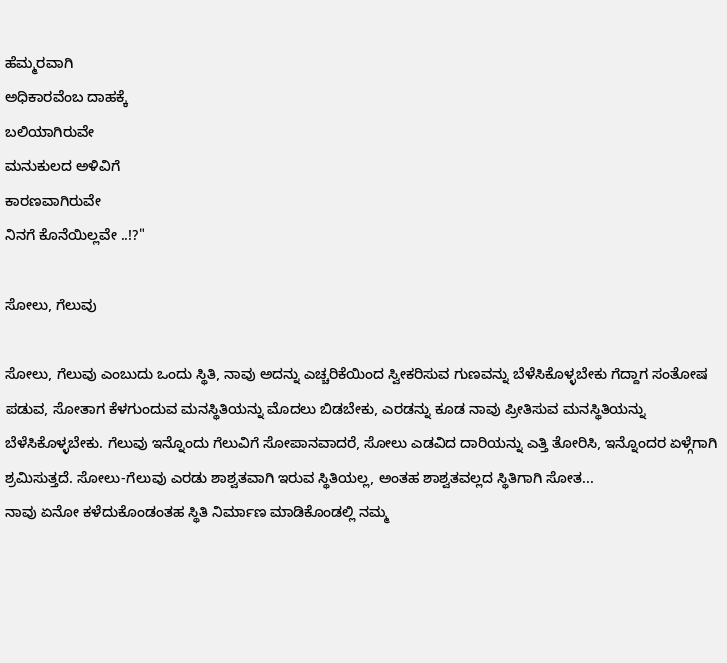ಹೆಮ್ಮರವಾಗಿ
ಅಧಿಕಾರವೆಂಬ ದಾಹಕ್ಕೆ
ಬಲಿಯಾಗಿರುವೇ
ಮನುಕುಲದ ಅಳಿವಿಗೆ
ಕಾರಣವಾಗಿರುವೇ
ನಿನಗೆ ಕೊನೆಯಿಲ್ಲವೇ ..!?"

ಸೋಲು, ಗೆಲುವು

ಸೋಲು, ಗೆಲುವು ಎಂಬುದು ಒಂದು ಸ್ಥಿತಿ, ನಾವು ಅದನ್ನು ಎಚ್ಚರಿಕೆಯಿಂದ ಸ್ವೀಕರಿಸುವ ಗುಣವನ್ನು ಬೆಳೆಸಿಕೊಳ್ಳಬೇಕು ಗೆದ್ದಾಗ ಸಂತೋಷ ಪಡುವ, ಸೋತಾಗ ಕೆಳಗುಂದುವ ಮನಸ್ಥಿತಿಯನ್ನು ಮೊದಲು ಬಿಡಬೇಕು, ಎರಡನ್ನು ಕೂಡ ನಾವು ಪ್ರೀತಿಸುವ ಮನಸ್ಥಿತಿಯನ್ನು ಬೆಳೆಸಿಕೊಳ್ಳಬೇಕು. ಗೆಲುವು ಇನ್ನೊಂದು ಗೆಲುವಿಗೆ ಸೋಪಾನವಾದರೆ, ಸೋಲು ಎಡವಿದ ದಾರಿಯನ್ನು ಎತ್ತಿ ತೋರಿಸಿ, ಇನ್ನೊಂದರ ಏಳ್ಗೆಗಾಗಿ ಶ್ರಮಿಸುತ್ತದೆ. ಸೋಲು-ಗೆಲುವು ಎರಡು ಶಾಶ್ವತವಾಗಿ ಇರುವ ಸ್ಥಿತಿಯಲ್ಲ, ಅಂತಹ ಶಾಶ್ವತವಲ್ಲದ ಸ್ಥಿತಿಗಾಗಿ ಸೋತ...
ನಾವು ಏನೋ ಕಳೆದುಕೊಂಡಂತಹ ಸ್ಥಿತಿ ನಿರ್ಮಾಣ ಮಾಡಿಕೊಂಡಲ್ಲಿ ನಮ್ಮ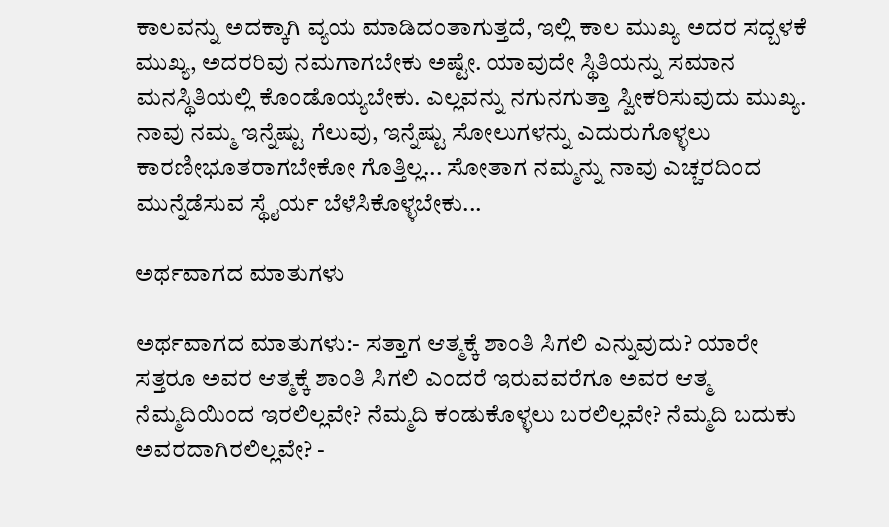ಕಾಲವನ್ನು ಅದಕ್ಕಾಗಿ ವ್ಯಯ ಮಾಡಿದಂತಾಗುತ್ತದೆ, ಇಲ್ಲಿ ಕಾಲ ಮುಖ್ಯ ಅದರ ಸದ್ಬಳಕೆ ಮುಖ್ಯ, ಅದರರಿವು ನಮಗಾಗಬೇಕು ಅಷ್ಟೇ. ಯಾವುದೇ ಸ್ಥಿತಿಯನ್ನು ಸಮಾನ ಮನಸ್ಥಿತಿಯಲ್ಲಿ ಕೊಂಡೊಯ್ಯಬೇಕು. ಎಲ್ಲವನ್ನು ನಗುನಗುತ್ತಾ ಸ್ವೀಕರಿಸುವುದು ಮುಖ್ಯ. ನಾವು ನಮ್ಮ ಇನ್ನೆಷ್ಟು ಗೆಲುವು, ಇನ್ನೆಷ್ಟು ಸೋಲುಗಳನ್ನು ಎದುರುಗೊಳ್ಳಲು ಕಾರಣೀಭೂತರಾಗಬೇಕೋ ಗೊತ್ತಿಲ್ಲ... ಸೋತಾಗ ನಮ್ಮನ್ನು ನಾವು ಎಚ್ಚರದಿಂದ ಮುನ್ನೆಡೆಸುವ ಸ್ಥೈರ್ಯ ಬೆಳೆಸಿಕೊಳ್ಳಬೇಕು...

ಅರ್ಥವಾಗದ ಮಾತುಗಳು

ಅರ್ಥವಾಗದ ಮಾತುಗಳು:- ಸತ್ತಾಗ ಆತ್ಮಕ್ಕೆ ಶಾಂತಿ ಸಿಗಲಿ ಎನ್ನುವುದು? ಯಾರೇ ಸತ್ತರೂ ಅವರ ಆತ್ಮಕ್ಕೆ ಶಾಂತಿ ಸಿಗಲಿ ಎಂದರೆ ಇರುವವರೆಗೂ ಅವರ ಆತ್ಮ ನೆಮ್ಮದಿಯಿಂದ ಇರಲಿಲ್ಲವೇ? ನೆಮ್ಮದಿ ಕಂಡುಕೊಳ್ಳಲು ಬರಲಿಲ್ಲವೇ? ನೆಮ್ಮದಿ ಬದುಕು ಅವರದಾಗಿರಲಿಲ್ಲವೇ? -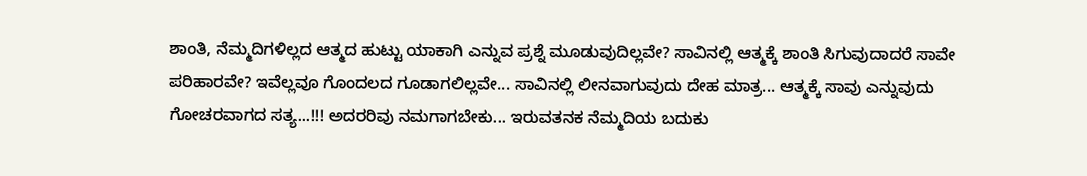ಶಾಂತಿ, ನೆಮ್ಮದಿಗಳಿಲ್ಲದ ಆತ್ಮದ ಹುಟ್ಟು ಯಾಕಾಗಿ ಎನ್ನುವ ಪ್ರಶ್ನೆ ಮೂಡುವುದಿಲ್ಲವೇ? ಸಾವಿನಲ್ಲಿ ಆತ್ಮಕ್ಕೆ ಶಾಂತಿ ಸಿಗುವುದಾದರೆ ಸಾವೇ ಪರಿಹಾರವೇ? ಇವೆಲ್ಲವೂ ಗೊಂದಲದ ಗೂಡಾಗಲಿಲ್ಲವೇ... ಸಾವಿನಲ್ಲಿ ಲೀನವಾಗುವುದು ದೇಹ ಮಾತ್ರ... ಆತ್ಮಕ್ಕೆ ಸಾವು ಎನ್ನುವುದು ಗೋಚರವಾಗದ ಸತ್ಯ...!!! ಅದರರಿವು ನಮಗಾಗಬೇಕು... ಇರುವತನಕ ನೆಮ್ಮದಿಯ ಬದುಕು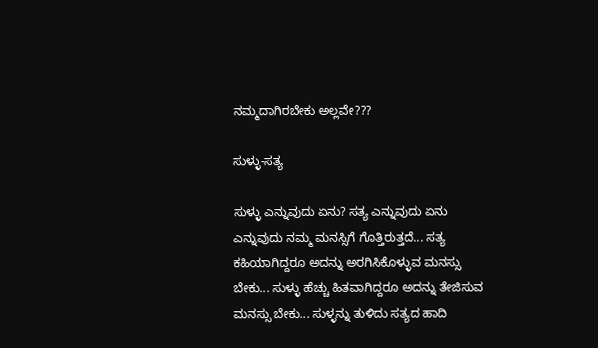ನಮ್ಮದಾಗಿರಬೇಕು ಅಲ್ಲವೇ???

ಸುಳ್ಳು-ಸತ್ಯ

ಸುಳ್ಳು ಎನ್ನುವುದು ಏನು? ಸತ್ಯ ಎನ್ನುವುದು ಏನು ಎನ್ನುವುದು ನಮ್ಮ ಮನಸ್ಸಿಗೆ ಗೊತ್ತಿರುತ್ತದೆ... ಸತ್ಯ ಕಹಿಯಾಗಿದ್ದರೂ ಅದನ್ನು ಅರಗಿಸಿಕೊಳ್ಳುವ ಮನಸ್ಸು ಬೇಕು... ಸುಳ್ಳು ಹೆಚ್ಚು ಹಿತವಾಗಿದ್ದರೂ ಅದನ್ನು ತೇಜಿಸುವ ಮನಸ್ಸು ಬೇಕು... ಸುಳ್ಳನ್ನು ತುಳಿದು ಸತ್ಯದ ಹಾದಿ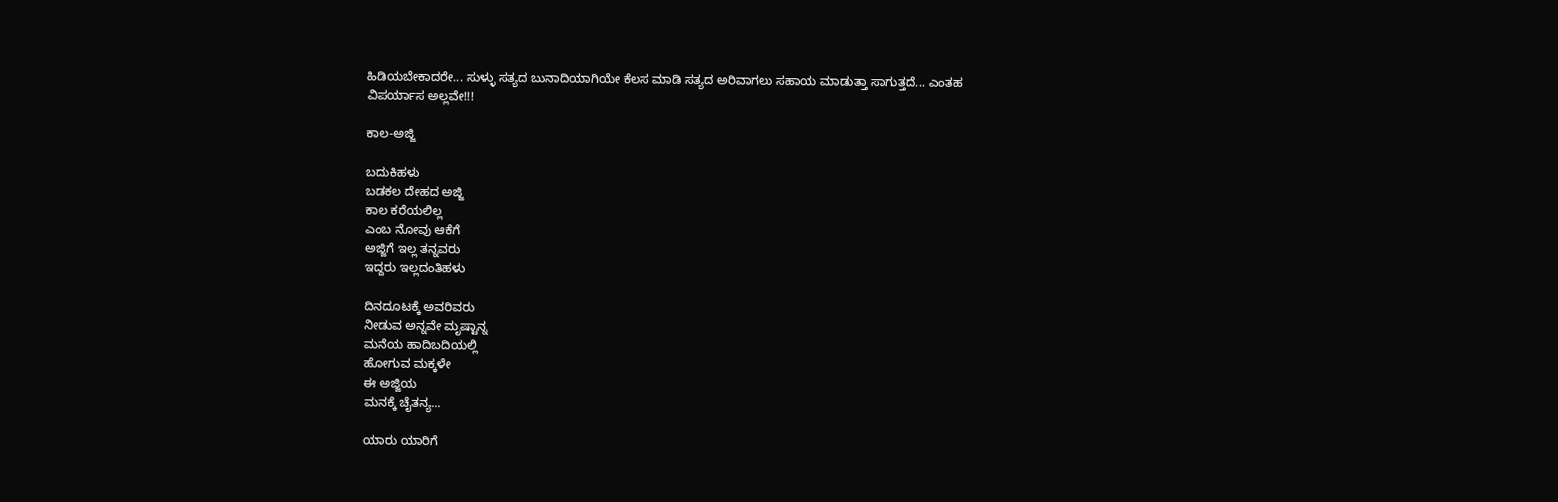ಹಿಡಿಯಬೇಕಾದರೇ... ಸುಳ್ಳು ಸತ್ಯದ ಬುನಾದಿಯಾಗಿಯೇ ಕೆಲಸ ಮಾಡಿ ಸತ್ಯದ ಅರಿವಾಗಲು ಸಹಾಯ ಮಾಡುತ್ತಾ ಸಾಗುತ್ತದೆ... ಎಂತಹ ವಿಪರ್ಯಾಸ ಅಲ್ಲವೇ!!!

ಕಾಲ-ಅಜ್ಜಿ

ಬದುಕಿಹಳು
ಬಡಕಲ ದೇಹದ ಅಜ್ಜಿ
ಕಾಲ ಕರೆಯಲಿಲ್ಲ
ಎಂಬ ನೋವು ಆಕೆಗೆ
ಅಜ್ಜಿಗೆ ಇಲ್ಲ ತನ್ನವರು
ಇದ್ದರು ಇಲ್ಲದಂತಿಹಳು

ದಿನದೂಟಕ್ಕೆ ಅವರಿವರು
ನೀಡುವ ಅನ್ನವೇ ಮೃಷ್ಟಾನ್ನ
ಮನೆಯ ಹಾದಿಬದಿಯಲ್ಲಿ
ಹೋಗುವ ಮಕ್ಕಳೇ
ಈ ಅಜ್ಜಿಯ
ಮನಕ್ಕೆ ಚೈತನ್ಯ...

ಯಾರು ಯಾರಿಗೆ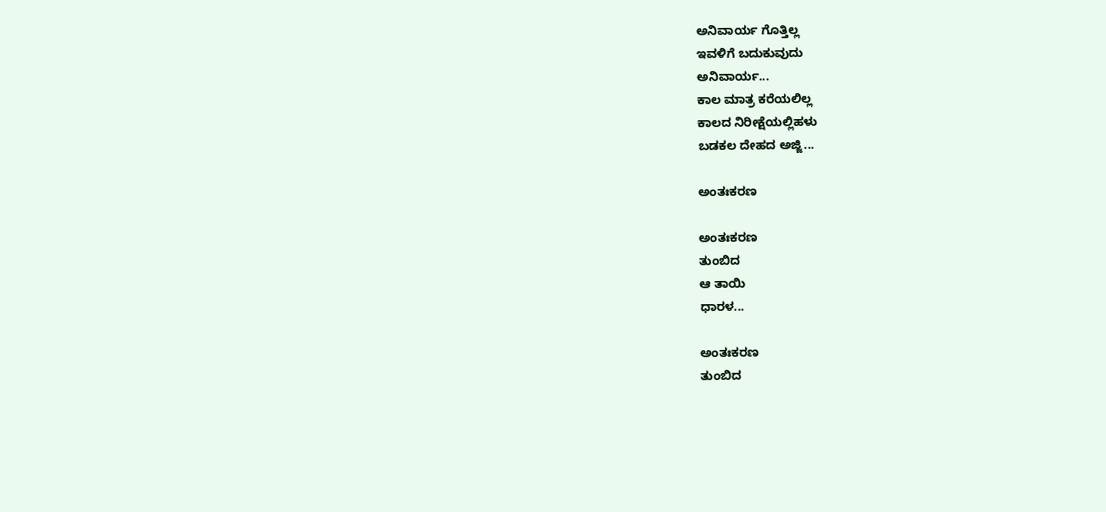ಅನಿವಾರ್ಯ ಗೊತ್ತಿಲ್ಲ
ಇವಳಿಗೆ ಬದುಕುವುದು
ಅನಿವಾರ್ಯ...
ಕಾಲ ಮಾತ್ರ ಕರೆಯಲಿಲ್ಲ
ಕಾಲದ ನಿರೀಕ್ಷೆಯಲ್ಲಿಹಳು
ಬಡಕಲ ದೇಹದ ಅಜ್ಜಿ...

ಅಂತಃಕರಣ

ಅಂತಃಕರಣ
ತುಂಬಿದ
ಆ ತಾಯಿ
ಧಾರಳ...

ಅಂತಃಕರಣ
ತುಂಬಿದ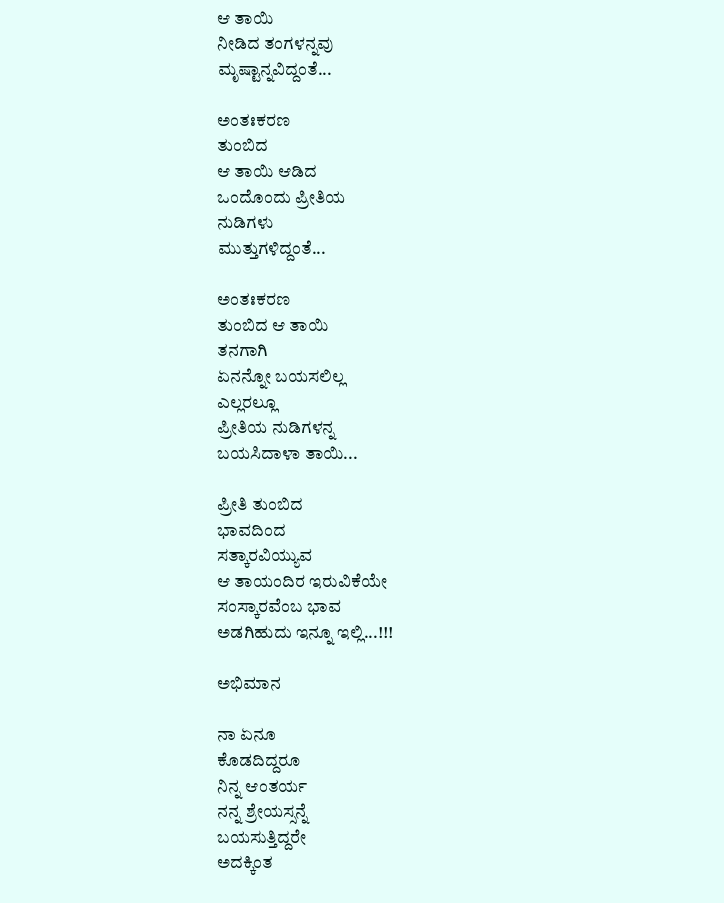ಆ ತಾಯಿ
ನೀಡಿದ ತಂಗಳನ್ನವು
ಮೃಷ್ಟಾನ್ನವಿದ್ದಂತೆ...

ಅಂತಃಕರಣ
ತುಂಬಿದ
ಆ ತಾಯಿ ಆಡಿದ
ಒಂದೊಂದು ಪ್ರೀತಿಯ
ನುಡಿಗಳು
ಮುತ್ತುಗಳಿದ್ದಂತೆ...

ಅಂತಃಕರಣ
ತುಂಬಿದ ಆ ತಾಯಿ
ತನಗಾಗಿ
ಏನನ್ನೋ ಬಯಸಲಿಲ್ಲ
ಎಲ್ಲರಲ್ಲೂ
ಪ್ರೀತಿಯ ನುಡಿಗಳನ್ನ
ಬಯಸಿದಾಳಾ ತಾಯಿ...

ಪ್ರೀತಿ ತುಂಬಿದ
ಭಾವದಿಂದ
ಸತ್ಕಾರವಿಯ್ಯುವ
ಆ ತಾಯಂದಿರ ಇರುವಿಕೆಯೇ
ಸಂಸ್ಕಾರವೆಂಬ ಭಾವ
ಅಡಗಿಹುದು ಇನ್ನೂ ಇಲ್ಲಿ...!!!

ಅಭಿಮಾನ

ನಾ ಏನೂ
ಕೊಡದಿದ್ದರೂ
ನಿನ್ನ ಆಂತರ್ಯ
ನನ್ನ ಶ್ರೇಯಸ್ಸನ್ನೆ
ಬಯಸುತ್ತಿದ್ದರೇ
ಅದಕ್ಕಿಂತ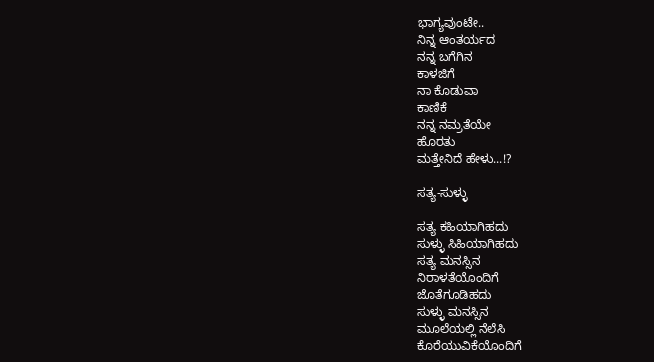ಭಾಗ್ಯವುಂಟೇ..
ನಿನ್ನ ಆಂತರ್ಯದ
ನನ್ನ ಬಗೆಗಿನ
ಕಾಳಜಿಗೆ
ನಾ ಕೊಡುವಾ
ಕಾಣಿಕೆ
ನನ್ನ ನಮ್ರತೆಯೇ
ಹೊರತು
ಮತ್ತೇನಿದೆ ಹೇಳು...!?

ಸತ್ಯ-ಸುಳ್ಳು

ಸತ್ಯ ಕಹಿಯಾಗಿಹದು
ಸುಳ್ಳು ಸಿಹಿಯಾಗಿಹದು
ಸತ್ಯ ಮನಸ್ಸಿನ
ನಿರಾಳತೆಯೊಂದಿಗೆ
ಜೊತೆಗೂಡಿಹದು
ಸುಳ್ಳು ಮನಸ್ಸಿನ
ಮೂಲೆಯಲ್ಲಿ ನೆಲೆಸಿ
ಕೊರೆಯುವಿಕೆಯೊಂದಿಗೆ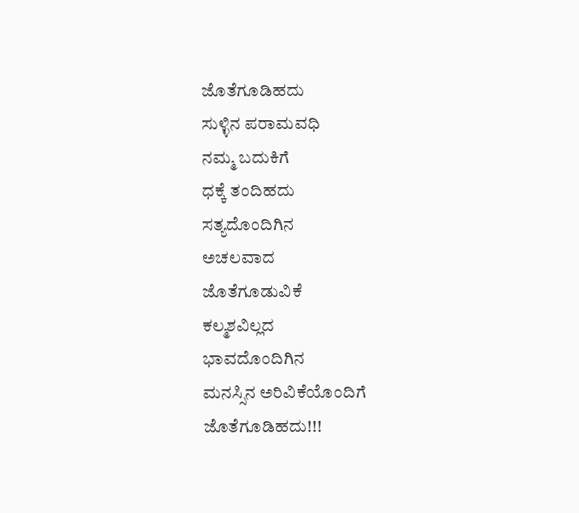ಜೊತೆಗೂಡಿಹದು
ಸುಳ್ಳಿನ ಪರಾಮವಧಿ
ನಮ್ಮ ಬದುಕಿಗೆ
ಧಕ್ಕೆ ತಂದಿಹದು
ಸತ್ಯದೊಂದಿಗಿನ
ಅಚಲವಾದ
ಜೊತೆಗೂಡುವಿಕೆ
ಕಲ್ಮಶವಿಲ್ಲದ
ಭಾವದೊಂದಿಗಿನ
ಮನಸ್ಸಿನ ಅರಿವಿಕೆಯೊಂದಿಗೆ
ಜೊತೆಗೂಡಿಹದು!!!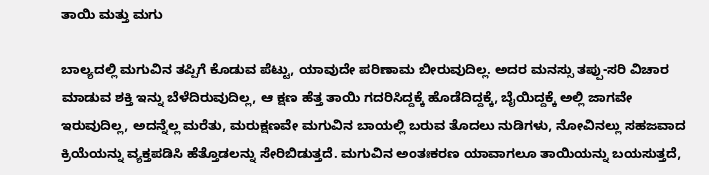ತಾಯಿ ಮತ್ತು ಮಗು

ಬಾಲ್ಯದಲ್ಲಿ ಮಗುವಿನ ತಪ್ಪಿಗೆ ಕೊಡುವ ಪೆಟ್ಟು, ಯಾವುದೇ ಪರಿಣಾಮ ಬೀರುವುದಿಲ್ಲ. ಅದರ ಮನಸ್ಸು ತಪ್ಪು-ಸರಿ ವಿಚಾರ ಮಾಡುವ ಶಕ್ತಿ ಇನ್ನು ಬೆಳೆದಿರುವುದಿಲ್ಲ, ಆ ಕ್ಷಣ ಹೆತ್ತ ತಾಯಿ ಗದರಿಸಿದ್ದಕ್ಕೆ ಹೊಡೆದಿದ್ದಕ್ಕೆ, ಬೈಯಿದ್ದಕ್ಕೆ ಅಲ್ಲಿ ಜಾಗವೇ ಇರುವುದಿಲ್ಲ, ಅದನ್ನೆಲ್ಲ ಮರೆತು, ಮರುಕ್ಷಣವೇ ಮಗುವಿನ ಬಾಯಲ್ಲಿ ಬರುವ ತೊದಲು ನುಡಿಗಳು, ನೋವಿನಲ್ಲು ಸಹಜವಾದ ಕ್ರಿಯೆಯನ್ನು ವ್ಯಕ್ತಪಡಿಸಿ ಹೆತ್ತೊಡಲನ್ನು ಸೇರಿಬಿಡುತ್ತದೆ. ಮಗುವಿನ ಅಂತಃಕರಣ ಯಾವಾಗಲೂ ತಾಯಿಯನ್ನು ಬಯಸುತ್ತದೆ,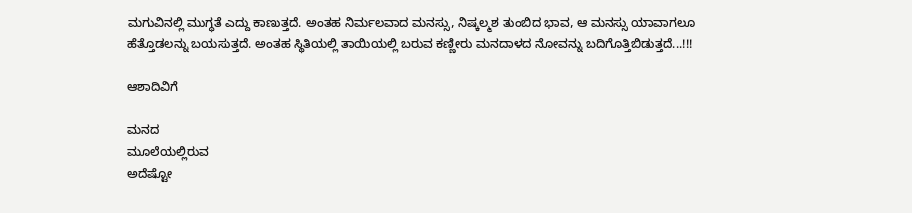ಮಗುವಿನಲ್ಲಿ ಮುಗ್ಧತೆ ಎದ್ದು ಕಾಣುತ್ತದೆ. ಅಂತಹ ನಿರ್ಮಲವಾದ ಮನಸ್ಸು, ನಿಷ್ಕಲ್ಮಶ ತುಂಬಿದ ಭಾವ, ಆ ಮನಸ್ಸು ಯಾವಾಗಲೂ ಹೆತ್ತೊಡಲನ್ನು ಬಯಸುತ್ತದೆ. ಅಂತಹ ಸ್ಥಿತಿಯಲ್ಲಿ ತಾಯಿಯಲ್ಲಿ ಬರುವ ಕಣ್ಣೀರು ಮನದಾಳದ ನೋವನ್ನು ಬದಿಗೊತ್ತಿಬಿಡುತ್ತದೆ...!!!

ಆಶಾದಿವಿಗೆ

ಮನದ
ಮೂಲೆಯಲ್ಲಿರುವ
ಅದೆಷ್ಟೋ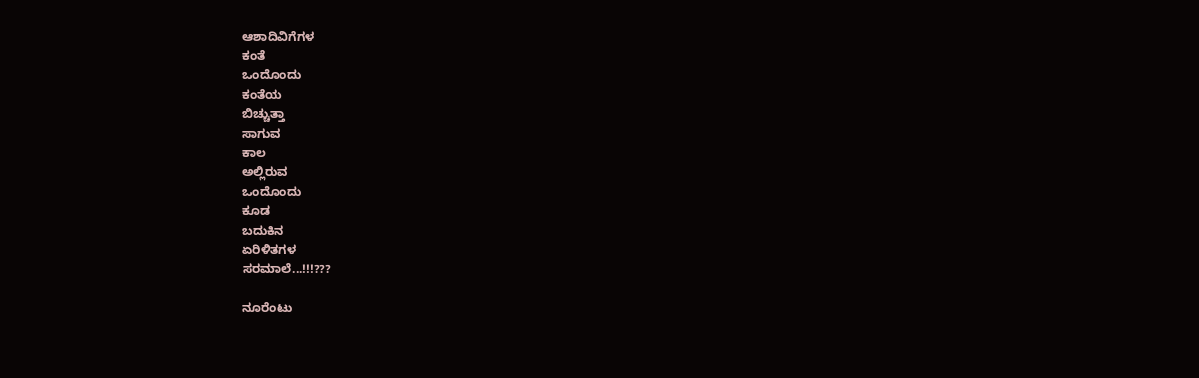ಆಶಾದಿವಿಗೆಗಳ
ಕಂತೆ
ಒಂದೊಂದು
ಕಂತೆಯ
ಬಿಚ್ಚುತ್ತಾ
ಸಾಗುವ
ಕಾಲ
ಅಲ್ಲಿರುವ
ಒಂದೊಂದು
ಕೂಡ
ಬದುಕಿನ
ಏರಿಳಿತಗಳ
ಸರಮಾಲೆ...!!!???

ನೂರೆಂಟು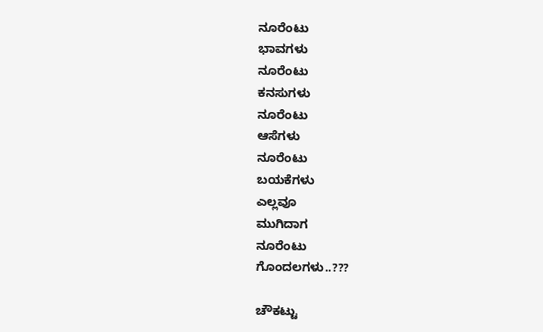ನೂರೆಂಟು
ಭಾವಗಳು
ನೂರೆಂಟು
ಕನಸುಗಳು
ನೂರೆಂಟು
ಆಸೆಗಳು
ನೂರೆಂಟು
ಬಯಕೆಗಳು
ಎಲ್ಲವೂ
ಮುಗಿದಾಗ
ನೂರೆಂಟು
ಗೊಂದಲಗಳು..???

ಚೌಕಟ್ಟು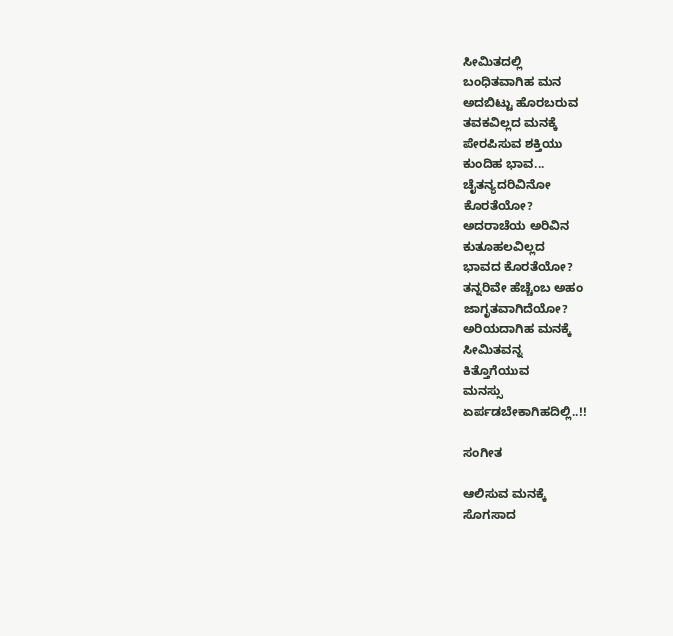ಸೀಮಿತದಲ್ಲಿ
ಬಂಧಿತವಾಗಿಹ ಮನ
ಅದಬಿಟ್ಟು ಹೊರಬರುವ
ತವಕವಿಲ್ಲದ ಮನಕ್ಕೆ
ಪೇರಪಿಸುವ ಶಕ್ತಿಯು
ಕುಂದಿಹ ಭಾವ...
ಚೈತನ್ಯದರಿವಿನೋ
ಕೊರತೆಯೋ?
ಅದರಾಚೆಯ ಅರಿವಿನ
ಕುತೂಹಲವಿಲ್ಲದ
ಭಾವದ ಕೊರತೆಯೋ?
ತನ್ನರಿವೇ ಹೆಚ್ಚೆಂಬ ಅಹಂ
ಜಾಗೃತವಾಗಿದೆಯೋ?
ಅರಿಯದಾಗಿಹ ಮನಕ್ಕೆ
ಸೀಮಿತವನ್ನ
ಕಿತ್ತೊಗೆಯುವ
ಮನಸ್ಸು
ಏರ್ಪಡಬೇಕಾಗಿಹದಿಲ್ಲಿ..!!

ಸಂಗೀತ

ಆಲಿಸುವ ಮನಕ್ಕೆ
ಸೊಗಸಾದ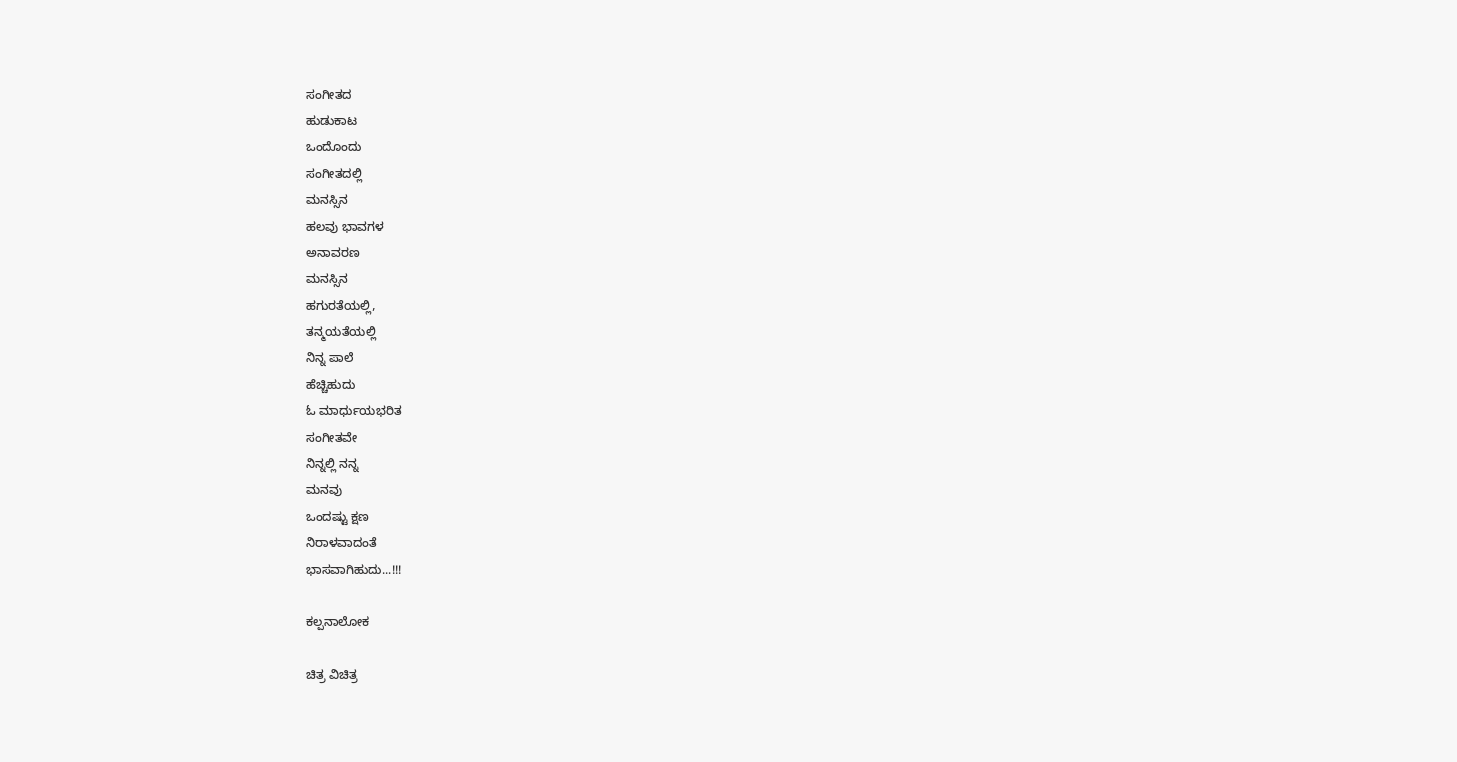ಸಂಗೀತದ
ಹುಡುಕಾಟ
ಒಂದೊಂದು
ಸಂಗೀತದಲ್ಲಿ
ಮನಸ್ಸಿನ
ಹಲವು ಭಾವಗಳ
ಅನಾವರಣ
ಮನಸ್ಸಿನ
ಹಗುರತೆಯಲ್ಲಿ,
ತನ್ಮಯತೆಯಲ್ಲಿ
ನಿನ್ನ ಪಾಲೆ
ಹೆಚ್ಚಿಹುದು
ಓ ಮಾರ್ಧುಯಭರಿತ
ಸಂಗೀತವೇ
ನಿನ್ನಲ್ಲಿ ನನ್ನ
ಮನವು
ಒಂದಷ್ಟು ಕ್ಷಣ
ನಿರಾಳವಾದಂತೆ
ಭಾಸವಾಗಿಹುದು...!!!

ಕಲ್ಪನಾಲೋಕ

ಚಿತ್ರ ವಿಚಿತ್ರ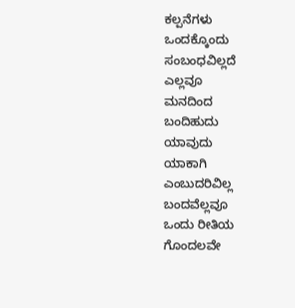ಕಲ್ಪನೆಗಳು
ಒಂದಕ್ಕೊಂದು
ಸಂಬಂಧವಿಲ್ಲದೆ
ಎಲ್ಲವೂ
ಮನದಿಂದ
ಬಂದಿಹುದು
ಯಾವುದು
ಯಾಕಾಗಿ
ಎಂಬುದರಿವಿಲ್ಲ
ಬಂದವೆಲ್ಲವೂ
ಒಂದು ರೀತಿಯ
ಗೊಂದಲವೇ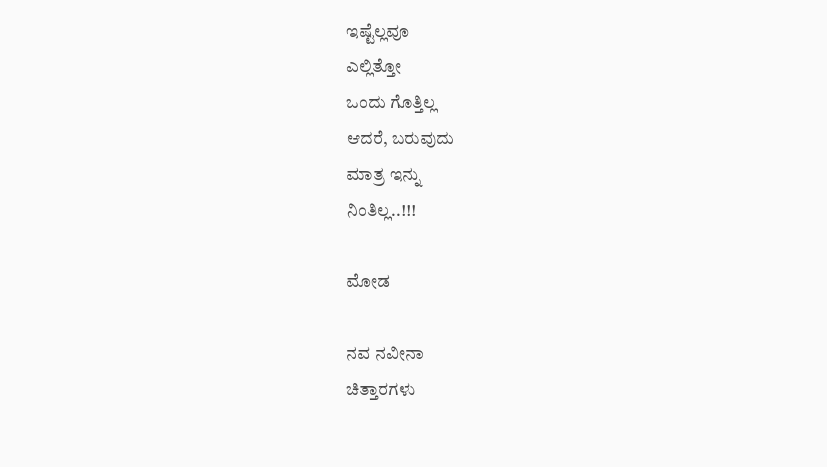ಇಷ್ಟೆಲ್ಲವೂ
ಎಲ್ಲಿತ್ತೋ
ಒಂದು ಗೊತ್ತಿಲ್ಲ
ಆದರೆ, ಬರುವುದು
ಮಾತ್ರ ಇನ್ನು
ನಿಂತಿಲ್ಲ..!!!

ಮೋಡ

ನವ ನವೀನಾ
ಚಿತ್ತಾರಗಳು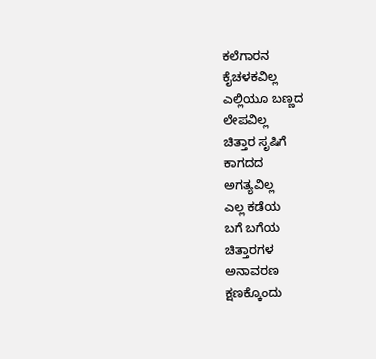ಕಲೆಗಾರನ
ಕೈಚಳಕವಿಲ್ಲ
ಎಲ್ಲಿಯೂ ಬಣ್ಣದ
ಲೇಪವಿಲ್ಲ
ಚಿತ್ತಾರ ಸೃಷಿಗೆ
ಕಾಗದದ
ಅಗತ್ಯವಿಲ್ಲ
ಎಲ್ಲ ಕಡೆಯ
ಬಗೆ ಬಗೆಯ
ಚಿತ್ತಾರಗಳ
ಅನಾವರಣ
ಕ್ಷಣಕ್ಕೊಂದು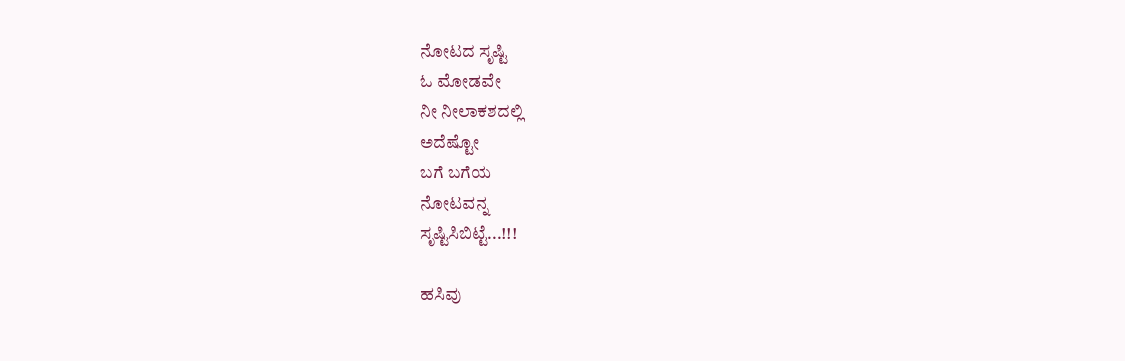ನೋಟದ ಸೃಷ್ಟಿ
ಓ ಮೋಡವೇ
ನೀ ನೀಲಾಕಶದಲ್ಲಿ
ಅದೆಷ್ಟೋ
ಬಗೆ ಬಗೆಯ
ನೋಟವನ್ನ
ಸೃಷ್ಟಿಸಿಬಿಟ್ಟೆ...!!!

ಹಸಿವು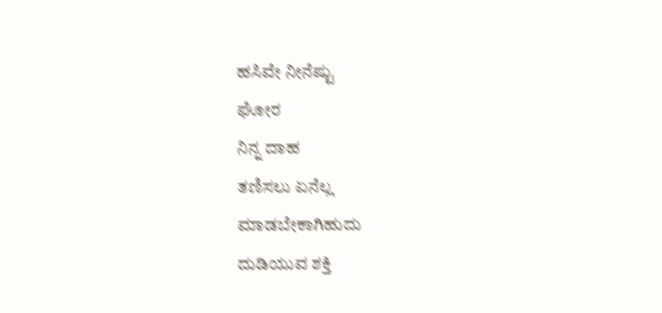ಹಸಿವೇ ನೀನೆಷ್ಟು
ಘೋರ
ನಿನ್ನ ದಾಹ
ತಣಿಸಲು ಏನೆಲ್ಲ
ಮಾಡಬೇಕಾಗಿಹುದು
ದುಡಿಯುವ ಶಕ್ತಿ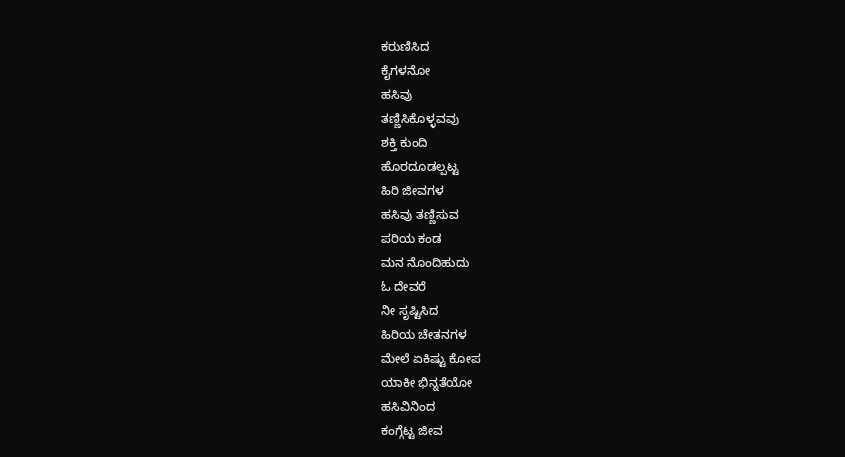ಕರುಣಿಸಿದ
ಕೈಗಳನೋ
ಹಸಿವು
ತಣ್ಣಿಸಿಕೊಳ್ಳವವು
ಶಕ್ತಿ ಕುಂದಿ
ಹೊರದೂಡಲ್ಪಟ್ಟ
ಹಿರಿ ಜೀವಗಳ
ಹಸಿವು ತಣ್ಣಿಸುವ
ಪರಿಯ ಕಂಡ
ಮನ ನೊಂದಿಹುದು
ಓ ದೇವರೆ
ನೀ ಸೃಷ್ಟಿಸಿದ
ಹಿರಿಯ ಚೇತನಗಳ
ಮೇಲೆ ಏಕಿಷ್ಟು ಕೋಪ
ಯಾಕೀ ಭಿನ್ನತೆಯೋ
ಹಸಿವಿನಿಂದ
ಕಂಗ್ಗೆಟ್ಟ ಜೀವ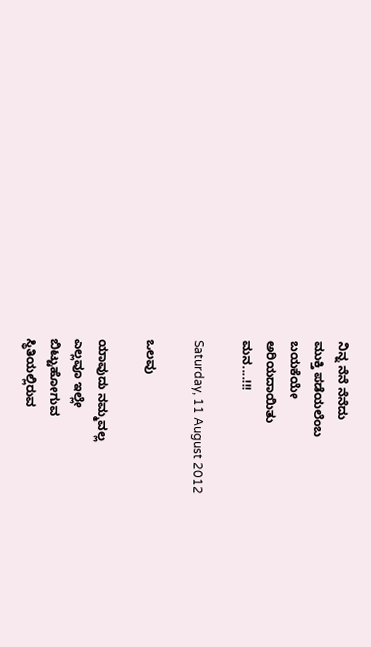ನಿನ್ನ ನೆನೆ ನೆನೆದು
ಮುಕ್ತಿ ಪಡೆಯಲೆಂಬ
ಬಯಕೆಯೇ
ಅರಿಯದಾಯಿತು
ಮನ....!!!

Saturday, 11 August 2012

ಒಲವು

ಯಾವುದು ನಮ್ಮವಲ್ಲ
ಎಲ್ಲವೂ ಇಲ್ಲೇ
ಬಿಟ್ಟುಹೋಗುವ
ಸ್ಥಿತಿಯಲ್ಲಿರುವ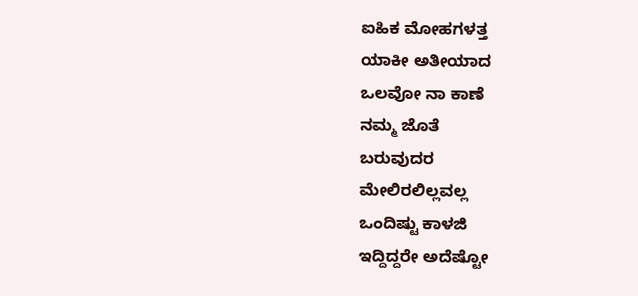ಐಹಿಕ ಮೋಹಗಳತ್ತ
ಯಾಕೀ ಅತೀಯಾದ
ಒಲವೋ ನಾ ಕಾಣೆ
ನಮ್ಮ ಜೊತೆ
ಬರುವುದರ
ಮೇಲಿರಲಿಲ್ಲವಲ್ಲ
ಒಂದಿಷ್ಟು ಕಾಳಜಿ
ಇದ್ದಿದ್ದರೇ ಅದೆಷ್ಟೋ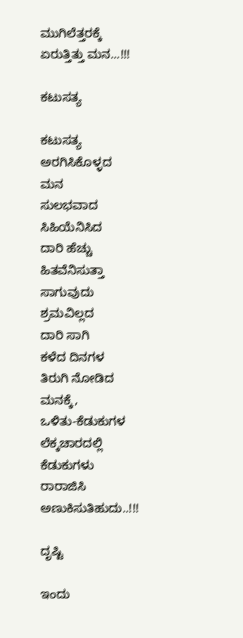ಮುಗಿಲೆತ್ತರಕ್ಕೆ
ಏರುತ್ತಿತ್ತು ಮನ...!!!

ಕಟುಸತ್ಯ

ಕಟುಸತ್ಯ
ಅರಗಿಸಿಕೊಳ್ಳದ
ಮನ
ಸುಲಭವಾದ
ಸಿಹಿಯೆನಿಸಿದ
ದಾರಿ ಹೆಚ್ಚು
ಹಿತವೆನಿಸುತ್ತಾ
ಸಾಗುವುದು
ಶ್ರಮವಿಲ್ಲದ
ದಾರಿ ಸಾಗಿ
ಕಳೆದ ದಿನಗಳ
ತಿರುಗಿ ನೋಡಿದ
ಮನಕ್ಕೆ,
ಒಳಿತು-ಕೆಡುಕುಗಳ
ಲೆಕ್ಕಚಾರದಲ್ಲಿ
ಕೆಡುಕುಗಳು
ರಾರಾಜಿಸಿ
ಅಣುಕಿಸುತಿಹುದು..!!!

ದೃಷ್ಟಿ

ಇಂದು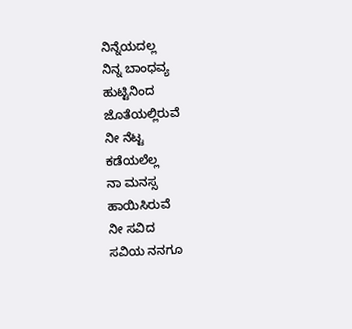ನಿನ್ನೆಯದಲ್ಲ
ನಿನ್ನ ಬಾಂಧವ್ಯ
ಹುಟ್ಟಿನಿಂದ
ಜೊತೆಯಲ್ಲಿರುವೆ
ನೀ ನೆಟ್ಟ
ಕಡೆಯಲೆಲ್ಲ
ನಾ ಮನಸ್ಸ
ಹಾಯಿಸಿರುವೆ
ನೀ ಸವಿದ
ಸವಿಯ ನನಗೂ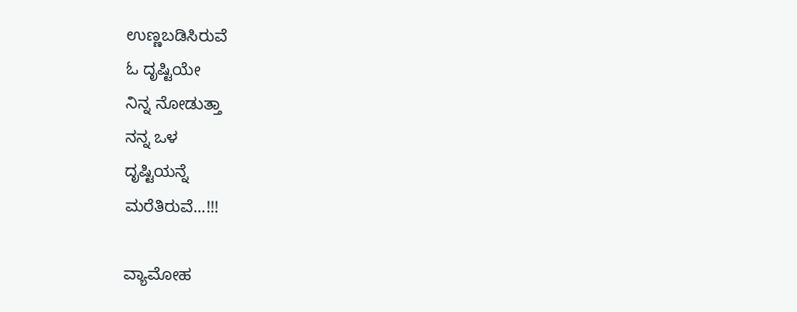ಉಣ್ಣಬಡಿಸಿರುವೆ
ಓ ದೃಷ್ಟಿಯೇ
ನಿನ್ನ ನೋಡುತ್ತಾ
ನನ್ನ ಒಳ
ದೃಷ್ಟಿಯನ್ನೆ
ಮರೆತಿರುವೆ...!!!

ವ್ಯಾಮೋಹ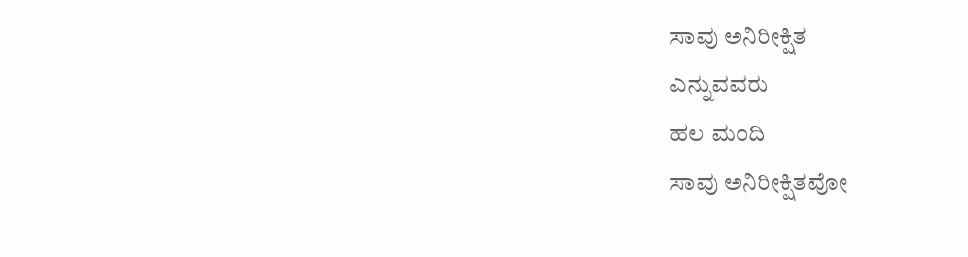ಸಾವು ಅನಿರೀಕ್ಷಿತ
ಎನ್ನುವವರು
ಹಲ ಮಂದಿ
ಸಾವು ಅನಿರೀಕ್ಷಿತವೋ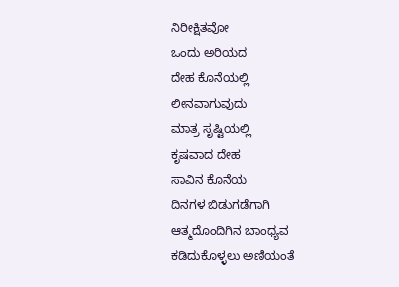ನಿರೀಕ್ಷಿತವೋ
ಒಂದು ಅರಿಯದ
ದೇಹ ಕೊನೆಯಲ್ಲಿ
ಲೀನವಾಗುವುದು
ಮಾತ್ರ ಸೃಷ್ಟಿಯಲ್ಲಿ
ಕೃಷವಾದ ದೇಹ
ಸಾವಿನ ಕೊನೆಯ
ದಿನಗಳ ಬಿಡುಗಡೆಗಾಗಿ
ಆತ್ಮದೊಂದಿಗಿನ ಬಾಂಧ್ಯವ
ಕಡಿದುಕೊಳ್ಳಲು ಅಣಿಯಂತೆ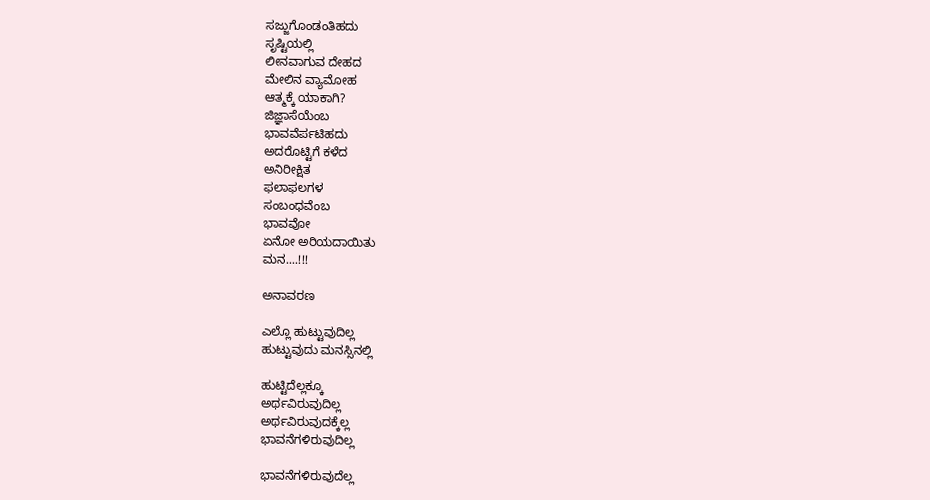ಸಜ್ಜುಗೊಂಡಂತಿಹದು
ಸೃಷ್ಟಿಯಲ್ಲಿ
ಲೀನವಾಗುವ ದೇಹದ
ಮೇಲಿನ ವ್ಯಾಮೋಹ
ಆತ್ಮಕ್ಕೆ ಯಾಕಾಗಿ?
ಜಿಜ್ಞಾಸೆಯೆಂಬ
ಭಾವವೆರ್ಪಟಿಹದು
ಅದರೊಟ್ಟಿಗೆ ಕಳೆದ
ಅನಿರೀಕ್ಷಿತ
ಫಲಾಫಲಗಳ
ಸಂಬಂಧವೆಂಬ
ಭಾವವೋ
ಏನೋ ಅರಿಯದಾಯಿತು
ಮನ....!!!

ಅನಾವರಣ

ಎಲ್ಲೊ ಹುಟ್ಟುವುದಿಲ್ಲ
ಹುಟ್ಟುವುದು ಮನಸ್ಸಿನಲ್ಲಿ

ಹುಟ್ಟಿದೆಲ್ಲಕ್ಕೂ
ಅರ್ಥವಿರುವುದಿಲ್ಲ
ಅರ್ಥವಿರುವುದಕ್ಕೆಲ್ಲ
ಭಾವನೆಗಳಿರುವುದಿಲ್ಲ

ಭಾವನೆಗಳಿರುವುದೆಲ್ಲ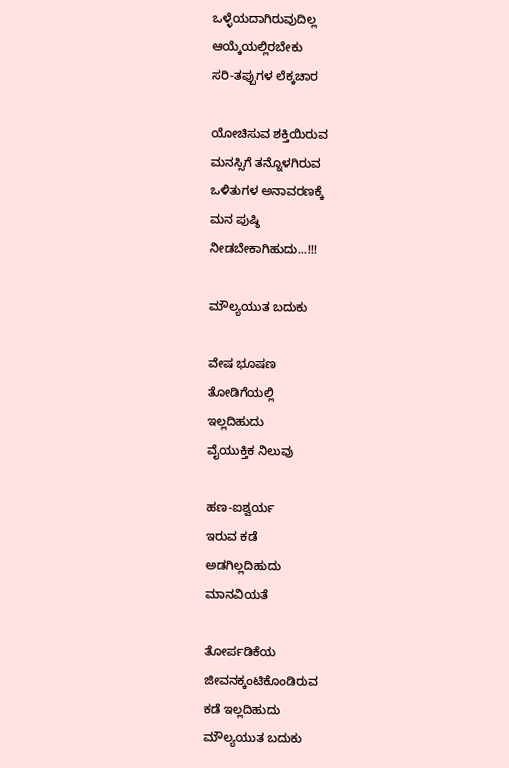ಒಳ್ಳೆಯದಾಗಿರುವುದಿಲ್ಲ
ಆಯ್ಕೆಯಲ್ಲಿರಬೇಕು
ಸರಿ-ತಪ್ಪುಗಳ ಲೆಕ್ಕಚಾರ

ಯೋಚಿಸುವ ಶಕ್ತಿಯಿರುವ
ಮನಸ್ಸಿಗೆ ತನ್ನೊಳಗಿರುವ
ಒಳಿತುಗಳ ಅನಾವರಣಕ್ಕೆ
ಮನ ಪುಷ್ಠಿ
ನೀಡಬೇಕಾಗಿಹುದು...!!!

ಮೌಲ್ಯಯುತ ಬದುಕು

ವೇಷ ಭೂಷಣ
ತೋಡಿಗೆಯಲ್ಲಿ
ಇಲ್ಲದಿಹುದು
ವೈಯುಕ್ತಿಕ ನಿಲುವು

ಹಣ-ಐಶ್ವರ್ಯ
ಇರುವ ಕಡೆ
ಅಡಗಿಲ್ಲದಿಹುದು
ಮಾನವಿಯತೆ

ತೋರ್ಪಡಿಕೆಯ
ಜೀವನಕ್ಕಂಟಿಕೊಂಡಿರುವ
ಕಡೆ ಇಲ್ಲದಿಹುದು
ಮೌಲ್ಯಯುತ ಬದುಕು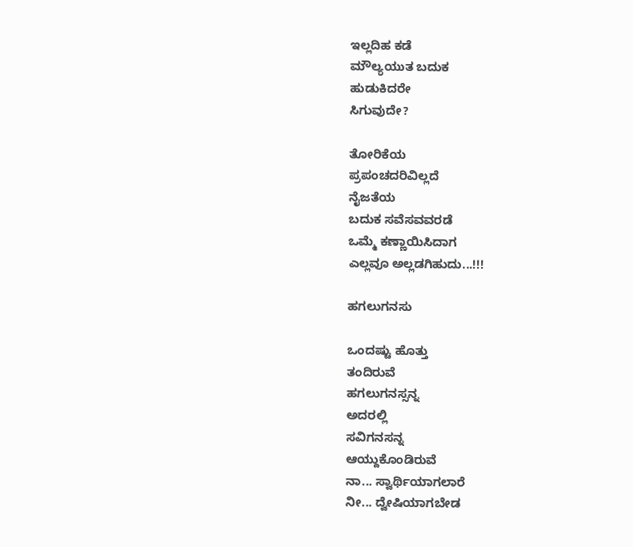ಇಲ್ಲದಿಹ ಕಡೆ
ಮೌಲ್ಯಯುತ ಬದುಕ
ಹುಡುಕಿದರೇ
ಸಿಗುವುದೇ?

ತೋರಿಕೆಯ
ಪ್ರಪಂಚದರಿವಿಲ್ಲದೆ
ನೈಜತೆಯ
ಬದುಕ ಸವೆಸವವರಡೆ
ಒಮ್ಮೆ ಕಣ್ಣಾಯಿಸಿದಾಗ
ಎಲ್ಲವೂ ಅಲ್ಲಡಗಿಹುದು...!!!

ಹಗಲುಗನಸು

ಒಂದಷ್ಟು ಹೊತ್ತು
ತಂದಿರುವೆ
ಹಗಲುಗನಸ್ಸನ್ನ
ಅದರಲ್ಲಿ
ಸವಿಗನಸನ್ನ
ಆಯ್ದುಕೊಂಡಿರುವೆ
ನಾ... ಸ್ವಾರ್ಥಿಯಾಗಲಾರೆ
ನೀ... ದ್ವೇಷಿಯಾಗಬೇಡ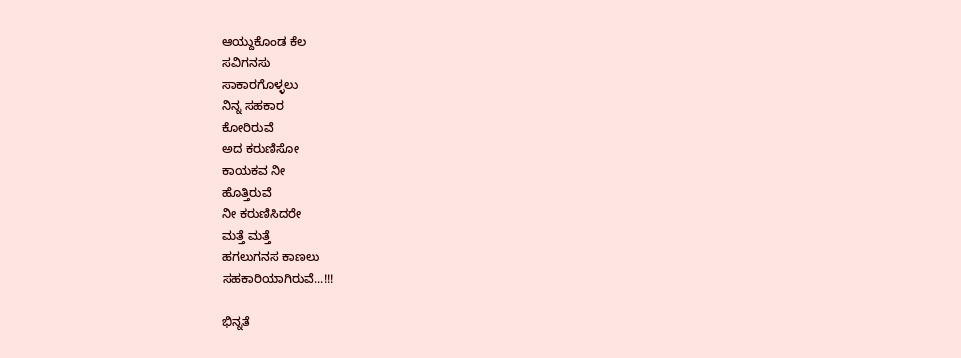ಆಯ್ದುಕೊಂಡ ಕೆಲ
ಸವಿಗನಸು
ಸಾಕಾರಗೊಳ್ಳಲು
ನಿನ್ನ ಸಹಕಾರ
ಕೋರಿರುವೆ
ಅದ ಕರುಣಿಸೋ
ಕಾಯಕವ ನೀ
ಹೊತ್ತಿರುವೆ
ನೀ ಕರುಣಿಸಿದರೇ
ಮತ್ತೆ ಮತ್ತೆ
ಹಗಲುಗನಸ ಕಾಣಲು
ಸಹಕಾರಿಯಾಗಿರುವೆ...!!!

ಭಿನ್ನತೆ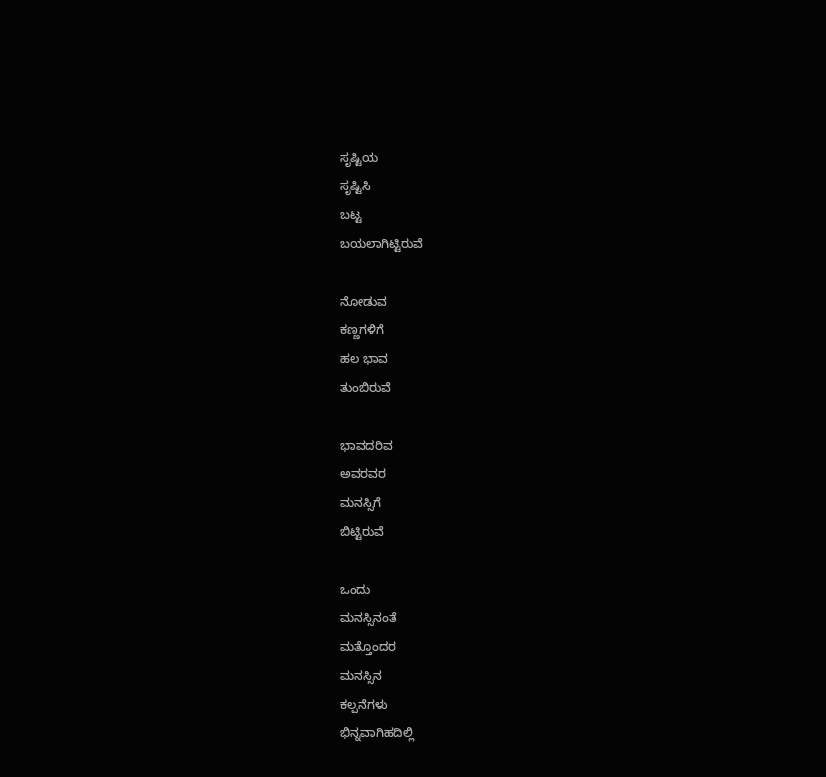ಸೃಷ್ಟಿಯ
ಸೃಷ್ಟಿಸಿ
ಬಟ್ಟ
ಬಯಲಾಗಿಟ್ಟಿರುವೆ

ನೋಡುವ
ಕಣ್ಣಗಳಿಗೆ
ಹಲ ಭಾವ
ತುಂಬಿರುವೆ

ಭಾವದರಿವ
ಅವರವರ
ಮನಸ್ಸಿಗೆ
ಬಿಟ್ಟಿರುವೆ

ಒಂದು
ಮನಸ್ಸಿನಂತೆ
ಮತ್ತೊಂದರ
ಮನಸ್ಸಿನ
ಕಲ್ಪನೆಗಳು
ಭಿನ್ನವಾಗಿಹದಿಲ್ಲಿ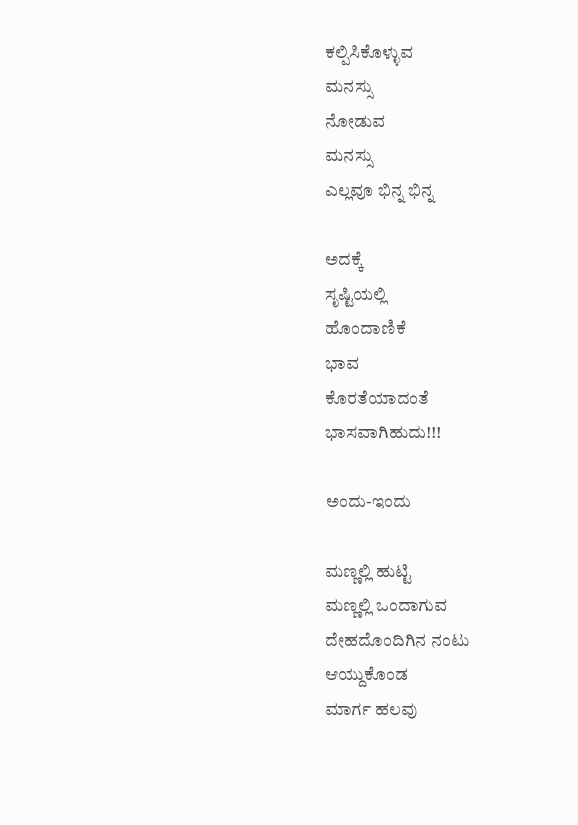ಕಲ್ಪಿಸಿಕೊಳ್ಳುವ
ಮನಸ್ಸು
ನೋಡುವ
ಮನಸ್ಸು
ಎಲ್ಲವೂ ಭಿನ್ನ ಭಿನ್ನ

ಅದಕ್ಕೆ
ಸೃಷ್ಟಿಯಲ್ಲಿ
ಹೊಂದಾಣಿಕೆ
ಭಾವ
ಕೊರತೆಯಾದಂತೆ
ಭಾಸವಾಗಿಹುದು!!!

ಅಂದು-ಇಂದು

ಮಣ್ಣಲ್ಲಿ ಹುಟ್ಟಿ
ಮಣ್ಣಲ್ಲಿ ಒಂದಾಗುವ
ದೇಹದೊಂದಿಗಿನ ನಂಟು
ಆಯ್ದುಕೊಂಡ
ಮಾರ್ಗ ಹಲವು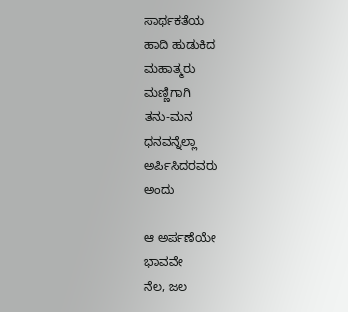ಸಾರ್ಥಕತೆಯ
ಹಾದಿ ಹುಡುಕಿದ
ಮಹಾತ್ಮರು
ಮಣ್ಣಿಗಾಗಿ
ತನು-ಮನ
ಧನವನ್ನೆಲ್ಲಾ
ಅರ್ಪಿಸಿದರವರು
ಅಂದು

ಆ ಅರ್ಪಣೆಯೇ
ಭಾವವೇ
ನೆಲ, ಜಲ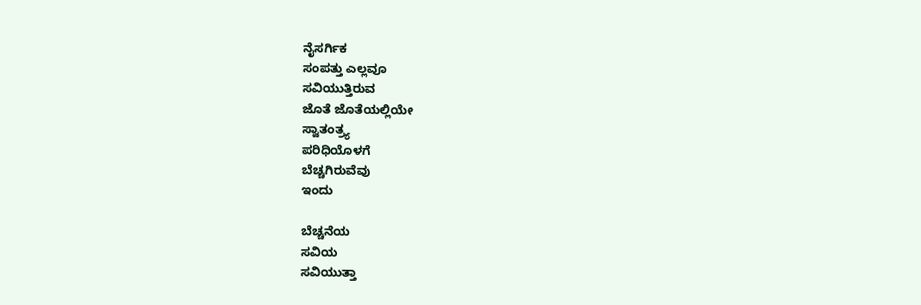ನೈಸರ್ಗಿಕ
ಸಂಪತ್ತು ಎಲ್ಲವೂ
ಸವಿಯುತ್ತಿರುವ
ಜೊತೆ ಜೊತೆಯಲ್ಲಿಯೇ
ಸ್ವಾತಂತ್ರ್ಯ
ಪರಿಧಿಯೊಳಗೆ
ಬೆಚ್ಚಗಿರುವೆವು
ಇಂದು

ಬೆಚ್ಚನೆಯ
ಸವಿಯ
ಸವಿಯುತ್ತಾ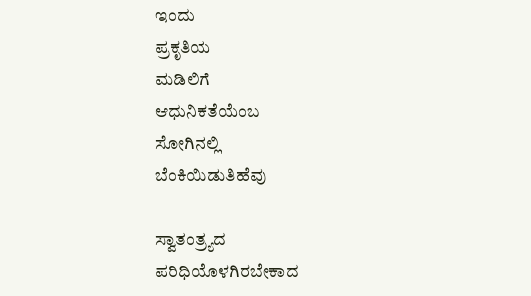ಇಂದು
ಪ್ರಕೃತಿಯ
ಮಡಿಲಿಗೆ
ಆಧುನಿಕತೆಯೆಂಬ
ಸೋಗಿನಲ್ಲಿ
ಬೆಂಕಿಯಿಡುತಿಹೆವು

ಸ್ವಾತಂತ್ರ್ಯದ
ಪರಿಧಿಯೊಳಗಿರಬೇಕಾದ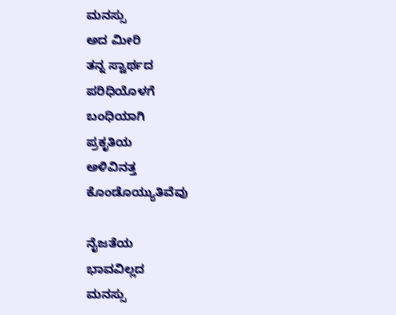ಮನಸ್ಸು
ಅದ ಮೀರಿ
ತನ್ನ ಸ್ವಾರ್ಥದ
ಪರಿಧಿಯೊಳಗೆ
ಬಂಧಿಯಾಗಿ
ಪ್ರಕೃತಿಯ
ಅಳಿವಿನತ್ತ
ಕೊಂಡೊಯ್ಯುತಿವೆವು

ನೈಜತೆಯ
ಭಾವವಿಲ್ಲದ
ಮನಸ್ಸು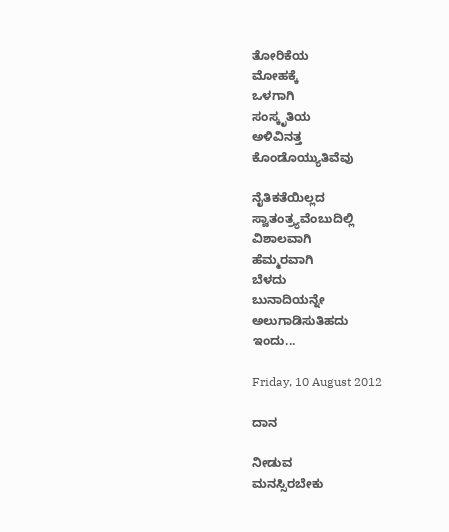ತೋರಿಕೆಯ
ಮೋಹಕ್ಕೆ
ಒಳಗಾಗಿ
ಸಂಸ್ಕೃತಿಯ
ಅಳಿವಿನತ್ತ
ಕೊಂಡೊಯ್ಯುತಿವೆವು

ನೈತಿಕತೆಯಿಲ್ಲದ
ಸ್ವಾತಂತ್ರ್ಯವೆಂಬುದಿಲ್ಲಿ
ವಿಶಾಲವಾಗಿ
ಹೆಮ್ಮರವಾಗಿ
ಬೆಳದು
ಬುನಾದಿಯನ್ನೇ
ಅಲುಗಾಡಿಸುತಿಹದು
ಇಂದು...

Friday, 10 August 2012

ದಾನ

ನೀಡುವ
ಮನಸ್ಸಿರಬೇಕು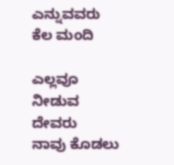ಎನ್ನುವವರು
ಕೆಲ ಮಂದಿ

ಎಲ್ಲವೂ
ನೀಡುವ
ದೇವರು
ನಾವು ಕೊಡಲು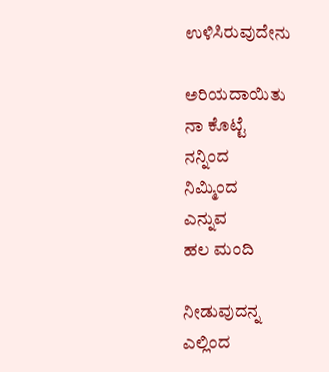ಉಳಿಸಿರುವುದೇನು

ಅರಿಯದಾಯಿತು
ನಾ ಕೊಟ್ಟೆ
ನನ್ನಿಂದ
ನಿಮ್ಮಿಂದ
ಎನ್ನುವ
ಹಲ ಮಂದಿ

ನೀಡುವುದನ್ನ
ಎಲ್ಲಿಂದ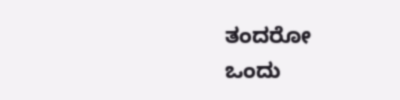ತಂದರೋ
ಒಂದು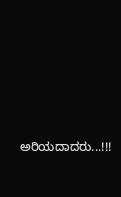ಅರಿಯದಾದರು...!!!